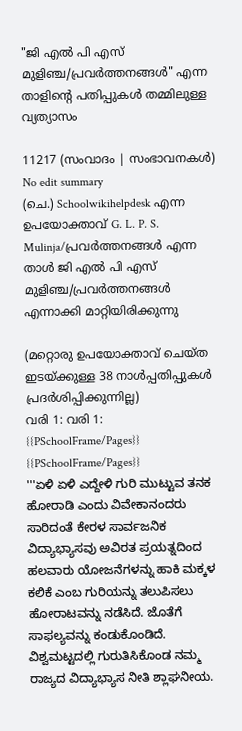"ജി എൽ പി എസ് മുളിഞ്ച/പ്രവർത്തനങ്ങൾ" എന്ന താളിന്റെ പതിപ്പുകൾ തമ്മിലുള്ള വ്യത്യാസം

11217 (സംവാദം | സംഭാവനകൾ)
No edit summary
(ചെ.) Schoolwikihelpdesk എന്ന ഉപയോക്താവ് G. L. P. S. Mulinja/പ്രവർത്തനങ്ങൾ എന്ന താൾ ജി എൽ പി എസ് മുളിഞ്ച/പ്രവർത്തനങ്ങൾ എന്നാക്കി മാറ്റിയിരിക്കുന്നു

(മറ്റൊരു ഉപയോക്താവ് ചെയ്ത ഇടയ്ക്കുള്ള 38 നാൾപ്പതിപ്പുകൾ പ്രദർശിപ്പിക്കുന്നില്ല)
വരി 1: വരി 1:
{{PSchoolFrame/Pages}}
{{PSchoolFrame/Pages}}
'''ಏಳಿ ಏಳಿ ಎದ್ದೇಳಿ ಗುರಿ ಮುಟ್ಟುವ ತನಕ ಹೋರಾಡಿ ಎಂದು ವಿವೇಕಾನಂದರು ಸಾರಿದಂತೆ ಕೇರಳ ಸಾರ್ವಜನಿಕ ವಿದ್ಯಾಭ್ಯಾಸವು ಅವಿರತ ಪ್ರಯತ್ನದಿಂದ ಹಲವಾರು ಯೋಜನೆಗಳನ್ನು ಹಾಕಿ ಮಕ್ಕಳ ಕಲಿಕೆ ಎಂಬ ಗುರಿಯನ್ನು ತಲುಪಿಸಲು ಹೋರಾಟವನ್ನು ನಡೆಸಿದೆ. ಜೊತೆಗೆ ಸಾಫಲ್ಯವನ್ನು ಕಂಡುಕೊಂಡಿದೆ. ವಿಶ್ವಮಟ್ಟದಲ್ಲಿ ಗುರುತಿಸಿಕೊಂಡ ನಮ್ಮ ರಾಜ್ಯದ ವಿದ್ಯಾಭ್ಯಾಸ ನೀತಿ ಶ್ಲಾಘನೀಯ.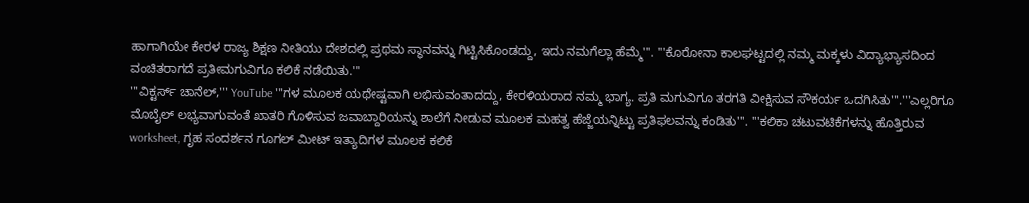ಹಾಗಾಗಿಯೇ ಕೇರಳ ರಾಜ್ಯ ಶಿಕ್ಷಣ ನೀತಿಯು ದೇಶದಲ್ಲಿ ಪ್ರಥಮ ಸ್ಥಾನವನ್ನು ಗಿಟ್ಟಿಸಿಕೊಂಡದ್ದು, ಇದು ನಮಗೆಲ್ಲಾ ಹೆಮ್ಮೆ'''. '''ಕೊರೋನಾ ಕಾಲಘಟ್ಟದಲ್ಲಿ ನಮ್ಮ ಮಕ್ಕಳು ವಿದ್ಯಾಭ್ಯಾಸದಿಂದ ವಂಚಿತರಾಗದೆ ಪ್ರತೀಮಗುವಿಗೂ ಕಲಿಕೆ ನಡೆಯಿತು.'''
'''ವಿಕ್ಟರ್ಸ್ ಚಾನೆಲ್,''' YouTube '''ಗಳ ಮೂಲಕ ಯಥೇಷ್ಟವಾಗಿ ಲಭಿಸುವಂತಾದದ್ದು, ಕೇರಳಿಯರಾದ ನಮ್ಮ ಭಾಗ್ಯ. ಪ್ರತಿ ಮಗುವಿಗೂ ತರಗತಿ ವೀಕ್ಷಿಸುವ ಸೌಕರ್ಯ ಒದಗಿಸಿತು'''.'''ಎಲ್ಲರಿಗೂ ಮೊಬೈಲ್ ಲಭ್ಯವಾಗುವಂತೆ ಖಾತರಿ ಗೊಳಿಸುವ ಜವಾಬ್ದಾರಿಯನ್ನು ಶಾಲೆಗೆ ನೀಡುವ ಮೂಲಕ ಮಹತ್ವ ಹೆಜ್ಜೆಯನ್ನಿಟ್ಟು ಪ್ರತಿಫಲವನ್ನು ಕಂಡಿತು'''. '''ಕಲಿಕಾ ಚಟುವಟಿಕೆಗಳನ್ನು ಹೊತ್ತಿರುವ worksheet, ಗೃಹ ಸಂದರ್ಶನ ಗೂಗಲ್ ಮೀಟ್ ಇತ್ಯಾದಿಗಳ ಮೂಲಕ ಕಲಿಕೆ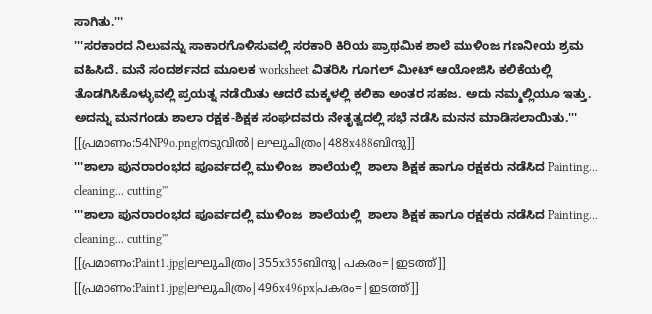ಸಾಗಿತು.'''
'''ಸರಕಾರದ ನಿಲುವನ್ನು ಸಾಕಾರಗೊಳಿಸುವಲ್ಲಿ ಸರಕಾರಿ ಕಿರಿಯ ಪ್ರಾಥಮಿಕ ಶಾಲೆ ಮುಳಿಂಜ ಗಣನೀಯ ಶ್ರಮ ವಹಿಸಿದೆ. ಮನೆ ಸಂದರ್ಶನದ ಮೂಲಕ worksheet ವಿತರಿಸಿ ಗೂಗಲ್ ಮೀಟ್ ಆಯೋಜಿಸಿ ಕಲಿಕೆಯಲ್ಲಿ ತೊಡಗಿಸಿಕೊಳ್ಳುವಲ್ಲಿ ಪ್ರಯತ್ನ ನಡೆಯಿತು ಆದರೆ ಮಕ್ಕಳಲ್ಲಿ ಕಲಿಕಾ ಅಂತರ ಸಹಜ. ಅದು ನಮ್ಮಲ್ಲಿಯೂ ಇತ್ತು. ಅದನ್ನು ಮನಗಂಡು ಶಾಲಾ ರಕ್ಷಕ-ಶಿಕ್ಷಕ ಸಂಘದವರು ನೇತೃತ್ವದಲ್ಲಿ ಸಭೆ ನಡೆಸಿ ಮನನ ಮಾಡಿಸಲಾಯಿತು.'''
[[പ്രമാണം:54NP9o.png|നടുവിൽ|ലഘുചിത്രം|488x488ബിന്ദു]]
'''ಶಾಲಾ ಪುನರಾರಂಭದ ಪೂರ್ವದಲ್ಲಿ ಮುಳಿಂಜ  ಶಾಲೆಯಲ್ಲಿ  ಶಾಲಾ ಶಿಕ್ಷಕ ಹಾಗೂ ರಕ್ಷಕರು ನಡೆಸಿದ Painting... cleaning... cutting'''
'''ಶಾಲಾ ಪುನರಾರಂಭದ ಪೂರ್ವದಲ್ಲಿ ಮುಳಿಂಜ  ಶಾಲೆಯಲ್ಲಿ  ಶಾಲಾ ಶಿಕ್ಷಕ ಹಾಗೂ ರಕ್ಷಕರು ನಡೆಸಿದ Painting... cleaning... cutting'''
[[പ്രമാണം:Paint1.jpg|ലഘുചിത്രം|355x355ബിന്ദു|പകരം=|ഇടത്ത്‌]]
[[പ്രമാണം:Paint1.jpg|ലഘുചിത്രം|496x496px|പകരം=|ഇടത്ത്‌]]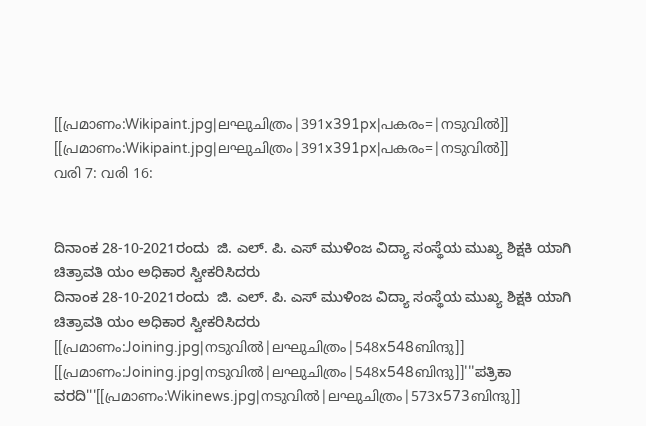[[പ്രമാണം:Wikipaint.jpg|ലഘുചിത്രം|391x391px|പകരം=|നടുവിൽ]]
[[പ്രമാണം:Wikipaint.jpg|ലഘുചിത്രം|391x391px|പകരം=|നടുവിൽ]]
വരി 7: വരി 16:


ದಿನಾಂಕ 28-10-2021ರಂದು  ಜಿ. ಎಲ್. ಪಿ. ಎಸ್ ಮುಳಿಂಜ ವಿದ್ಯಾ ಸಂಸ್ಥೆಯ ಮುಖ್ಯ ಶಿಕ್ಷಕಿ ಯಾಗಿ ಚಿತ್ರಾವತಿ ಯಂ ಅಧಿಕಾರ ಸ್ವೀಕರಿಸಿದರು
ದಿನಾಂಕ 28-10-2021ರಂದು  ಜಿ. ಎಲ್. ಪಿ. ಎಸ್ ಮುಳಿಂಜ ವಿದ್ಯಾ ಸಂಸ್ಥೆಯ ಮುಖ್ಯ ಶಿಕ್ಷಕಿ ಯಾಗಿ ಚಿತ್ರಾವತಿ ಯಂ ಅಧಿಕಾರ ಸ್ವೀಕರಿಸಿದರು
[[പ്രമാണം:Joining.jpg|നടുവിൽ|ലഘുചിത്രം|548x548ബിന്ദു]]
[[പ്രമാണം:Joining.jpg|നടുവിൽ|ലഘുചിത്രം|548x548ബിന്ദു]]'''ಪತ್ರಿಕಾ  ವರದಿ'''[[പ്രമാണം:Wikinews.jpg|നടുവിൽ|ലഘുചിത്രം|573x573ബിന്ദു]]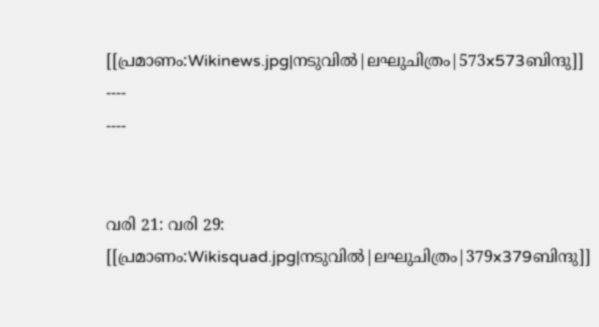[[പ്രമാണം:Wikinews.jpg|നടുവിൽ|ലഘുചിത്രം|573x573ബിന്ദു]]
----
----


വരി 21: വരി 29:
[[പ്രമാണം:Wikisquad.jpg|നടുവിൽ|ലഘുചിത്രം|379x379ബിന്ദു]]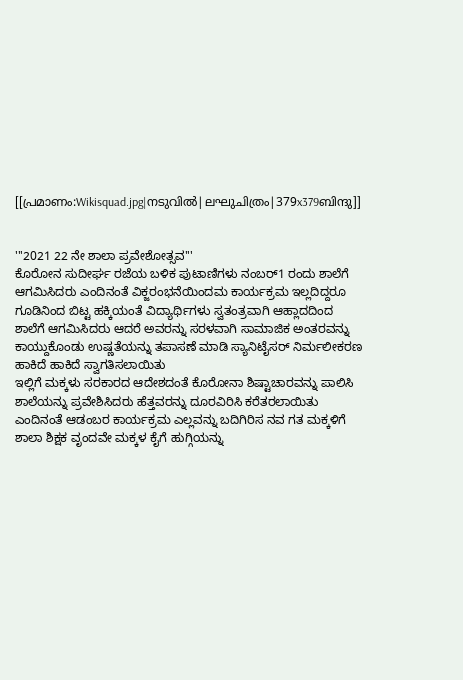[[പ്രമാണം:Wikisquad.jpg|നടുവിൽ|ലഘുചിത്രം|379x379ബിന്ദു]]


'''2021 22 ನೇ ಶಾಲಾ ಪ್ರವೇಶೋತ್ಸವ'''
ಕೊರೋನ ಸುದೀರ್ಘ ರಜೆಯ ಬಳಿಕ ಪುಟಾಣಿಗಳು ನಂಬರ್1 ರಂದು ಶಾಲೆಗೆ ಆಗಮಿಸಿದರು ಎಂದಿನಂತೆ ವಿಕ್ಜರಂಭನೆಯಿಂದಮ ಕಾರ್ಯಕ್ರಮ ಇಲ್ಲದಿದ್ದರೂ ಗೂಡಿನಿಂದ ಬಿಟ್ಟ ಹಕ್ಕಿಯಂತೆ ವಿದ್ಯಾರ್ಥಿಗಳು ಸ್ವತಂತ್ರವಾಗಿ ಆಹ್ಲಾದದಿಂದ ಶಾಲೆಗೆ ಆಗಮಿಸಿದರು ಆದರೆ ಅವರನ್ನು ಸರಳವಾಗಿ ಸಾಮಾಜಿಕ ಅಂತರವನ್ನು ಕಾಯ್ದುಕೊಂಡು ಉಷ್ಣತೆಯನ್ನು ತಪಾಸಣೆ ಮಾಡಿ ಸ್ಯಾನಿಟೈಸರ್ ನಿರ್ಮಲೀಕರಣ ಹಾಕಿದೆ ಹಾಕಿದೆ ಸ್ವಾಗತಿಸಲಾಯಿತು
ಇಲ್ಲಿಗೆ ಮಕ್ಕಳು ಸರಕಾರದ ಆದೇಶದಂತೆ ಕೊರೋನಾ ಶಿಷ್ಟಾಚಾರವನ್ನು ಪಾಲಿಸಿ ಶಾಲೆಯನ್ನು ಪ್ರವೇಶಿಸಿದರು ಹೆತ್ತವರನ್ನು ದೂರವಿರಿಸಿ ಕರೆತರಲಾಯಿತು ಎಂದಿನಂತೆ ಆಡಂಬರ ಕಾರ್ಯಕ್ರಮ ಎಲ್ಲವನ್ನು ಬದಿಗಿರಿಸ ನವ ಗತ ಮಕ್ಕಳಿಗೆ ಶಾಲಾ ಶಿಕ್ಷಕ ವೃಂದವೇ ಮಕ್ಕಳ ಕೈಗೆ ಹುಗ್ಗಿಯನ್ನು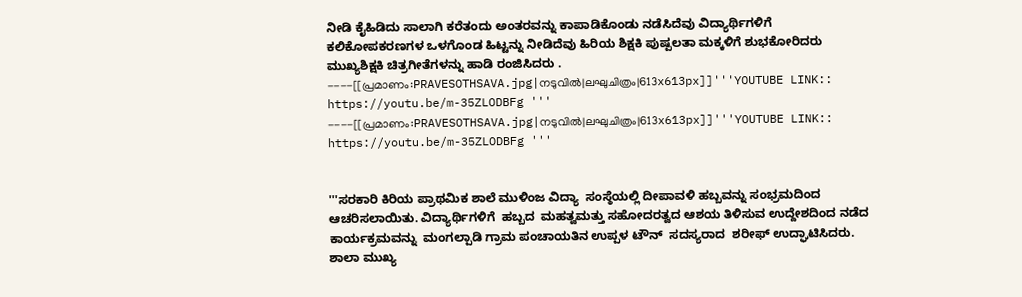ನೀಡಿ ಕೈಹಿಡಿದು ಸಾಲಾಗಿ ಕರೆತಂದು ಅಂತರವನ್ನು ಕಾಪಾಡಿಕೊಂಡು ನಡೆಸಿದೆವು ವಿದ್ಯಾರ್ಥಿಗಳಿಗೆ ಕಲಿಕೋಪಕರಣಗಳ ಒಳಗೊಂಡ ಹಿಟ್ಟನ್ನು ನೀಡಿದೆವು ಹಿರಿಯ ಶಿಕ್ಷಕಿ ಪುಷ್ಪಲತಾ ಮಕ್ಕಳಿಗೆ ಶುಭಕೋರಿದರು ಮುಖ್ಯಶಿಕ್ಷಕಿ ಚಿತ್ರಗೀತೆಗಳನ್ನು ಹಾಡಿ ರಂಜಿಸಿದರು .
----[[പ്രമാണം:PRAVESOTHSAVA.jpg|നടുവിൽ|ലഘുചിത്രം|613x613px]]'''YOUTUBE LINK::  https://youtu.be/m-35ZLODBFg '''
----[[പ്രമാണം:PRAVESOTHSAVA.jpg|നടുവിൽ|ലഘുചിത്രം|613x613px]]'''YOUTUBE LINK::  https://youtu.be/m-35ZLODBFg '''


'''ಸರಕಾರಿ ಕಿರಿಯ ಪ್ರಾಥಮಿಕ ಶಾಲೆ ಮುಳಿಂಜ ವಿದ್ಯಾ  ಸಂಸ್ಠೆಯಲ್ಲಿ ದೀಪಾವಳಿ ಹಬ್ಬವನ್ನು ಸಂಭ್ರಮದಿಂದ ಆಚರಿಸಲಾಯಿತು. ವಿದ್ಯಾರ್ಥಿಗಳಿಗೆ  ಹಬ್ಬದ  ಮಹತ್ವಮತ್ತು ಸಹೋದರತ್ವದ ಆಶಯ ತಿಳಿಸುವ ಉದ್ದೇಶದಿಂದ ನಡೆದ  ಕಾರ್ಯಕ್ರಮವನ್ನು  ಮಂಗಲ್ಪಾಡಿ ಗ್ರಾಮ ಪಂಚಾಯತಿನ ಉಪ್ಪಳ ಟೌನ್  ಸದಸ್ಯರಾದ  ಶರೀಫ್ ಉದ್ಘಾಟಿಸಿದರು. ಶಾಲಾ ಮುಖ್ಯ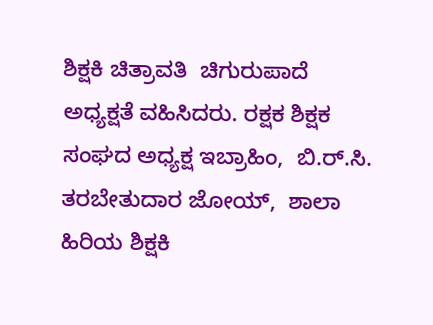ಶಿಕ್ಷಕಿ ಚಿತ್ರಾವತಿ  ಚಿಗುರುಪಾದೆ ಅಧ್ಯಕ್ಷತೆ ವಹಿಸಿದರು. ರಕ್ಷಕ ಶಿಕ್ಷಕ ಸಂಘದ ಅಧ್ಯಕ್ಷ ಇಬ್ರಾಹಿಂ,  ಬಿ.ರ್.ಸಿ. ತರಬೇತುದಾರ ಜೋಯ್,  ಶಾಲಾ ಹಿರಿಯ ಶಿಕ್ಷಕಿ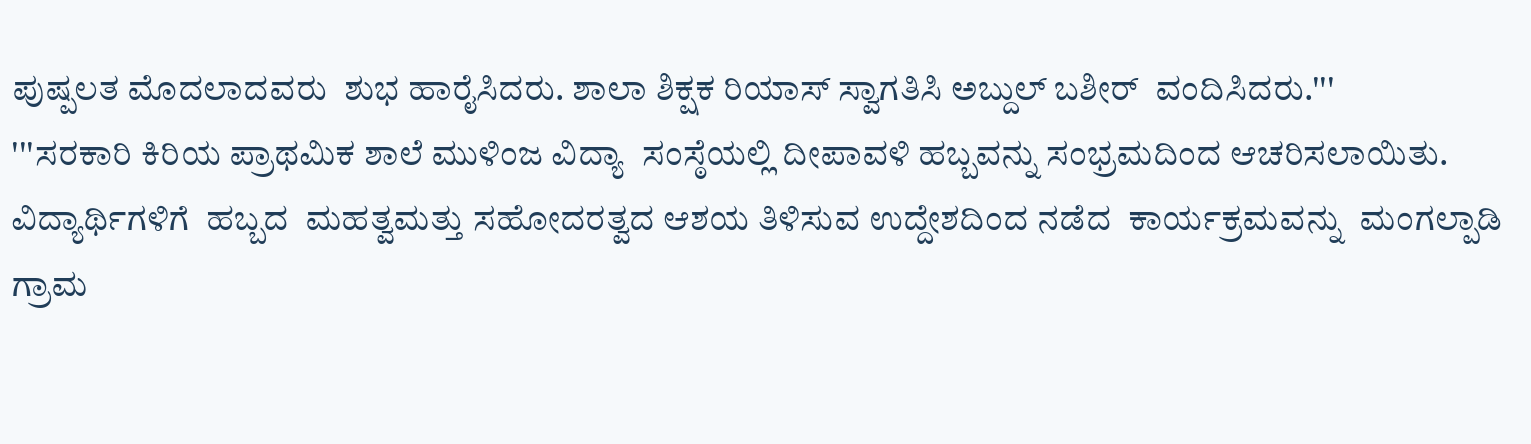ಪುಷ್ಪಲತ ಮೊದಲಾದವರು  ಶುಭ ಹಾರೈಸಿದರು. ಶಾಲಾ ಶಿಕ್ಷಕ ರಿಯಾಸ್ ಸ್ವಾಗತಿಸಿ ಅಬ್ದುಲ್ ಬಶೀರ್  ವಂದಿಸಿದರು.'''
'''ಸರಕಾರಿ ಕಿರಿಯ ಪ್ರಾಥಮಿಕ ಶಾಲೆ ಮುಳಿಂಜ ವಿದ್ಯಾ  ಸಂಸ್ಠೆಯಲ್ಲಿ ದೀಪಾವಳಿ ಹಬ್ಬವನ್ನು ಸಂಭ್ರಮದಿಂದ ಆಚರಿಸಲಾಯಿತು. ವಿದ್ಯಾರ್ಥಿಗಳಿಗೆ  ಹಬ್ಬದ  ಮಹತ್ವಮತ್ತು ಸಹೋದರತ್ವದ ಆಶಯ ತಿಳಿಸುವ ಉದ್ದೇಶದಿಂದ ನಡೆದ  ಕಾರ್ಯಕ್ರಮವನ್ನು  ಮಂಗಲ್ಪಾಡಿ ಗ್ರಾಮ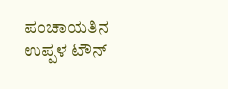ಪಂಚಾಯತಿನ ಉಪ್ಪಳ ಟೌನ್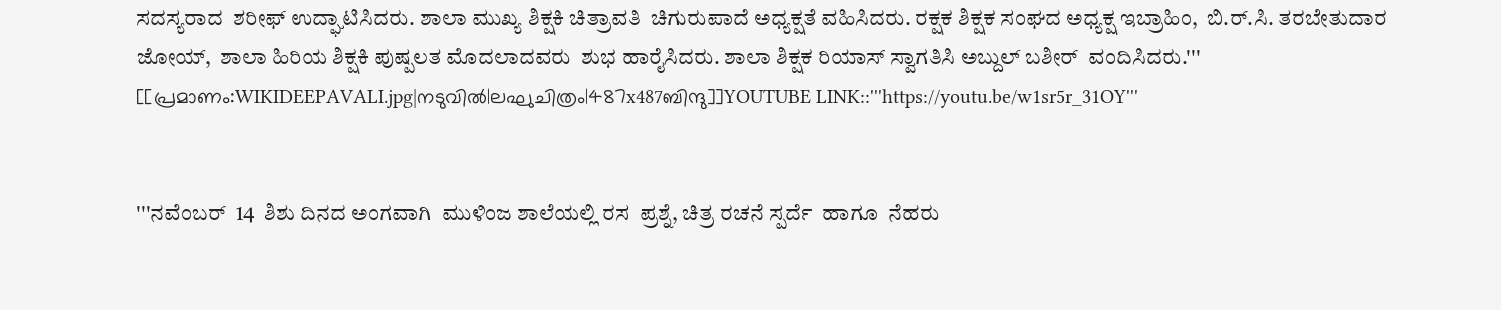ಸದಸ್ಯರಾದ  ಶರೀಫ್ ಉದ್ಘಾಟಿಸಿದರು. ಶಾಲಾ ಮುಖ್ಯ ಶಿಕ್ಷಕಿ ಚಿತ್ರಾವತಿ  ಚಿಗುರುಪಾದೆ ಅಧ್ಯಕ್ಷತೆ ವಹಿಸಿದರು. ರಕ್ಷಕ ಶಿಕ್ಷಕ ಸಂಘದ ಅಧ್ಯಕ್ಷ ಇಬ್ರಾಹಿಂ,  ಬಿ.ರ್.ಸಿ. ತರಬೇತುದಾರ ಜೋಯ್,  ಶಾಲಾ ಹಿರಿಯ ಶಿಕ್ಷಕಿ ಪುಷ್ಪಲತ ಮೊದಲಾದವರು  ಶುಭ ಹಾರೈಸಿದರು. ಶಾಲಾ ಶಿಕ್ಷಕ ರಿಯಾಸ್ ಸ್ವಾಗತಿಸಿ ಅಬ್ದುಲ್ ಬಶೀರ್  ವಂದಿಸಿದರು.'''
[[പ്രമാണം:WIKIDEEPAVALI.jpg|നടുവിൽ|ലഘുചിത്രം|487x487ബിന്ദു]]YOUTUBE LINK::'''https://youtu.be/w1sr5r_31OY'''


'''ನವೆಂಬರ್  14  ಶಿಶು ದಿನದ ಅಂಗವಾಗಿ  ಮುಳಿಂಜ ಶಾಲೆಯಲ್ಲಿ ರಸ  ಪ್ರಶ್ನೆ, ಚಿತ್ರ ರಚನೆ ಸ್ಪರ್ದೆ  ಹಾಗೂ  ನೆಹರು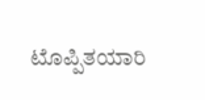ಟೊಪ್ಪಿತಯಾರಿ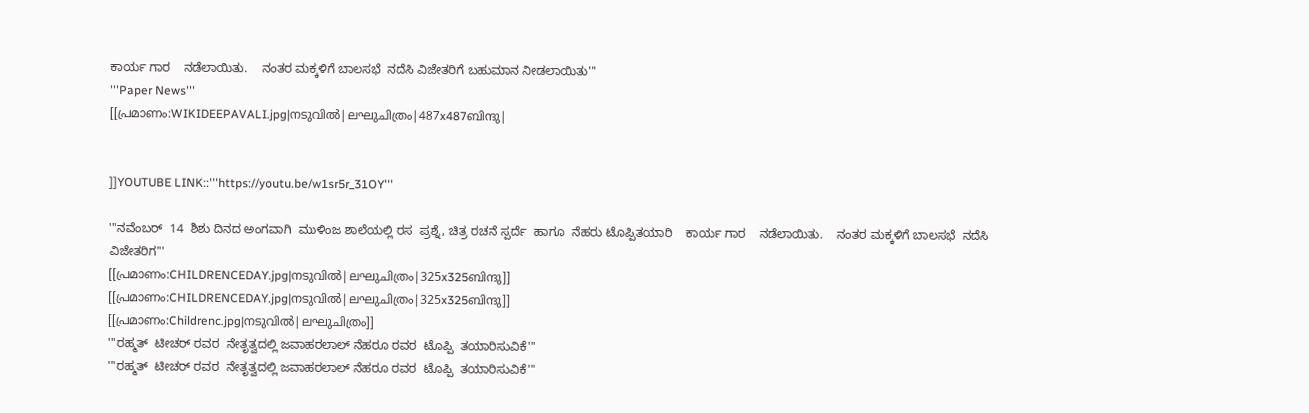ಕಾರ್ಯ ಗಾರ    ನಡೆಲಾಯಿತು.    ನಂತರ ಮಕ್ಕಳಿಗೆ ಬಾಲಸಭೆ  ನದೆಸಿ ವಿಜೇತರಿಗೆ ಬಹುಮಾನ ನೀಡಲಾಯಿತು'''
'''Paper News'''
[[പ്രമാണം:WIKIDEEPAVALI.jpg|നടുവിൽ|ലഘുചിത്രം|487x487ബിന്ദു|


]]YOUTUBE LINK::'''https://youtu.be/w1sr5r_31OY'''

'''ನವೆಂಬರ್  14  ಶಿಶು ದಿನದ ಅಂಗವಾಗಿ  ಮುಳಿಂಜ ಶಾಲೆಯಲ್ಲಿ ರಸ  ಪ್ರಶ್ನೆ, ಚಿತ್ರ ರಚನೆ ಸ್ಪರ್ದೆ  ಹಾಗೂ  ನೆಹರು ಟೊಪ್ಪಿತಯಾರಿ    ಕಾರ್ಯ ಗಾರ    ನಡೆಲಾಯಿತು.    ನಂತರ ಮಕ್ಕಳಿಗೆ ಬಾಲಸಭೆ  ನದೆಸಿ ವಿಜೇತರಿಗ'''
[[പ്രമാണം:CHILDRENCEDAY.jpg|നടുവിൽ|ലഘുചിത്രം|325x325ബിന്ദു]]
[[പ്രമാണം:CHILDRENCEDAY.jpg|നടുവിൽ|ലഘുചിത്രം|325x325ബിന്ദു]]
[[പ്രമാണം:Childrenc.jpg|നടുവിൽ|ലഘുചിത്രം]]
'''ರಹ್ಮತ್  ಟೀಚರ್ ರವರ  ನೇತೃತ್ವದಲ್ಲಿ ಜವಾಹರಲಾಲ್ ನೆಹರೂ ರವರ  ಟೊಪ್ಪಿ  ತಯಾರಿಸುವಿಕೆ'''
'''ರಹ್ಮತ್  ಟೀಚರ್ ರವರ  ನೇತೃತ್ವದಲ್ಲಿ ಜವಾಹರಲಾಲ್ ನೆಹರೂ ರವರ  ಟೊಪ್ಪಿ  ತಯಾರಿಸುವಿಕೆ'''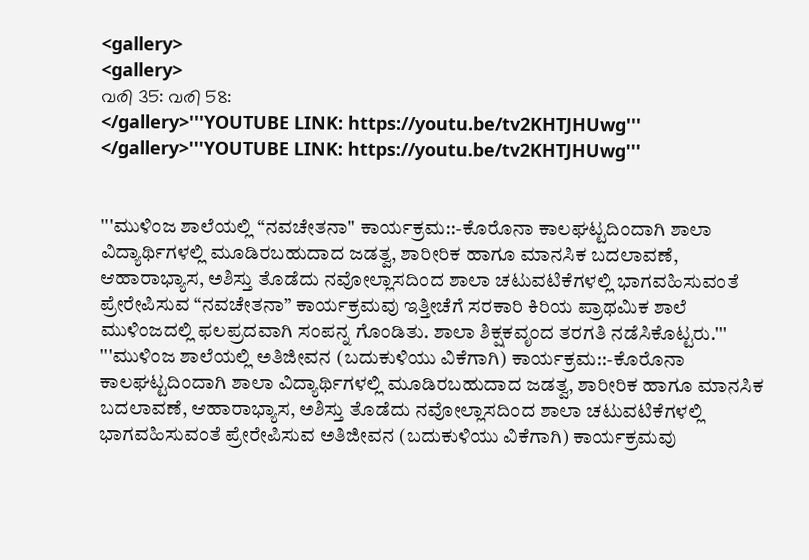<gallery>
<gallery>
വരി 35: വരി 58:
</gallery>'''YOUTUBE LINK: https://youtu.be/tv2KHTJHUwg'''
</gallery>'''YOUTUBE LINK: https://youtu.be/tv2KHTJHUwg'''


'''ಮುಳಿಂಜ ಶಾಲೆಯಲ್ಲಿ “ನವಚೇತನಾ" ಕಾರ್ಯಕ್ರಮ::-ಕೊರೊನಾ ಕಾಲಘಟ್ಟದಿಂದಾಗಿ ಶಾಲಾ ವಿದ್ಯಾರ್ಥಿಗಳಲ್ಲಿ ಮೂಡಿರಬಹುದಾದ ಜಡತ್ವ, ಶಾರೀರಿಕ ಹಾಗೂ ಮಾನಸಿಕ ಬದಲಾವಣೆ, ಆಹಾರಾಭ್ಯಾಸ, ಅಶಿಸ್ತು ತೊಡೆದು ನವೋಲ್ಲಾಸದಿಂದ ಶಾಲಾ ಚಟುವಟಿಕೆಗಳಲ್ಲಿ ಭಾಗವಹಿಸುವಂತೆ ಪ್ರೇರೇಪಿಸುವ “ನವಚೇತನಾ” ಕಾರ್ಯಕ್ರಮವು ಇತ್ತೀಚೆಗೆ ಸರಕಾರಿ ಕಿರಿಯ ಪ್ರಾಥಮಿಕ ಶಾಲೆ ಮುಳಿಂಜದಲ್ಲಿ ಫಲಪ್ರದವಾಗಿ ಸಂಪನ್ನ ಗೊಂಡಿತು. ಶಾಲಾ ಶಿಕ್ಷಕವೃಂದ ತರಗತಿ ನಡೆಸಿಕೊಟ್ಟರು.'''
'''ಮುಳಿಂಜ ಶಾಲೆಯಲ್ಲಿ ಅತಿಜೀವನ (ಬದುಕುಳಿಯು ವಿಕೆಗಾಗಿ) ಕಾರ್ಯಕ್ರಮ::-ಕೊರೊನಾ ಕಾಲಘಟ್ಟದಿಂದಾಗಿ ಶಾಲಾ ವಿದ್ಯಾರ್ಥಿಗಳಲ್ಲಿ ಮೂಡಿರಬಹುದಾದ ಜಡತ್ವ, ಶಾರೀರಿಕ ಹಾಗೂ ಮಾನಸಿಕ ಬದಲಾವಣೆ, ಆಹಾರಾಭ್ಯಾಸ, ಅಶಿಸ್ತು ತೊಡೆದು ನವೋಲ್ಲಾಸದಿಂದ ಶಾಲಾ ಚಟುವಟಿಕೆಗಳಲ್ಲಿ ಭಾಗವಹಿಸುವಂತೆ ಪ್ರೇರೇಪಿಸುವ ಅತಿಜೀವನ (ಬದುಕುಳಿಯು ವಿಕೆಗಾಗಿ) ಕಾರ್ಯಕ್ರಮವು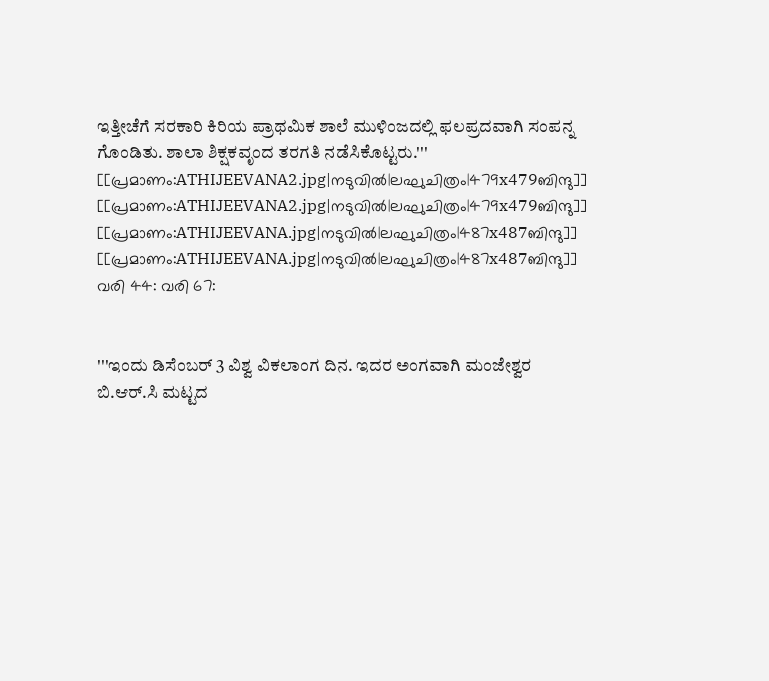ಇತ್ತೀಚೆಗೆ ಸರಕಾರಿ ಕಿರಿಯ ಪ್ರಾಥಮಿಕ ಶಾಲೆ ಮುಳಿಂಜದಲ್ಲಿ ಫಲಪ್ರದವಾಗಿ ಸಂಪನ್ನ ಗೊಂಡಿತು. ಶಾಲಾ ಶಿಕ್ಷಕವೃಂದ ತರಗತಿ ನಡೆಸಿಕೊಟ್ಟರು.'''
[[പ്രമാണം:ATHIJEEVANA2.jpg|നടുവിൽ|ലഘുചിത്രം|479x479ബിന്ദു]]
[[പ്രമാണം:ATHIJEEVANA2.jpg|നടുവിൽ|ലഘുചിത്രം|479x479ബിന്ദു]]
[[പ്രമാണം:ATHIJEEVANA.jpg|നടുവിൽ|ലഘുചിത്രം|487x487ബിന്ദു]]
[[പ്രമാണം:ATHIJEEVANA.jpg|നടുവിൽ|ലഘുചിത്രം|487x487ബിന്ദു]]
വരി 44: വരി 67:


'''ಇಂದು ಡಿಸೆಂಬರ್ 3 ವಿಶ್ವ ವಿಕಲಾಂಗ ದಿನ. ಇದರ ಅಂಗವಾಗಿ ಮಂಜೇಶ್ವರ ಬಿ.ಆರ್.ಸಿ ಮಟ್ಟದ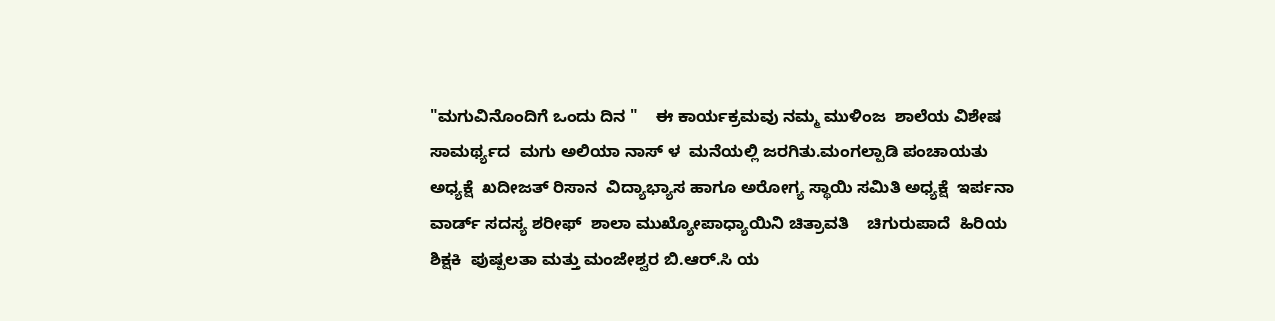"ಮಗುವಿನೊಂದಿಗೆ ಒಂದು ದಿನ "    ಈ ಕಾರ್ಯಕ್ರಮವು ನಮ್ಮ ಮುಳಿಂಜ  ಶಾಲೆಯ ವಿಶೇಷ ಸಾಮರ್ಥ್ಯದ  ಮಗು ಅಲಿಯಾ ನಾಸ್ ಳ  ಮನೆಯಲ್ಲಿ ಜರಗಿತು.ಮಂಗಲ್ಪಾಡಿ ಪಂಚಾಯತು  ಅಧ್ಯಕ್ಷೆ  ಖದೀಜತ್ ರಿಸಾನ  ವಿದ್ಯಾಭ್ಯಾಸ ಹಾಗೂ ಅರೋಗ್ಯ ಸ್ಥಾಯಿ ಸಮಿತಿ ಅಧ್ಯಕ್ಷೆ  ಇರ್ಪನಾ  ವಾರ್ಡ್ ಸದಸ್ಯ ಶರೀಫ್  ಶಾಲಾ ಮುಖ್ಯೋಪಾಧ್ಯಾಯಿನಿ ಚಿತ್ರಾವತಿ    ಚಿಗುರುಪಾದೆ  ಹಿರಿಯ ಶಿಕ್ಷಕಿ  ಪುಷ್ಪಲತಾ ಮತ್ತು ಮಂಜೇಶ್ವರ ಬಿ.ಆರ್.ಸಿ ಯ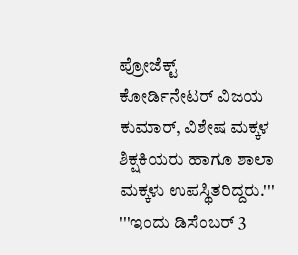ಪ್ರೋಜೆಕ್ಟ್ ಕೋರ್ಡಿನೇಟರ್ ವಿಜಯ ಕುಮಾರ್, ವಿಶೇಷ ಮಕ್ಕಳ ಶಿಕ್ಷಕಿಯರು ಹಾಗೂ ಶಾಲಾ ಮಕ್ಕಳು ಉಪಸ್ಥಿತರಿದ್ದರು.'''
'''ಇಂದು ಡಿಸೆಂಬರ್ 3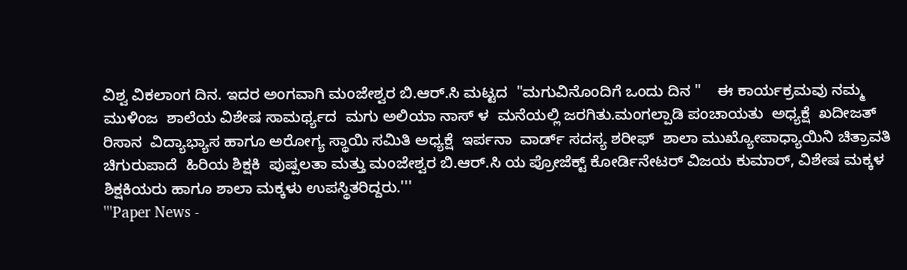ವಿಶ್ವ ವಿಕಲಾಂಗ ದಿನ. ಇದರ ಅಂಗವಾಗಿ ಮಂಜೇಶ್ವರ ಬಿ.ಆರ್.ಸಿ ಮಟ್ಟದ  "ಮಗುವಿನೊಂದಿಗೆ ಒಂದು ದಿನ "    ಈ ಕಾರ್ಯಕ್ರಮವು ನಮ್ಮ ಮುಳಿಂಜ  ಶಾಲೆಯ ವಿಶೇಷ ಸಾಮರ್ಥ್ಯದ  ಮಗು ಅಲಿಯಾ ನಾಸ್ ಳ  ಮನೆಯಲ್ಲಿ ಜರಗಿತು.ಮಂಗಲ್ಪಾಡಿ ಪಂಚಾಯತು  ಅಧ್ಯಕ್ಷೆ  ಖದೀಜತ್ ರಿಸಾನ  ವಿದ್ಯಾಭ್ಯಾಸ ಹಾಗೂ ಅರೋಗ್ಯ ಸ್ಥಾಯಿ ಸಮಿತಿ ಅಧ್ಯಕ್ಷೆ  ಇರ್ಪನಾ  ವಾರ್ಡ್ ಸದಸ್ಯ ಶರೀಫ್  ಶಾಲಾ ಮುಖ್ಯೋಪಾಧ್ಯಾಯಿನಿ ಚಿತ್ರಾವತಿ    ಚಿಗುರುಪಾದೆ  ಹಿರಿಯ ಶಿಕ್ಷಕಿ  ಪುಷ್ಪಲತಾ ಮತ್ತು ಮಂಜೇಶ್ವರ ಬಿ.ಆರ್.ಸಿ ಯ ಪ್ರೋಜೆಕ್ಟ್ ಕೋರ್ಡಿನೇಟರ್ ವಿಜಯ ಕುಮಾರ್, ವಿಶೇಷ ಮಕ್ಕಳ ಶಿಕ್ಷಕಿಯರು ಹಾಗೂ ಶಾಲಾ ಮಕ್ಕಳು ಉಪಸ್ಥಿತರಿದ್ದರು.'''
'''Paper News -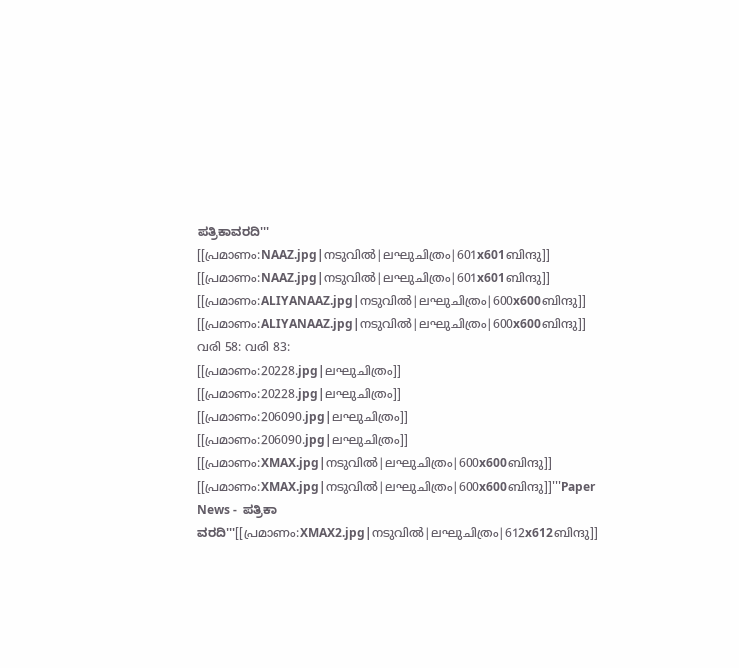ಪತ್ರಿಕಾವರದಿ'''
[[പ്രമാണം:NAAZ.jpg|നടുവിൽ|ലഘുചിത്രം|601x601ബിന്ദു]]
[[പ്രമാണം:NAAZ.jpg|നടുവിൽ|ലഘുചിത്രം|601x601ബിന്ദു]]
[[പ്രമാണം:ALIYANAAZ.jpg|നടുവിൽ|ലഘുചിത്രം|600x600ബിന്ദു]]
[[പ്രമാണം:ALIYANAAZ.jpg|നടുവിൽ|ലഘുചിത്രം|600x600ബിന്ദു]]
വരി 58: വരി 83:
[[പ്രമാണം:20228.jpg|ലഘുചിത്രം]]
[[പ്രമാണം:20228.jpg|ലഘുചിത്രം]]
[[പ്രമാണം:206090.jpg|ലഘുചിത്രം]]
[[പ്രമാണം:206090.jpg|ലഘുചിത്രം]]
[[പ്രമാണം:XMAX.jpg|നടുവിൽ|ലഘുചിത്രം|600x600ബിന്ദു]]
[[പ്രമാണം:XMAX.jpg|നടുവിൽ|ലഘുചിത്രം|600x600ബിന്ദു]]'''Paper News -  ಪತ್ರಿಕಾ ವರದಿ'''[[പ്രമാണം:XMAX2.jpg|നടുവിൽ|ലഘുചിത്രം|612x612ബിന്ദു]]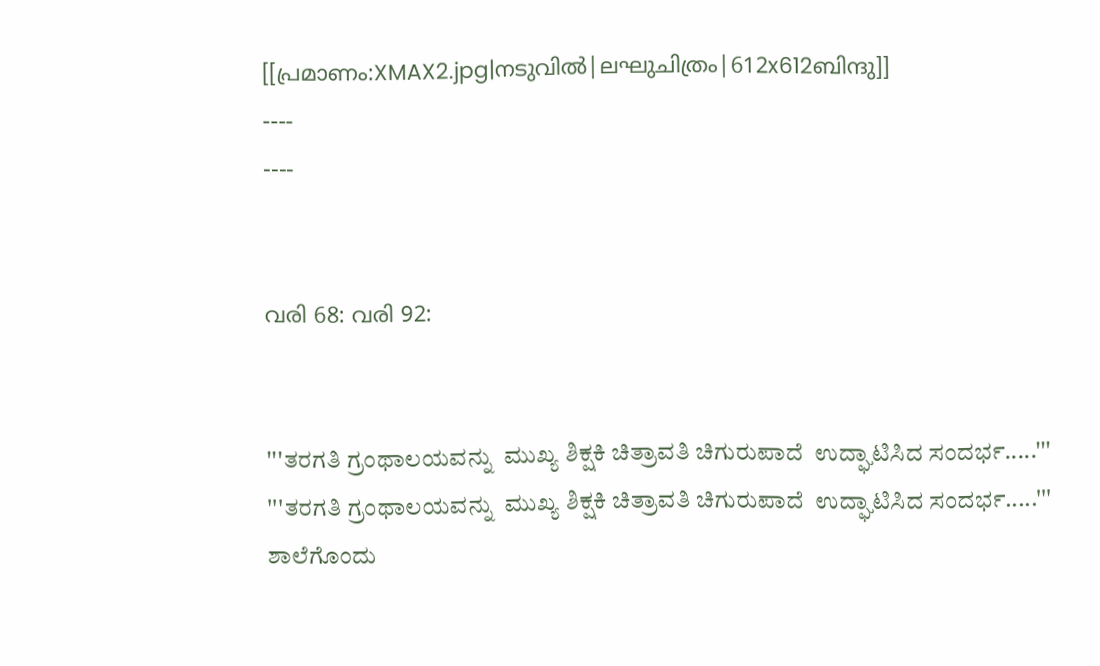[[പ്രമാണം:XMAX2.jpg|നടുവിൽ|ലഘുചിത്രം|612x612ബിന്ദു]]
----
----


വരി 68: വരി 92:


'''ತರಗತಿ ಗ್ರಂಥಾಲಯವನ್ನು  ಮುಖ್ಯ ಶಿಕ್ಷಕಿ ಚಿತ್ರಾವತಿ ಚಿಗುರುಪಾದೆ  ಉದ್ಘಾಟಿಸಿದ ಸಂದರ್ಭ.....'''
'''ತರಗತಿ ಗ್ರಂಥಾಲಯವನ್ನು  ಮುಖ್ಯ ಶಿಕ್ಷಕಿ ಚಿತ್ರಾವತಿ ಚಿಗುರುಪಾದೆ  ಉದ್ಘಾಟಿಸಿದ ಸಂದರ್ಭ.....'''
ಶಾಲೆಗೊಂದು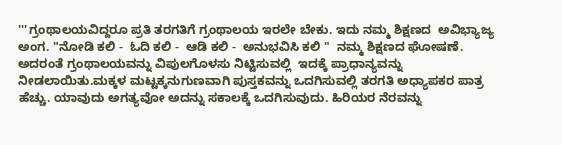'''ಗ್ರಂಥಾಲಯವಿದ್ದರೂ ಪ್ರತಿ ತರಗತಿಗೆ ಗ್ರಂಥಾಲಯ ಇರಲೇ ಬೇಕು. ಇದು ನಮ್ಮ ಶಿಕ್ಷಣದ  ಅವಿಭ್ಯಾಜ್ಯ ಅಂಗ. "ನೋಡಿ ಕಲಿ -  ಓದಿ ಕಲಿ -  ಆಡಿ ಕಲಿ -  ಅನುಭವಿಸಿ ಕಲಿ "  ನಮ್ಮ ಶಿಕ್ಷಣದ ಘೋಷಣೆ. ಅದರಂತೆ ಗ್ರಂಥಾಲಯವನ್ನು ವಿಪುಲಗೊಳಸು ನಿಟ್ಟಿಸುವಲ್ಲಿ  ಇದಕ್ಕೆ ಪ್ರಾಧಾನ್ಯವನ್ನು ನೀಡಲಾಯಿತು.ಮಕ್ಕಳ ಮಟ್ಟಕ್ಕನುಗುಣವಾಗಿ ಪುಸ್ತಕವನ್ನು ಒದಗಿಸುವಲ್ಲಿ ತರಗತಿ ಅಧ್ಯಾಪಕರ ಪಾತ್ರ ಹೆಚ್ಚು. ಯಾವುದು ಅಗತ್ಯವೋ ಅದನ್ನು ಸಕಾಲಕ್ಕೆ ಒದಗಿಸುವುದು. ಹಿರಿಯರ ನೆರವನ್ನು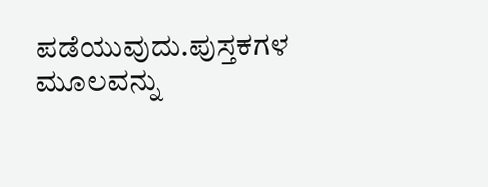ಪಡೆಯುವುದು.ಪುಸ್ತಕಗಳ ಮೂಲವನ್ನು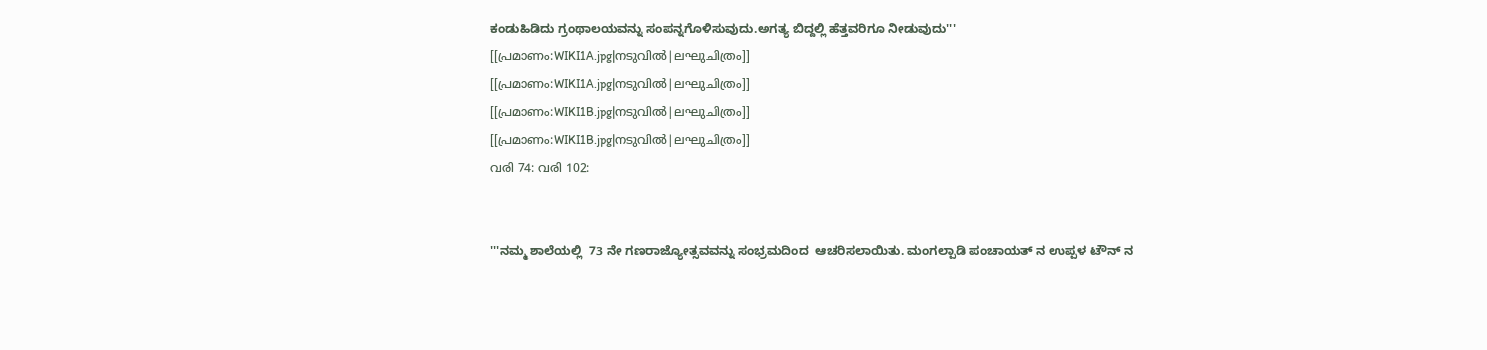ಕಂಡುಹಿಡಿದು ಗ್ರಂಥಾಲಯವನ್ನು ಸಂಪನ್ನಗೊಳಿಸುವುದು.ಅಗತ್ಯ ಬಿದ್ದಲ್ಲಿ ಹೆತ್ತವರಿಗೂ ನೀಡುವುದು'''
[[പ്രമാണം:WIKI1A.jpg|നടുവിൽ|ലഘുചിത്രം]]
[[പ്രമാണം:WIKI1A.jpg|നടുവിൽ|ലഘുചിത്രം]]
[[പ്രമാണം:WIKI1B.jpg|നടുവിൽ|ലഘുചിത്രം]]
[[പ്രമാണം:WIKI1B.jpg|നടുവിൽ|ലഘുചിത്രം]]
വരി 74: വരി 102:


'''ನಮ್ಮ ಶಾಲೆಯಲ್ಲಿ  73 ನೇ ಗಣರಾಜ್ಯೋತ್ಸವವನ್ನು ಸಂಭ್ರಮದಿಂದ  ಆಚರಿಸಲಾಯಿತು. ಮಂಗಲ್ಪಾಡಿ ಪಂಚಾಯತ್ ನ ಉಪ್ಪಳ ಟೌನ್ ನ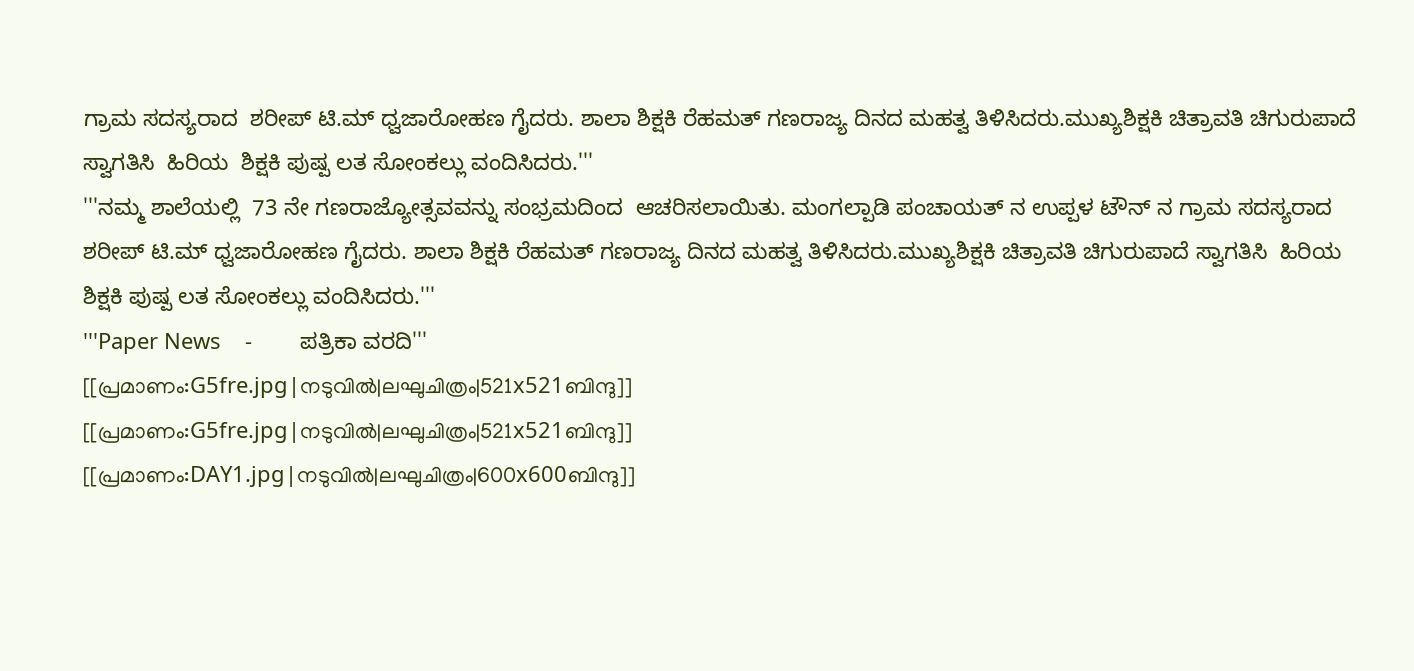ಗ್ರಾಮ ಸದಸ್ಯರಾದ  ಶರೀಪ್ ಟಿ.ಮ್ ಧ್ವಜಾರೋಹಣ ಗೈದರು. ಶಾಲಾ ಶಿಕ್ಷಕಿ ರೆಹಮತ್ ಗಣರಾಜ್ಯ ದಿನದ ಮಹತ್ವ ತಿಳಿಸಿದರು.ಮುಖ್ಯಶಿಕ್ಷಕಿ ಚಿತ್ರಾವತಿ ಚಿಗುರುಪಾದೆ ಸ್ವಾಗತಿಸಿ  ಹಿರಿಯ  ಶಿಕ್ಷಕಿ ಪುಷ್ಪ ಲತ ಸೋಂಕಲ್ಲು ವಂದಿಸಿದರು.'''
'''ನಮ್ಮ ಶಾಲೆಯಲ್ಲಿ  73 ನೇ ಗಣರಾಜ್ಯೋತ್ಸವವನ್ನು ಸಂಭ್ರಮದಿಂದ  ಆಚರಿಸಲಾಯಿತು. ಮಂಗಲ್ಪಾಡಿ ಪಂಚಾಯತ್ ನ ಉಪ್ಪಳ ಟೌನ್ ನ ಗ್ರಾಮ ಸದಸ್ಯರಾದ  ಶರೀಪ್ ಟಿ.ಮ್ ಧ್ವಜಾರೋಹಣ ಗೈದರು. ಶಾಲಾ ಶಿಕ್ಷಕಿ ರೆಹಮತ್ ಗಣರಾಜ್ಯ ದಿನದ ಮಹತ್ವ ತಿಳಿಸಿದರು.ಮುಖ್ಯಶಿಕ್ಷಕಿ ಚಿತ್ರಾವತಿ ಚಿಗುರುಪಾದೆ ಸ್ವಾಗತಿಸಿ  ಹಿರಿಯ  ಶಿಕ್ಷಕಿ ಪುಷ್ಪ ಲತ ಸೋಂಕಲ್ಲು ವಂದಿಸಿದರು.'''
'''Paper News    -        ಪತ್ರಿಕಾ ವರದಿ'''
[[പ്രമാണം:G5fre.jpg|നടുവിൽ|ലഘുചിത്രം|521x521ബിന്ദു]]
[[പ്രമാണം:G5fre.jpg|നടുവിൽ|ലഘുചിത്രം|521x521ബിന്ദു]]
[[പ്രമാണം:DAY1.jpg|നടുവിൽ|ലഘുചിത്രം|600x600ബിന്ദു]]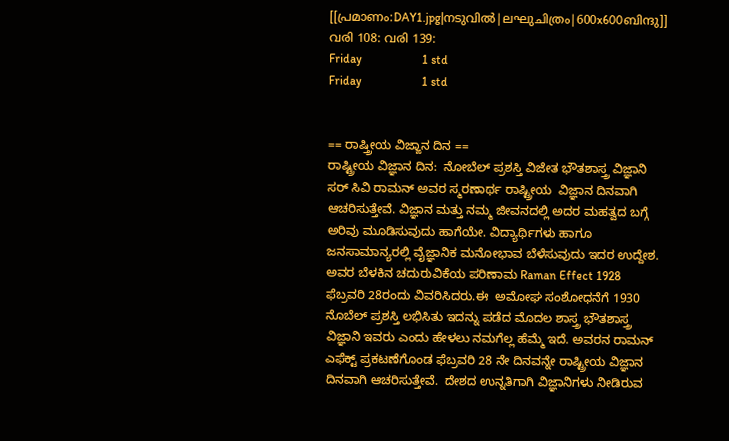[[പ്രമാണം:DAY1.jpg|നടുവിൽ|ലഘുചിത്രം|600x600ബിന്ദു]]
വരി 108: വരി 139:
Friday                    1 std
Friday                    1 std


== ರಾಷ್ತ್ರೀಯ ವಿಜ್ಙಾನ ದಿನ ==
ರಾಷ್ಟ್ರೀಯ ವಿಜ್ಞಾನ ದಿನ:  ನೋಬೆಲ್ ಪ್ರಶಸ್ತಿ ವಿಜೇತ ಭೌತಶಾಸ್ತ್ರ ವಿಜ್ಞಾನಿ ಸರ್ ಸಿವಿ ರಾಮನ್ ಅವರ ಸ್ಮರಣಾರ್ಥ ರಾಷ್ಟ್ರೀಯ  ವಿಜ್ಞಾನ ದಿನವಾಗಿ ಆಚರಿಸುತ್ತೇವೆ. ವಿಜ್ಞಾನ ಮತ್ತು ನಮ್ಮ ಜೀವನದಲ್ಲಿ ಅದರ ಮಹತ್ವದ ಬಗ್ಗೆ ಅರಿವು ಮೂಡಿಸುವುದು ಹಾಗೆಯೇ. ವಿದ್ಯಾರ್ಥಿಗಳು ಹಾಗೂ ಜನಸಾಮಾನ್ಯರಲ್ಲಿ ವೈಜ್ಞಾನಿಕ ಮನೋಭಾವ ಬೆಳೆಸುವುದು ಇದರ ಉದ್ದೇಶ. ಅವರ ಬೆಳಕಿನ ಚದುರುವಿಕೆಯ ಪರಿಣಾಮ Raman Effect 1928 ಫೆಬ್ರವರಿ 28ರಂದು ವಿವರಿಸಿದರು.ಈ  ಅಮೋಘ ಸಂಶೋಧನೆಗೆ 1930 ನೊಬೆಲ್ ಪ್ರಶಸ್ತಿ ಲಭಿಸಿತು ಇದನ್ನು ಪಡೆದ ಮೊದಲ ಶಾಸ್ತ್ರ ಭೌತಶಾಸ್ತ್ರ ವಿಜ್ಞಾನಿ ಇವರು ಎಂದು ಹೇಳಲು ನಮಗೆಲ್ಲ ಹೆಮ್ಮೆ ಇದೆ. ಅವರನ ರಾಮನ್ ಎಫೆಕ್ಟ್ ಪ್ರಕಟಣೆಗೊಂಡ ಫೆಬ್ರವರಿ 28 ನೇ ದಿನವನ್ನೇ ರಾಷ್ಟ್ರೀಯ ವಿಜ್ಞಾನ ದಿನವಾಗಿ ಆಚರಿಸುತ್ತೇವೆ.  ದೇಶದ ಉನ್ನತಿಗಾಗಿ ವಿಜ್ಞಾನಿಗಳು ನೀಡಿರುವ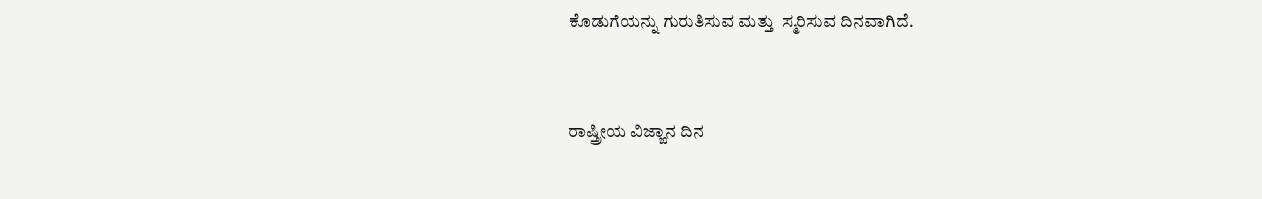ಕೊಡುಗೆಯನ್ನು ಗುರುತಿಸುವ ಮತ್ತು  ಸ್ಮರಿಸುವ ದಿನವಾಗಿದೆ.


ರಾಷ್ತ್ರೀಯ ವಿಜ್ಙಾನ ದಿನ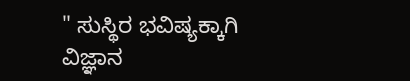" ಸುಸ್ಥಿರ ಭವಿಷ್ಯಕ್ಕಾಗಿ ವಿಜ್ಞಾನ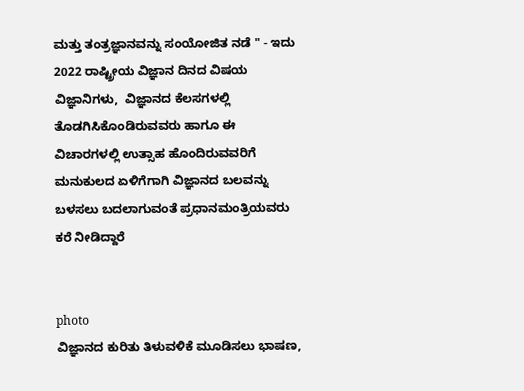ಮತ್ತು ತಂತ್ರಜ್ಞಾನವನ್ನು ಸಂಯೋಜಿತ ನಡೆ " - ಇದು 2022 ರಾಷ್ಟ್ರೀಯ ವಿಜ್ಞಾನ ದಿನದ ವಿಷಯ
ವಿಜ್ಞಾನಿಗಳು,  ವಿಜ್ಞಾನದ ಕೆಲಸಗಳಲ್ಲಿ ತೊಡಗಿಸಿಕೊಂಡಿರುವವರು ಹಾಗೂ ಈ ವಿಚಾರಗಳಲ್ಲಿ ಉತ್ಸಾಹ ಹೊಂದಿರುವವರಿಗೆ ಮನುಕುಲದ ಏಳಿಗೆಗಾಗಿ ವಿಜ್ಞಾನದ ಬಲವನ್ನು ಬಳಸಲು ಬದಲಾಗುವಂತೆ ಪ್ರಧಾನಮಂತ್ರಿಯವರು ಕರೆ ನೀಡಿದ್ದಾರೆ


photo
ವಿಜ್ಞಾನದ ಕುರಿತು ತಿಳುವಳಿಕೆ ಮೂಡಿಸಲು ಭಾಷಣ,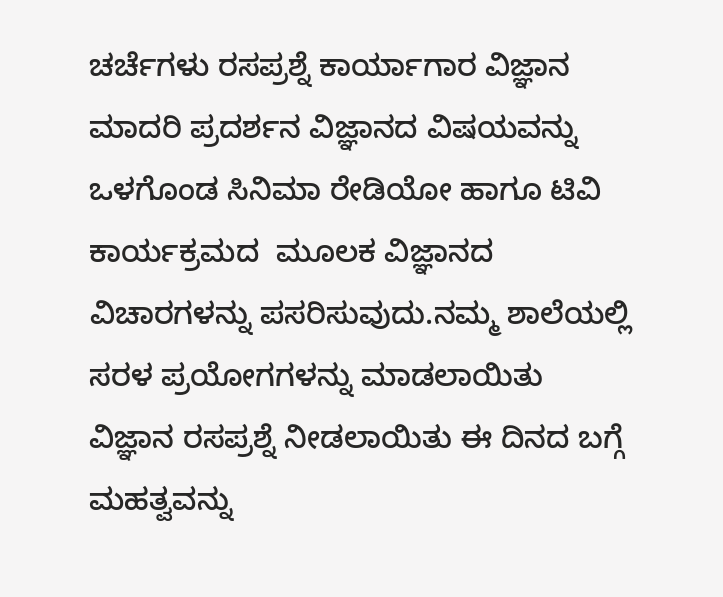ಚರ್ಚೆಗಳು ರಸಪ್ರಶ್ನೆ ಕಾರ್ಯಾಗಾರ ವಿಜ್ಞಾನ ಮಾದರಿ ಪ್ರದರ್ಶನ ವಿಜ್ಞಾನದ ವಿಷಯವನ್ನು ಒಳಗೊಂಡ ಸಿನಿಮಾ ರೇಡಿಯೋ ಹಾಗೂ ಟಿವಿ ಕಾರ್ಯಕ್ರಮದ  ಮೂಲಕ ವಿಜ್ಞಾನದ ವಿಚಾರಗಳನ್ನು ಪಸರಿಸುವುದು.ನಮ್ಮ ಶಾಲೆಯಲ್ಲಿ ಸರಳ ಪ್ರಯೋಗಗಳನ್ನು ಮಾಡಲಾಯಿತು ವಿಜ್ಞಾನ ರಸಪ್ರಶ್ನೆ ನೀಡಲಾಯಿತು ಈ ದಿನದ ಬಗ್ಗೆ ಮಹತ್ವವನ್ನು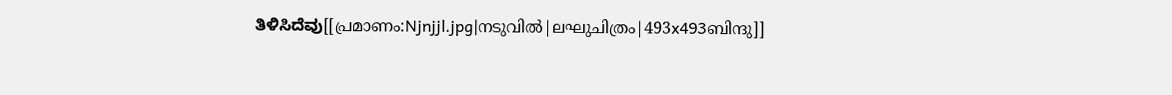ತಿಳಿಸಿದೆವು[[പ്രമാണം:Njnjjl.jpg|നടുവിൽ|ലഘുചിത്രം|493x493ബിന്ദു]]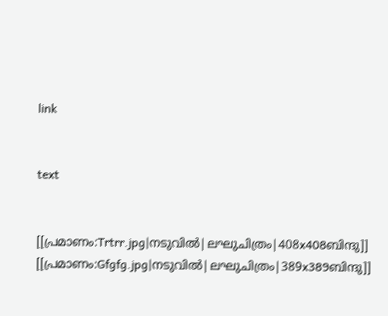link


text


[[പ്രമാണം:Trtrr.jpg|നടുവിൽ|ലഘുചിത്രം|408x408ബിന്ദു]]
[[പ്രമാണം:Gfgfg.jpg|നടുവിൽ|ലഘുചിത്രം|389x389ബിന്ദു]]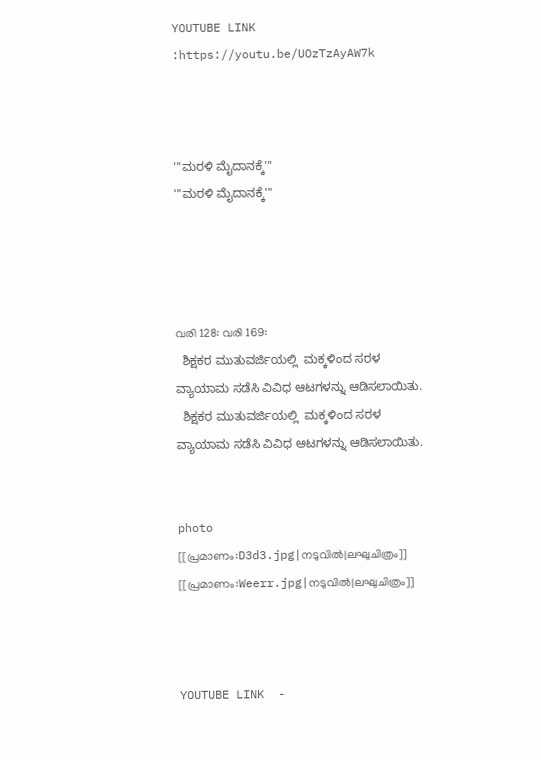YOUTUBE LINK :https://youtu.be/UOzTzAyAW7k



'''ಮರಳಿ ಮೈದಾನಕ್ಕೆ'''
'''ಮರಳಿ ಮೈದಾನಕ್ಕೆ'''




വരി 128: വരി 169:
  ಶಿಕ್ಷಕರ ಮುತುವರ್ಜಿಯಲ್ಲಿ  ಮಕ್ಕಳಿಂದ ಸರಳ ವ್ಯಾಯಾಮ ಸಡೆಸಿ ವಿವಿಧ ಆಟಗಳನ್ನು ಆಡಿಸಲಾಯಿತು.
  ಶಿಕ್ಷಕರ ಮುತುವರ್ಜಿಯಲ್ಲಿ  ಮಕ್ಕಳಿಂದ ಸರಳ ವ್ಯಾಯಾಮ ಸಡೆಸಿ ವಿವಿಧ ಆಟಗಳನ್ನು ಆಡಿಸಲಾಯಿತು.


photo
[[പ്രമാണം:D3d3.jpg|നടുവിൽ|ലഘുചിത്രം]]
[[പ്രമാണം:Weerr.jpg|നടുവിൽ|ലഘുചിത്രം]]



YOUTUBE LINK  -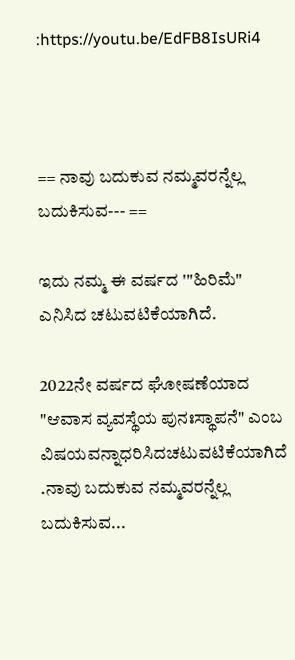:https://youtu.be/EdFB8IsURi4



== ನಾವು ಬದುಕುವ ನಮ್ಮವರನ್ನೆಲ್ಲ ಬದುಕಿಸುವ--- ==

ಇದು ನಮ್ಮ ಈ ವರ್ಷದ '"ಹಿರಿಮೆ" ಎನಿಸಿದ ಚಟುವಟಿಕೆಯಾಗಿದೆ.

2022ನೇ ವರ್ಷದ ಘೋಷಣೆಯಾದ "ಆವಾಸ ವ್ಯವಸ್ಥೆಯ ಪುನಃಸ್ಥಾಪನೆ" ಎಂಬ ವಿಷಯವನ್ನಾಧರಿಸಿದಚಟುವಟಿಕೆಯಾಗಿದೆ .ನಾವು ಬದುಕುವ ನಮ್ಮವರನ್ನೆಲ್ಲ ಬದುಕಿಸುವ...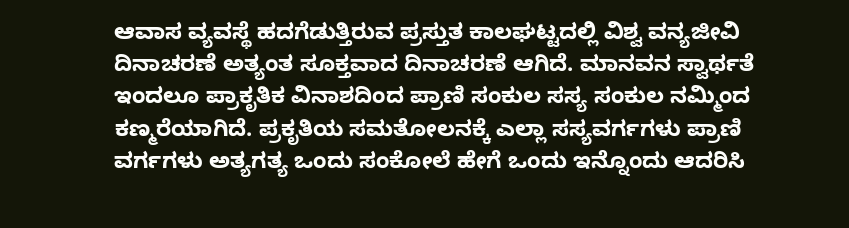ಆವಾಸ ವ್ಯವಸ್ಥೆ ಹದಗೆಡುತ್ತಿರುವ ಪ್ರಸ್ತುತ ಕಾಲಘಟ್ಟದಲ್ಲಿ ವಿಶ್ವ ವನ್ಯಜೀವಿ ದಿನಾಚರಣೆ ಅತ್ಯಂತ ಸೂಕ್ತವಾದ ದಿನಾಚರಣೆ ಆಗಿದೆ. ಮಾನವನ ಸ್ವಾರ್ಥತೆ ಇಂದಲೂ ಪ್ರಾಕೃತಿಕ ವಿನಾಶದಿಂದ ಪ್ರಾಣಿ ಸಂಕುಲ ಸಸ್ಯ ಸಂಕುಲ ನಮ್ಮಿಂದ ಕಣ್ಮರೆಯಾಗಿದೆ. ಪ್ರಕೃತಿಯ ಸಮತೋಲನಕ್ಕೆ ಎಲ್ಲಾ ಸಸ್ಯವರ್ಗಗಳು ಪ್ರಾಣಿ ವರ್ಗಗಳು ಅತ್ಯಗತ್ಯ ಒಂದು ಸಂಕೋಲೆ ಹೇಗೆ ಒಂದು ಇನ್ನೊಂದು ಆದರಿಸಿ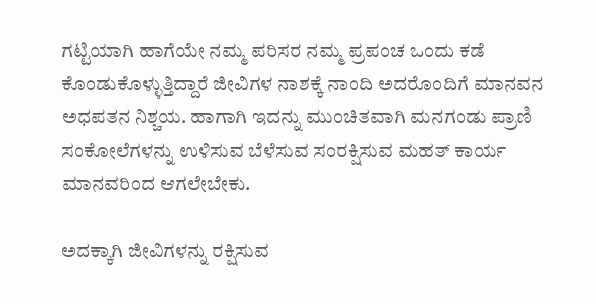ಗಟ್ಟಿಯಾಗಿ ಹಾಗೆಯೇ ನಮ್ಮ ಪರಿಸರ ನಮ್ಮ ಪ್ರಪಂಚ ಒಂದು ಕಡೆ ಕೊಂಡುಕೊಳ್ಳುತ್ತಿದ್ದಾರೆ ಜೀವಿಗಳ ನಾಶಕ್ಕೆ ನಾಂದಿ ಅದರೊಂದಿಗೆ ಮಾನವನ ಅಧಪತನ ನಿಶ್ಚಯ. ಹಾಗಾಗಿ ಇದನ್ನು ಮುಂಚಿತವಾಗಿ ಮನಗಂಡು ಪ್ರಾಣಿ ಸಂಕೋಲೆಗಳನ್ನು ಉಳಿಸುವ ಬೆಳೆಸುವ ಸಂರಕ್ಷಿಸುವ ಮಹತ್ ಕಾರ್ಯ ಮಾನವರಿಂದ ಆಗಲೇಬೇಕು.

ಅದಕ್ಕಾಗಿ ಜೀವಿಗಳನ್ನು ರಕ್ಷಿಸುವ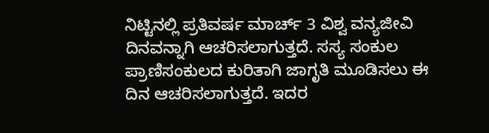ನಿಟ್ಟಿನಲ್ಲಿ ಪ್ರತಿವರ್ಷ ಮಾರ್ಚ್ 3 ವಿಶ್ವ ವನ್ಯಜೀವಿ ದಿನವನ್ನಾಗಿ ಆಚರಿಸಲಾಗುತ್ತದೆ. ಸಸ್ಯ ಸಂಕುಲ ಪ್ರಾಣಿಸಂಕುಲದ ಕುರಿತಾಗಿ ಜಾಗೃತಿ ಮೂಡಿಸಲು ಈ ದಿನ ಆಚರಿಸಲಾಗುತ್ತದೆ. ಇದರ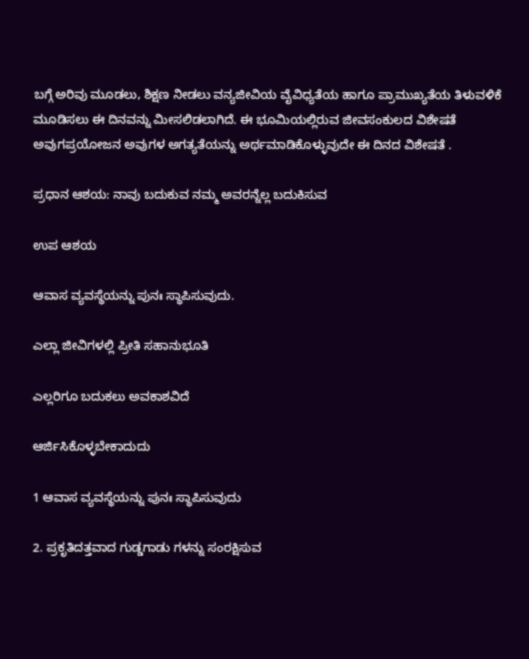ಬಗ್ಗೆ ಅರಿವು ಮೂಡಲು, ಶಿಕ್ಷಣ ನೀಡಲು ವನ್ಯಜೀವಿಯ ವೈವಿಧ್ಯತೆಯ ಹಾಗೂ ಪ್ರಾಮುಖ್ಯತೆಯ ತಿಳುವಳಿಕೆ ಮೂಡಿಸಲು ಈ ದಿನವನ್ನು ಮೀಸಲಿಡಲಾಗಿದೆ. ಈ ಭೂಮಿಯಲ್ಲಿರುವ ಜೀವಸಂಕುಲದ ವಿಶೇಷತೆ ಅವುಗಪ್ರಯೋಜನ ಅವುಗಳ ಅಗತ್ಯತೆಯನ್ನು ಅರ್ಥಮಾಡಿಕೊಳ್ಳುವುದೇ ಈ ದಿನದ ವಿಶೇಷತೆ .

ಪ್ರಧಾನ ಆಶಯ: ನಾವು ಬದುಕುವ ನಮ್ಮ ಅವರನ್ನೆಲ್ಲ ಬದುಕಿಸುವ

ಉಪ ಆಶಯ

ಆವಾಸ ವ್ಯವಸ್ಥೆಯನ್ನು ಪುನಃ ಸ್ಥಾಪಿಸುವುದು.

ಎಲ್ಲಾ ಜೀವಿಗಳಲ್ಲಿ ಪ್ರೀತಿ ಸಹಾನುಭೂತಿ

ಎಲ್ಲರಿಗೂ ಬದುಕಲು ಅವಕಾಶವಿದೆ

ಆರ್ಜಿಸಿಕೊಳ್ಳಬೇಕಾದುದು

1 ಆವಾಸ ವ್ಯವಸ್ಥೆಯನ್ನು ಪುನಃ ಸ್ಥಾಪಿಸುವುದು

2. ಪ್ರಕೃತಿದತ್ತವಾದ ಗುಡ್ಡಗಾಡು ಗಳನ್ನು ಸಂರಕ್ಷಿಸುವ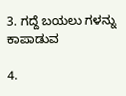3. ಗದ್ದೆ ಬಯಲು ಗಳನ್ನು ಕಾಪಾಡುವ

4.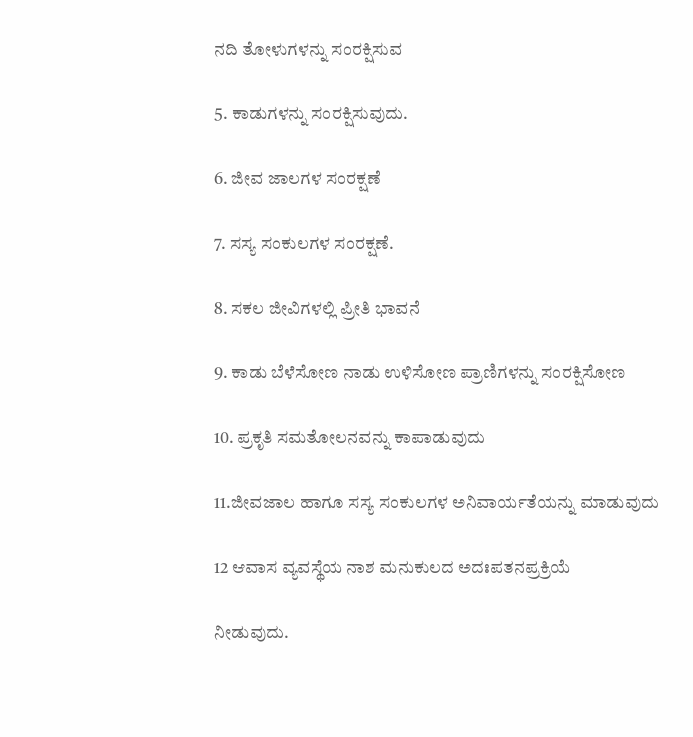ನದಿ ತೋಳುಗಳನ್ನು ಸಂರಕ್ಷಿಸುವ

5. ಕಾಡುಗಳನ್ನು ಸಂರಕ್ಷಿಸುವುದು.

6. ಜೀವ ಜಾಲಗಳ ಸಂರಕ್ಷಣೆ

7. ಸಸ್ಯ ಸಂಕುಲಗಳ ಸಂರಕ್ಷಣೆ.

8. ಸಕಲ ಜೀವಿಗಳಲ್ಲಿ ಪ್ರೀತಿ ಭಾವನೆ

9. ಕಾಡು ಬೆಳೆಸೋಣ ನಾಡು ಉಳಿಸೋಣ ಪ್ರಾಣಿಗಳನ್ನು ಸಂರಕ್ಷಿಸೋಣ

10. ಪ್ರಕೃತಿ ಸಮತೋಲನವನ್ನು ಕಾಪಾಡುವುದು

11.ಜೀವಜಾಲ ಹಾಗೂ ಸಸ್ಯ ಸಂಕುಲಗಳ ಅನಿವಾರ್ಯತೆಯನ್ನು ಮಾಡುವುದು

12 ಆವಾಸ ವ್ಯವಸ್ಥೆಯ ನಾಶ ಮನುಕುಲದ ಅದಃಪತನಪ್ರಕ್ರಿಯೆ

ನೀಡುವುದು.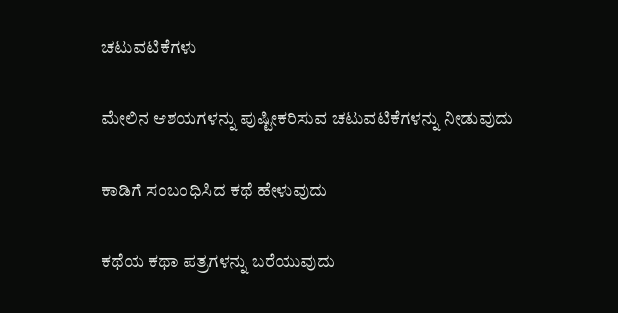ಚಟುವಟಿಕೆಗಳು

ಮೇಲಿನ ಆಶಯಗಳನ್ನು ಪುಷ್ಟೀಕರಿಸುವ ಚಟುವಟಿಕೆಗಳನ್ನು ನೀಡುವುದು

ಕಾಡಿಗೆ ಸಂಬಂಧಿಸಿದ ಕಥೆ ಹೇಳುವುದು

ಕಥೆಯ ಕಥಾ ಪತ್ರಗಳನ್ನು ಬರೆಯುವುದು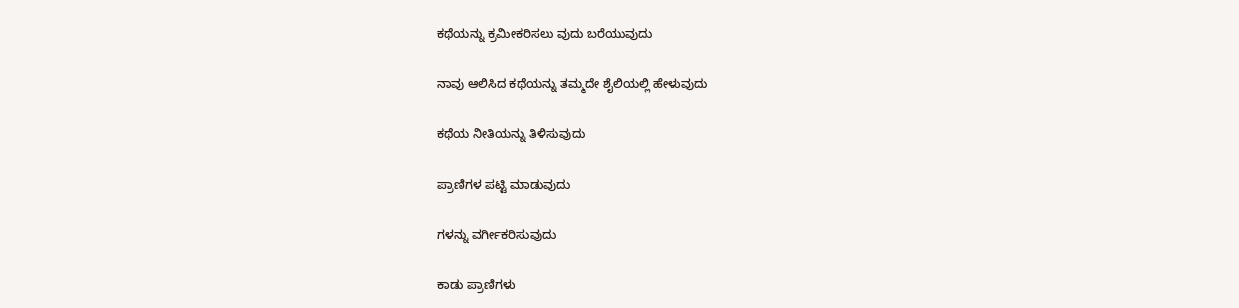ಕಥೆಯನ್ನು ಕ್ರಮೀಕರಿಸಲು ವುದು ಬರೆಯುವುದು

ನಾವು ಆಲಿಸಿದ ಕಥೆಯನ್ನು ತಮ್ಮದೇ ಶೈಲಿಯಲ್ಲಿ ಹೇಳುವುದು

ಕಥೆಯ ನೀತಿಯನ್ನು ತಿಳಿಸುವುದು

ಪ್ರಾಣಿಗಳ ಪಟ್ಟಿ ಮಾಡುವುದು

ಗಳನ್ನು ವರ್ಗೀಕರಿಸುವುದು

ಕಾಡು ಪ್ರಾಣಿಗಳು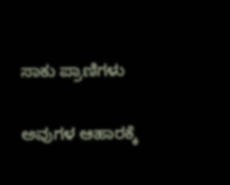ಸಾಕು ಪ್ರಾಣಿಗಳು

ಅವುಗಳ ಆಹಾರಕ್ಕೆ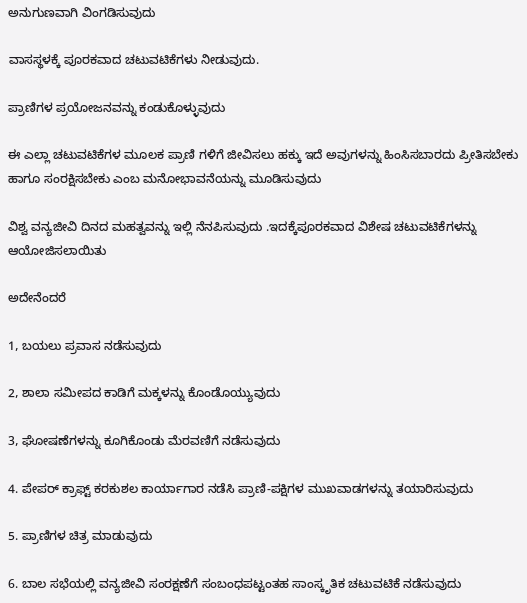ಅನುಗುಣವಾಗಿ ವಿಂಗಡಿಸುವುದು

ವಾಸಸ್ಥಳಕ್ಕೆ ಪೂರಕವಾದ ಚಟುವಟಿಕೆಗಳು ನೀಡುವುದು.

ಪ್ರಾಣಿಗಳ ಪ್ರಯೋಜನವನ್ನು ಕಂಡುಕೊಳ್ಳುವುದು

ಈ ಎಲ್ಲಾ ಚಟುವಟಿಕೆಗಳ ಮೂಲಕ ಪ್ರಾಣಿ ಗಳಿಗೆ ಜೀವಿಸಲು ಹಕ್ಕು ಇದೆ ಅವುಗಳನ್ನು ಹಿಂಸಿಸಬಾರದು ಪ್ರೀತಿಸಬೇಕು ಹಾಗೂ ಸಂರಕ್ಷಿಸಬೇಕು ಎಂಬ ಮನೋಭಾವನೆಯನ್ನು ಮೂಡಿಸುವುದು

ವಿಶ್ವ ವನ್ಯಜೀವಿ ದಿನದ ಮಹತ್ವವನ್ನು ಇಲ್ಲಿ ನೆನಪಿಸುವುದು .ಇದಕ್ಕೆಪೂರಕವಾದ ವಿಶೇಷ ಚಟುವಟಿಕೆಗಳನ್ನು ಆಯೋಜಿಸಲಾಯಿತು

ಅದೇನೆಂದರೆ

1, ಬಯಲು ಪ್ರವಾಸ ನಡೆಸುವುದು

2, ಶಾಲಾ ಸಮೀಪದ ಕಾಡಿಗೆ ಮಕ್ಕಳನ್ನು ಕೊಂಡೊಯ್ಯುವುದು

3, ಘೋಷಣೆಗಳನ್ನು ಕೂಗಿಕೊಂಡು ಮೆರವಣಿಗೆ ನಡೆಸುವುದು

4. ಪೇಪರ್ ಕ್ರಾಫ್ಟ್ ಕರಕುಶಲ ಕಾರ್ಯಾಗಾರ ನಡೆಸಿ ಪ್ರಾಣಿ-ಪಕ್ಷಿಗಳ ಮುಖವಾಡಗಳನ್ನು ತಯಾರಿಸುವುದು

5. ಪ್ರಾಣಿಗಳ ಚಿತ್ರ ಮಾಡುವುದು

6. ಬಾಲ ಸಭೆಯಲ್ಲಿ ವನ್ಯಜೀವಿ ಸಂರಕ್ಷಣೆಗೆ ಸಂಬಂಧಪಟ್ಟಂತಹ ಸಾಂಸ್ಕೃತಿಕ ಚಟುವಟಿಕೆ ನಡೆಸುವುದು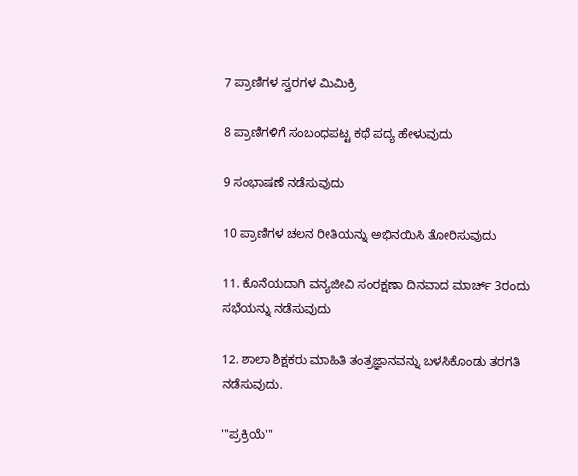7 ಪ್ರಾಣಿಗಳ ಸ್ವರಗಳ ಮಿಮಿಕ್ರಿ

8 ಪ್ರಾಣಿಗಳಿಗೆ ಸಂಬಂಧಪಟ್ಟ ಕಥೆ ಪದ್ಯ ಹೇಳುವುದು

9 ಸಂಭಾಷಣೆ ನಡೆಸುವುದು

10 ಪ್ರಾಣಿಗಳ ಚಲನ ರೀತಿಯನ್ನು ಅಭಿನಯಿಸಿ ತೋರಿಸುವುದು

11. ಕೊನೆಯದಾಗಿ ವನ್ಯಜೀವಿ ಸಂರಕ್ಷಣಾ ದಿನವಾದ ಮಾರ್ಚ್ 3ರಂದು ಸಭೆಯನ್ನು ನಡೆಸುವುದು

12. ಶಾಲಾ ಶಿಕ್ಷಕರು ಮಾಹಿತಿ ತಂತ್ರಜ್ಞಾನವನ್ನು ಬಳಸಿಕೊಂಡು ತರಗತಿ ನಡೆಸುವುದು.

'''ಪ್ರಕ್ರಿಯೆ'''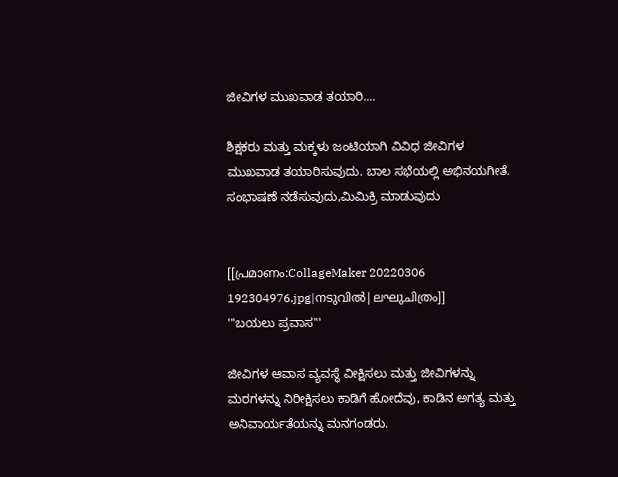ಜೀವಿಗಳ ಮುಖವಾಡ ತಯಾರಿ....

ಶಿಕ್ಷಕರು ಮತ್ತು ಮಕ್ಕಳು ಜಂಟಿಯಾಗಿ ವಿವಿಧ ಜೀವಿಗಳ ಮುಖವಾಡ ತಯಾರಿಸುವುದು. ಬಾಲ ಸಭೆಯಲ್ಲಿ ಅಭಿನಯಗೀತೆ. ಸಂಭಾಷಣೆ ನಡೆಸುವುದು,ಮಿಮಿಕ್ರಿ ಮಾಡುವುದು


[[പ്രമാണം:CollageMaker 20220306 192304976.jpg|നടുവിൽ|ലഘുചിത്രം]]
'''ಬಯಲು ಪ್ರವಾಸ'''

ಜೀವಿಗಳ ಆವಾಸ ವ್ಯವಸ್ಥೆ ವೀಕ್ಷಿಸಲು ಮತ್ತು ಜೀವಿಗಳನ್ನು ಮರಗಳನ್ನು ನಿರೀಕ್ಷಿಸಲು ಕಾಡಿಗೆ ಹೋದೆವು, ಕಾಡಿನ ಅಗತ್ಯ ಮತ್ತು ಅನಿವಾರ್ಯತೆಯನ್ನು ಮನಗಂಡರು.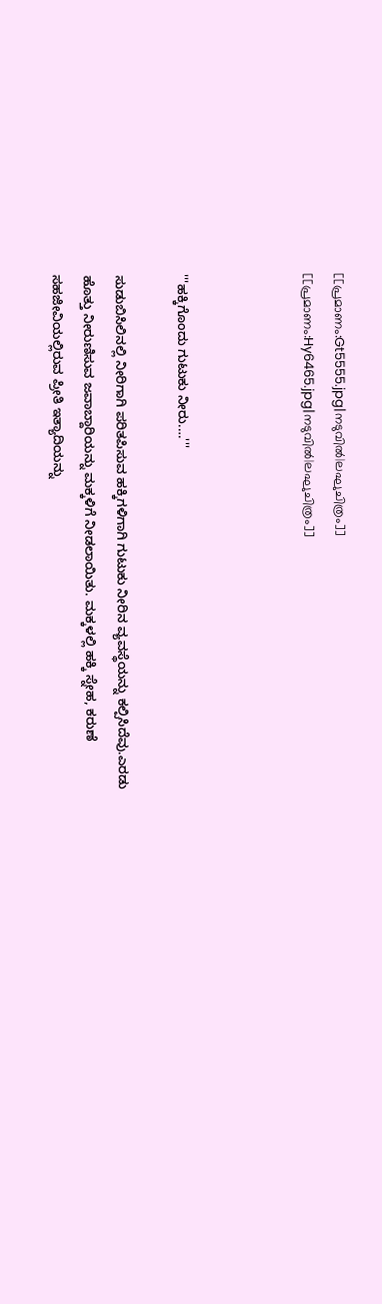[[പ്രമാണം:Gt5555.jpg|നടുവിൽ|ലഘുചിത്രം]]
[[പ്രമാണം:Hy6465.jpg|നടുവിൽ|ലഘുചിത്രം]]



'''ಹಕ್ಕಿಗೊಂದು ಗುಟುಕು ನೀರು.…'''

ಸುಡುಬಿಸಿಲಿನಲ್ಲಿ ನೀರಿಗಾಗಿ ಪರಿತಪಿಸುವ ಹಕ್ಕಿಗಳಿಗಾಗಿ ಗುಟುಕು ನೀರಿನ ವ್ಯವಸ್ಥೆಯನ್ನು ಕಲ್ಪಿಸಿದೆವು.ಎರಡು ಹೊತ್ತು ನೀರುಣಿಸುವ ಜವಾಬ್ದಾರಿಯನ್ನು ಮಕ್ಕಳಿಗೆ ನೀಡಲಾಯಿತು. ಮಕ್ಕಳಲ್ಲಿ ಹಕ್ಕಿ ಸ್ನೇಹ, ಕರುಣೆ ಸಹಜೀವಿಯಲ್ಲಿರುವ ಪ್ರೀತಿ ಇತ್ಯಾದಿಯನ್ನು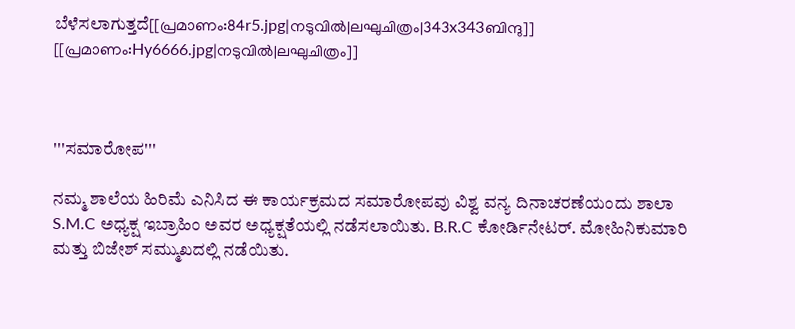ಬೆಳೆಸಲಾಗುತ್ತದೆ[[പ്രമാണം:84r5.jpg|നടുവിൽ|ലഘുചിത്രം|343x343ബിന്ദു]]
[[പ്രമാണം:Hy6666.jpg|നടുവിൽ|ലഘുചിത്രം]]



'''ಸಮಾರೋಪ'''

ನಮ್ಮ ಶಾಲೆಯ ಹಿರಿಮೆ ಎನಿಸಿದ ಈ ಕಾರ್ಯಕ್ರಮದ ಸಮಾರೋಪವು ವಿಶ್ವ ವನ್ಯ ದಿನಾಚರಣೆಯಂದು ಶಾಲಾ S.M.C ಅಧ್ಯಕ್ಷ ಇಬ್ರಾಹಿಂ ಅವರ ಅಧ್ಯಕ್ಷತೆಯಲ್ಲಿ ನಡೆಸಲಾಯಿತು. B.R.C ಕೋರ್ಡಿನೇಟರ್. ಮೋಹಿನಿಕುಮಾರಿ ಮತ್ತು ಬಿಜೇಶ್ ಸಮ್ಮುಖದಲ್ಲಿ ನಡೆಯಿತು.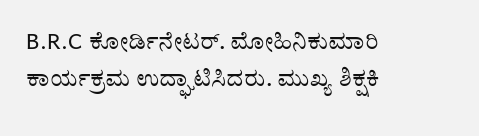B.R.C ಕೋರ್ಡಿನೇಟರ್. ಮೋಹಿನಿಕುಮಾರಿ ಕಾರ್ಯಕ್ರಮ ಉದ್ಘಾಟಿಸಿದರು. ಮುಖ್ಯ ಶಿಕ್ಷಕಿ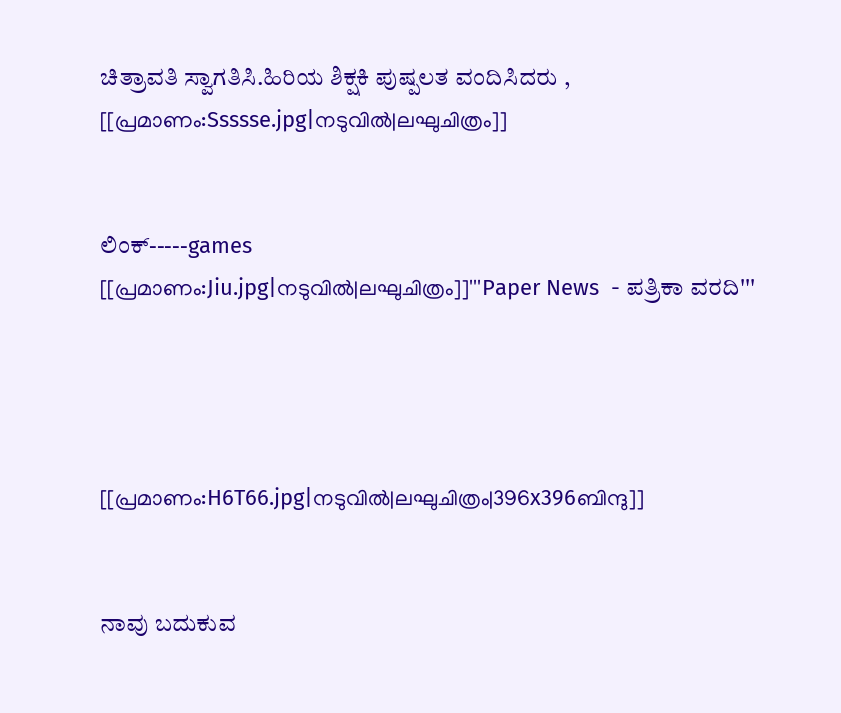ಚಿತ್ರಾವತಿ ಸ್ವಾಗತಿಸಿ.ಹಿರಿಯ ಶಿಕ್ಷಕಿ ಪುಷ್ಪಲತ ವಂದಿಸಿದರು ,
[[പ്രമാണം:Ssssse.jpg|നടുവിൽ|ലഘുചിത്രം]]


ಲಿಂಕ್-----games
[[പ്രമാണം:Jiu.jpg|നടുവിൽ|ലഘുചിത്രം]]'''Paper News  - ಪತ್ರಿಕಾ ವರದಿ'''




[[പ്രമാണം:H6T66.jpg|നടുവിൽ|ലഘുചിത്രം|396x396ബിന്ദു]]


ನಾವು ಬದುಕುವ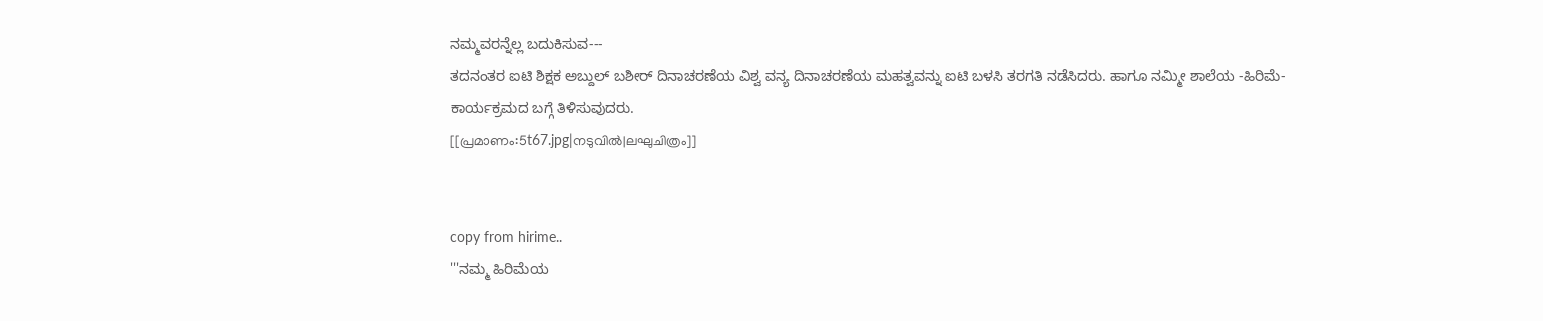ನಮ್ಮವರನ್ನೆಲ್ಲ ಬದುಕಿಸುವ---
ತದನಂತರ ಐಟಿ ಶಿಕ್ಷಕ ಅಬ್ದುಲ್ ಬಶೀರ್ ದಿನಾಚರಣೆಯ ವಿಶ್ವ ವನ್ಯ ದಿನಾಚರಣೆಯ ಮಹತ್ವವನ್ನು ಐಟಿ ಬಳಸಿ ತರಗತಿ ನಡೆಸಿದರು. ಹಾಗೂ ನಮ್ಮೀ ಶಾಲೆಯ -ಹಿರಿಮೆ- ಕಾರ್ಯಕ್ರಮದ ಬಗ್ಗೆ ತಿಳಿಸುವುದರು.
[[പ്രമാണം:5t67.jpg|നടുവിൽ|ലഘുചിത്രം]]


copy from hirime..
'''ನಮ್ಮ ಹಿರಿಮೆಯ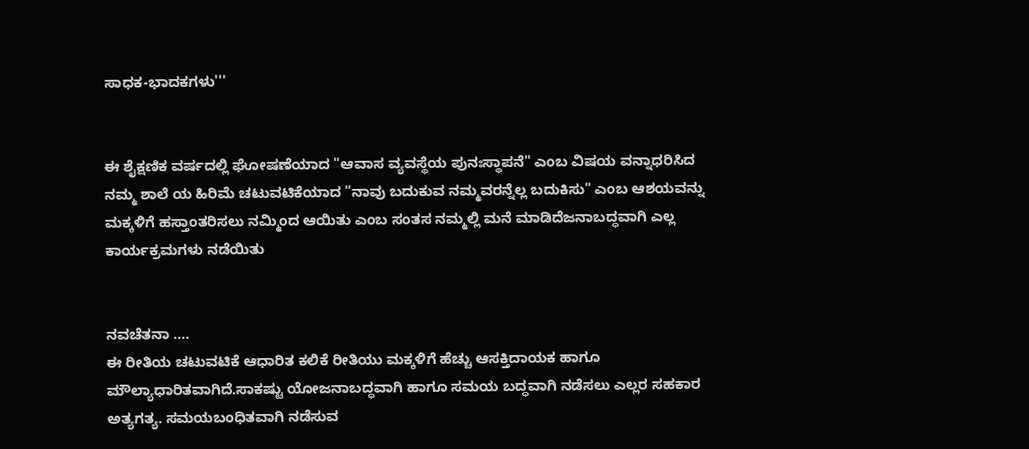ಸಾಧಕ-ಭಾದಕಗಳು'''


ಈ ಶೈಕ್ಷಣಿಕ ವರ್ಷದಲ್ಲಿ ಘೋಷಣೆಯಾದ "ಆವಾಸ ವ್ಯವಸ್ಥೆಯ ಪುನಃಸ್ಥಾಪನೆ" ಎಂಬ ವಿಷಯ ವನ್ನಾಧರಿಸಿದ ನಮ್ಮ ಶಾಲೆ ಯ ಹಿರಿಮೆ ಚಟುವಟಿಕೆಯಾದ "ನಾವು ಬದುಕುವ ನಮ್ಮವರನ್ನೆಲ್ಲ ಬದುಕಿಸು" ಎಂಬ ಆಶಯವನ್ನು ಮಕ್ಕಳಿಗೆ ಹಸ್ತಾಂತರಿಸಲು ನಮ್ಮಿಂದ ಆಯಿತು ಎಂಬ ಸಂತಸ ನಮ್ಮಲ್ಲಿ ಮನೆ ಮಾಡಿದೆಜನಾಬದ್ಧವಾಗಿ ಎಲ್ಲ ಕಾರ್ಯಕ್ರಮಗಳು ನಡೆಯಿತು


ನವಚೆತನಾ ....
ಈ ರೀತಿಯ ಚಟುವಟಿಕೆ ಆಧಾರಿತ ಕಲಿಕೆ ರೀತಿಯು ಮಕ್ಕಳಿಗೆ ಹೆಚ್ಚು ಆಸಕ್ತಿದಾಯಕ ಹಾಗೂ ಮೌಲ್ಯಾಧಾರಿತವಾಗಿದೆ.ಸಾಕಷ್ಟು ಯೋಜನಾಬದ್ಧವಾಗಿ ಹಾಗೂ ಸಮಯ ಬದ್ಧವಾಗಿ ನಡೆಸಲು ಎಲ್ಲರ ಸಹಕಾರ ಅತ್ಯಗತ್ಯ. ಸಮಯಬಂಧಿತವಾಗಿ ನಡೆಸುವ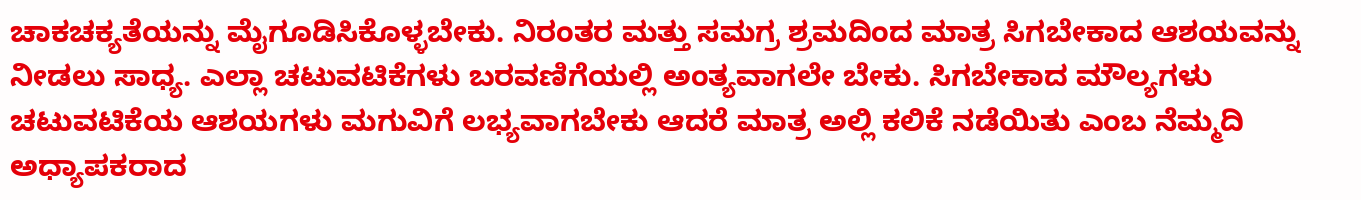ಚಾಕಚಕ್ಯತೆಯನ್ನು ಮೈಗೂಡಿಸಿಕೊಳ್ಳಬೇಕು. ನಿರಂತರ ಮತ್ತು ಸಮಗ್ರ ಶ್ರಮದಿಂದ ಮಾತ್ರ ಸಿಗಬೇಕಾದ ಆಶಯವನ್ನು ನೀಡಲು ಸಾಧ್ಯ. ಎಲ್ಲಾ ಚಟುವಟಿಕೆಗಳು ಬರವಣಿಗೆಯಲ್ಲಿ ಅಂತ್ಯವಾಗಲೇ ಬೇಕು. ಸಿಗಬೇಕಾದ ಮೌಲ್ಯಗಳು ಚಟುವಟಿಕೆಯ ಆಶಯಗಳು ಮಗುವಿಗೆ ಲಭ್ಯವಾಗಬೇಕು ಆದರೆ ಮಾತ್ರ ಅಲ್ಲಿ ಕಲಿಕೆ ನಡೆಯಿತು ಎಂಬ ನೆಮ್ಮದಿ ಅಧ್ಯಾಪಕರಾದ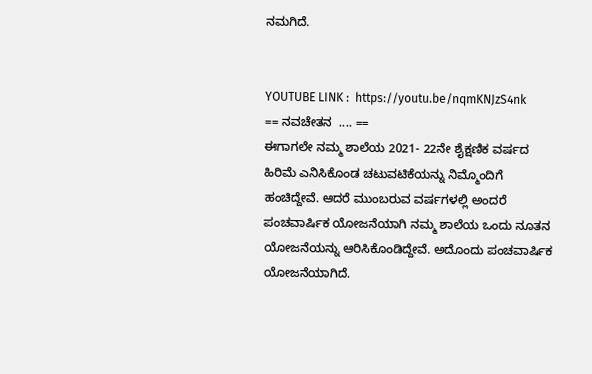ನಮಗಿದೆ.


YOUTUBE LINK :  https://youtu.be/nqmKNJzS4nk
== ನವಚೇತನ  .... ==
ಈಗಾಗಲೇ ನಮ್ಮ ಶಾಲೆಯ 2021- 22ನೇ ಶೈಕ್ಷಣಿಕ ವರ್ಷದ ಹಿರಿಮೆ ಎನಿಸಿಕೊಂಡ ಚಟುವಟಿಕೆಯನ್ನು ನಿಮ್ಮೊಂದಿಗೆ ಹಂಚಿದ್ದೇವೆ. ಆದರೆ ಮುಂಬರುವ ವರ್ಷಗಳಲ್ಲಿ ಅಂದರೆ ಪಂಚವಾರ್ಷಿಕ ಯೋಜನೆಯಾಗಿ ನಮ್ಮ ಶಾಲೆಯ ಒಂದು ನೂತನ ಯೋಜನೆಯನ್ನು ಆರಿಸಿಕೊಂಡಿದ್ದೇವೆ. ಅದೊಂದು ಪಂಚವಾರ್ಷಿಕ ಯೋಜನೆಯಾಗಿದೆ.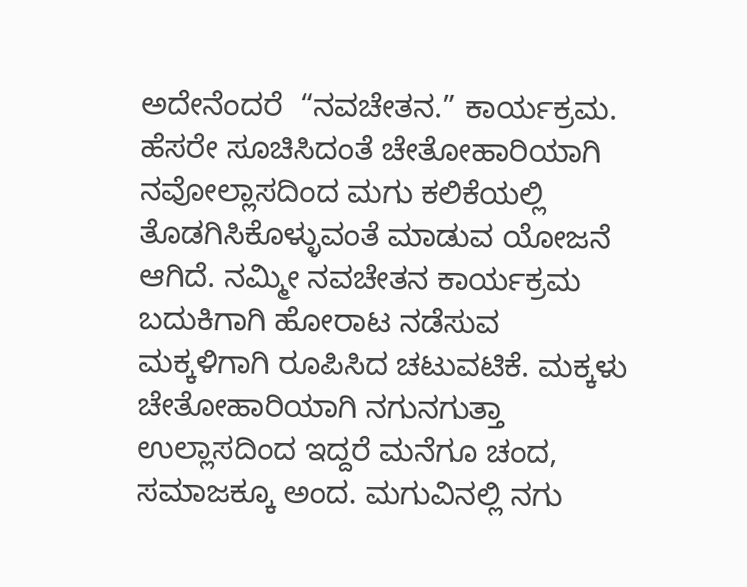ಅದೇನೆಂದರೆ  “ನವಚೇತನ.” ಕಾರ್ಯಕ್ರಮ. ಹೆಸರೇ ಸೂಚಿಸಿದಂತೆ ಚೇತೋಹಾರಿಯಾಗಿ ನವೋಲ್ಲಾಸದಿಂದ ಮಗು ಕಲಿಕೆಯಲ್ಲಿ ತೊಡಗಿಸಿಕೊಳ್ಳುವಂತೆ ಮಾಡುವ ಯೋಜನೆ ಆಗಿದೆ. ನಮ್ಮೀ ನವಚೇತನ ಕಾರ್ಯಕ್ರಮ ಬದುಕಿಗಾಗಿ ಹೋರಾಟ ನಡೆಸುವ ಮಕ್ಕಳಿಗಾಗಿ ರೂಪಿಸಿದ ಚಟುವಟಿಕೆ. ಮಕ್ಕಳು ಚೇತೋಹಾರಿಯಾಗಿ ನಗುನಗುತ್ತಾ ಉಲ್ಲಾಸದಿಂದ ಇದ್ದರೆ ಮನೆಗೂ ಚಂದ, ಸಮಾಜಕ್ಕೂ ಅಂದ. ಮಗುವಿನಲ್ಲಿ ನಗು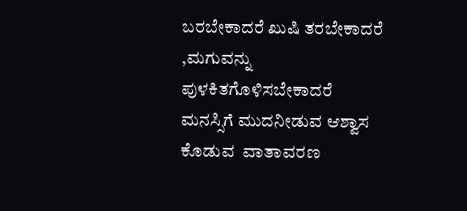ಬರಬೇಕಾದರೆ ಖುಷಿ ತರಬೇಕಾದರೆ ,ಮಗುವನ್ನು ಪುಳಕಿತಗೊಳಿಸಬೇಕಾದರೆ ಮನಸ್ಸಿಗೆ ಮುದನೀಡುವ ಆಶ್ವಾಸ ಕೊಡುವ  ವಾತಾವರಣ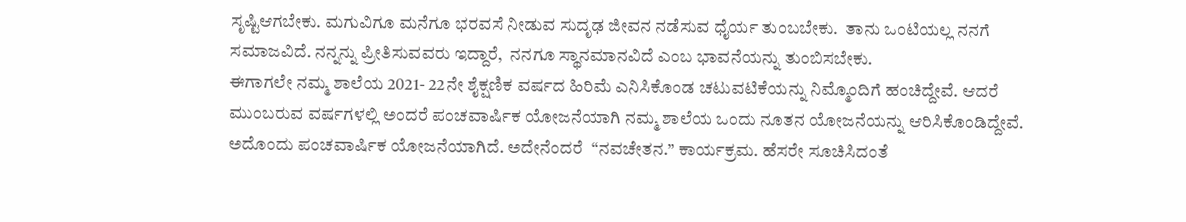ಸೃಷ್ಟಿಆಗಬೇಕು. ಮಗುವಿಗೂ ಮನೆಗೂ ಭರವಸೆ ನೀಡುವ ಸುದೃಢ ಜೀವನ ನಡೆಸುವ ಧೈರ್ಯ ತುಂಬಬೇಕು.  ತಾನು ಒಂಟಿಯಲ್ಲ ನನಗೆ ಸಮಾಜವಿದೆ. ನನ್ನನ್ನು ಪ್ರೀತಿಸುವವರು ಇದ್ದಾರೆ,  ನನಗೂ ಸ್ಥಾನಮಾನವಿದೆ ಎಂಬ ಭಾವನೆಯನ್ನು ತುಂಬಿಸಬೇಕು.
ಈಗಾಗಲೇ ನಮ್ಮ ಶಾಲೆಯ 2021- 22ನೇ ಶೈಕ್ಷಣಿಕ ವರ್ಷದ ಹಿರಿಮೆ ಎನಿಸಿಕೊಂಡ ಚಟುವಟಿಕೆಯನ್ನು ನಿಮ್ಮೊಂದಿಗೆ ಹಂಚಿದ್ದೇವೆ. ಆದರೆ ಮುಂಬರುವ ವರ್ಷಗಳಲ್ಲಿ ಅಂದರೆ ಪಂಚವಾರ್ಷಿಕ ಯೋಜನೆಯಾಗಿ ನಮ್ಮ ಶಾಲೆಯ ಒಂದು ನೂತನ ಯೋಜನೆಯನ್ನು ಆರಿಸಿಕೊಂಡಿದ್ದೇವೆ. ಅದೊಂದು ಪಂಚವಾರ್ಷಿಕ ಯೋಜನೆಯಾಗಿದೆ. ಅದೇನೆಂದರೆ  “ನವಚೇತನ.” ಕಾರ್ಯಕ್ರಮ. ಹೆಸರೇ ಸೂಚಿಸಿದಂತೆ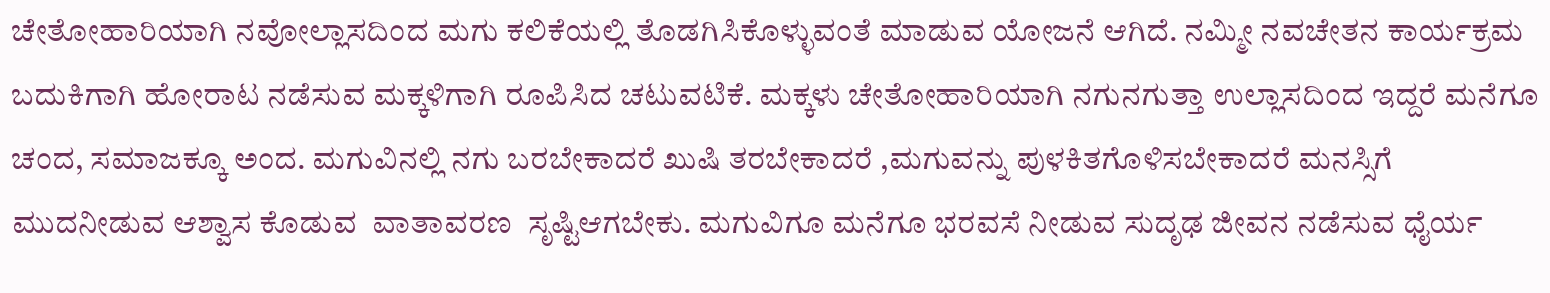ಚೇತೋಹಾರಿಯಾಗಿ ನವೋಲ್ಲಾಸದಿಂದ ಮಗು ಕಲಿಕೆಯಲ್ಲಿ ತೊಡಗಿಸಿಕೊಳ್ಳುವಂತೆ ಮಾಡುವ ಯೋಜನೆ ಆಗಿದೆ. ನಮ್ಮೀ ನವಚೇತನ ಕಾರ್ಯಕ್ರಮ ಬದುಕಿಗಾಗಿ ಹೋರಾಟ ನಡೆಸುವ ಮಕ್ಕಳಿಗಾಗಿ ರೂಪಿಸಿದ ಚಟುವಟಿಕೆ. ಮಕ್ಕಳು ಚೇತೋಹಾರಿಯಾಗಿ ನಗುನಗುತ್ತಾ ಉಲ್ಲಾಸದಿಂದ ಇದ್ದರೆ ಮನೆಗೂ ಚಂದ, ಸಮಾಜಕ್ಕೂ ಅಂದ. ಮಗುವಿನಲ್ಲಿ ನಗು ಬರಬೇಕಾದರೆ ಖುಷಿ ತರಬೇಕಾದರೆ ,ಮಗುವನ್ನು ಪುಳಕಿತಗೊಳಿಸಬೇಕಾದರೆ ಮನಸ್ಸಿಗೆ ಮುದನೀಡುವ ಆಶ್ವಾಸ ಕೊಡುವ  ವಾತಾವರಣ  ಸೃಷ್ಟಿಆಗಬೇಕು. ಮಗುವಿಗೂ ಮನೆಗೂ ಭರವಸೆ ನೀಡುವ ಸುದೃಢ ಜೀವನ ನಡೆಸುವ ಧೈರ್ಯ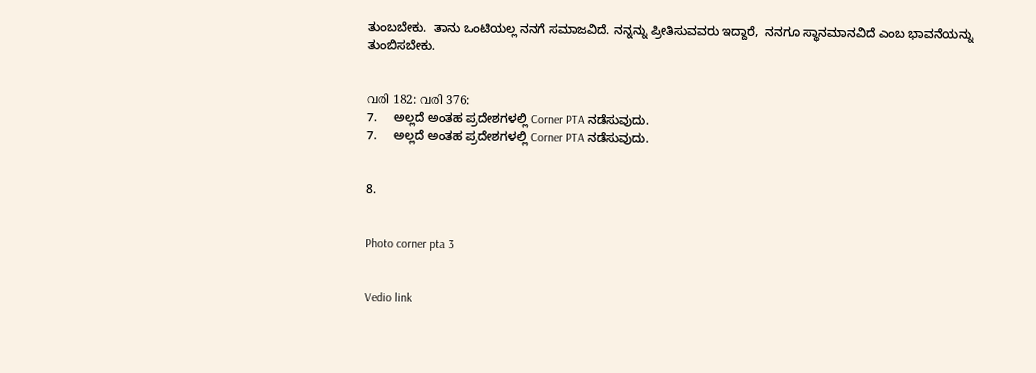ತುಂಬಬೇಕು.  ತಾನು ಒಂಟಿಯಲ್ಲ ನನಗೆ ಸಮಾಜವಿದೆ. ನನ್ನನ್ನು ಪ್ರೀತಿಸುವವರು ಇದ್ದಾರೆ,  ನನಗೂ ಸ್ಥಾನಮಾನವಿದೆ ಎಂಬ ಭಾವನೆಯನ್ನು ತುಂಬಿಸಬೇಕು.


വരി 182: വരി 376:
7.     ಅಲ್ಲದೆ ಅಂತಹ ಪ್ರದೇಶಗಳಲ್ಲಿ Corner PTA ನಡೆಸುವುದು.
7.     ಅಲ್ಲದೆ ಅಂತಹ ಪ್ರದೇಶಗಳಲ್ಲಿ Corner PTA ನಡೆಸುವುದು.


8.


Photo corner pta 3


Vedio link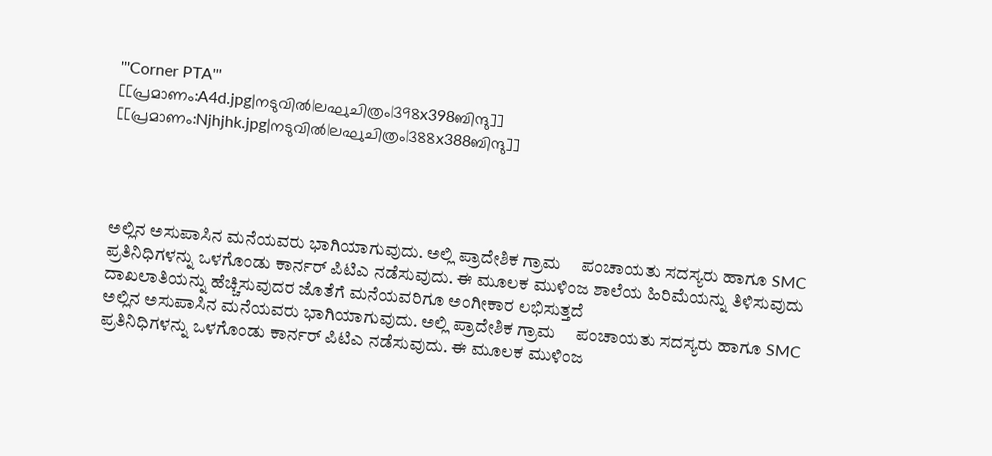'''Corner PTA'''
[[പ്രമാണം:A4d.jpg|നടുവിൽ|ലഘുചിത്രം|398x398ബിന്ദു]]
[[പ്രമാണം:Njhjhk.jpg|നടുവിൽ|ലഘുചിത്രം|388x388ബിന്ദു]]




ಅಲ್ಲಿನ ಅಸುಪಾಸಿನ ಮನೆಯವರು ಭಾಗಿಯಾಗುವುದು. ಅಲ್ಲಿ ಪ್ರಾದೇಶಿಕ ಗ್ರಾಮ     ಪಂಚಾಯತು ಸದಸ್ಯರು ಹಾಗೂ SMC ಪ್ರತಿನಿಧಿಗಳನ್ನು ಒಳಗೊಂಡು ಕಾರ್ನರ್ ಪಿಟಿಎ ನಡೆಸುವುದು. ಈ ಮೂಲಕ ಮುಳಿಂಜ ಶಾಲೆಯ ಹಿರಿಮೆಯನ್ನು ತಿಳಿಸುವುದು ದಾಖಲಾತಿಯನ್ನು ಹೆಚ್ಚಿಸುವುದರ ಜೊತೆಗೆ ಮನೆಯವರಿಗೂ ಅಂಗೀಕಾರ ಲಭಿಸುತ್ತದೆ
ಅಲ್ಲಿನ ಅಸುಪಾಸಿನ ಮನೆಯವರು ಭಾಗಿಯಾಗುವುದು. ಅಲ್ಲಿ ಪ್ರಾದೇಶಿಕ ಗ್ರಾಮ     ಪಂಚಾಯತು ಸದಸ್ಯರು ಹಾಗೂ SMC ಪ್ರತಿನಿಧಿಗಳನ್ನು ಒಳಗೊಂಡು ಕಾರ್ನರ್ ಪಿಟಿಎ ನಡೆಸುವುದು. ಈ ಮೂಲಕ ಮುಳಿಂಜ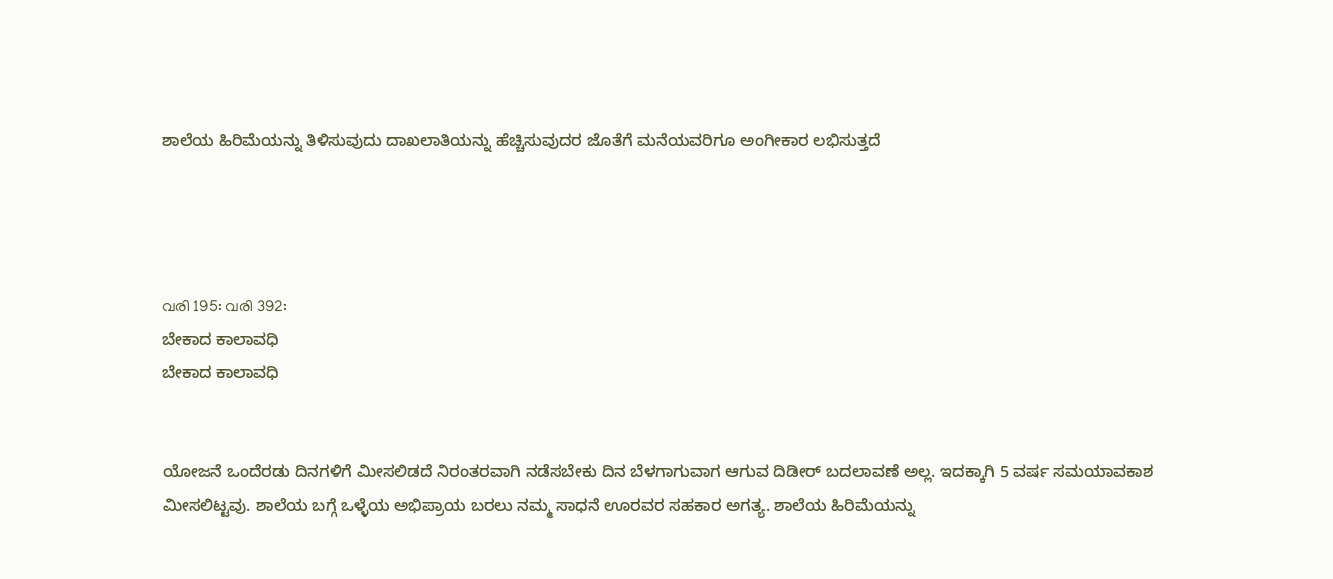ಶಾಲೆಯ ಹಿರಿಮೆಯನ್ನು ತಿಳಿಸುವುದು ದಾಖಲಾತಿಯನ್ನು ಹೆಚ್ಚಿಸುವುದರ ಜೊತೆಗೆ ಮನೆಯವರಿಗೂ ಅಂಗೀಕಾರ ಲಭಿಸುತ್ತದೆ




വരി 195: വരി 392:
ಬೇಕಾದ ಕಾಲಾವಧಿ
ಬೇಕಾದ ಕಾಲಾವಧಿ


ಯೋಜನೆ ಒಂದೆರಡು ದಿನಗಳಿಗೆ ಮೀಸಲಿಡದೆ ನಿರಂತರವಾಗಿ ನಡೆಸಬೇಕು ದಿನ ಬೆಳಗಾಗುವಾಗ ಆಗುವ ದಿಡೀರ್ ಬದಲಾವಣೆ ಅಲ್ಲ. ಇದಕ್ಕಾಗಿ 5 ವರ್ಷ ಸಮಯಾವಕಾಶ ಮೀಸಲಿಟ್ಟವು. ಶಾಲೆಯ ಬಗ್ಗೆ ಒಳ್ಳೆಯ ಅಭಿಪ್ರಾಯ ಬರಲು ನಮ್ಮ ಸಾಧನೆ ಊರವರ ಸಹಕಾರ ಅಗತ್ಯ. ಶಾಲೆಯ ಹಿರಿಮೆಯನ್ನು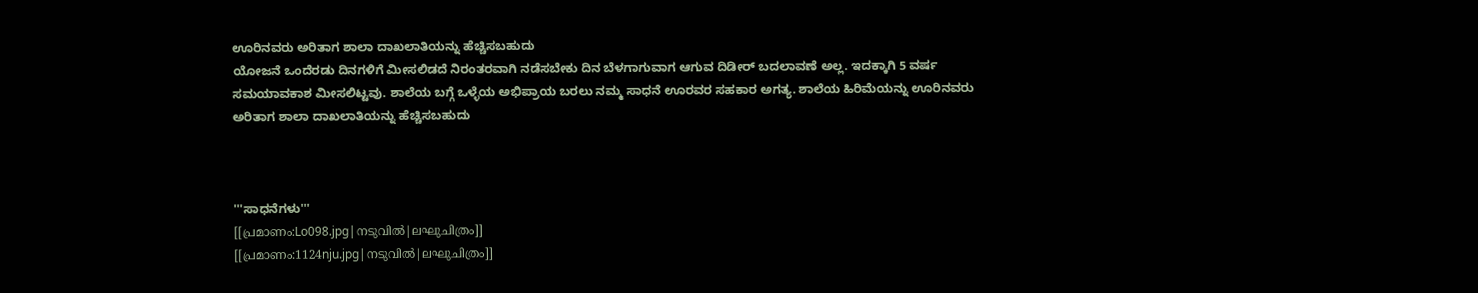ಊರಿನವರು ಅರಿತಾಗ ಶಾಲಾ ದಾಖಲಾತಿಯನ್ನು ಹೆಚ್ಚಿಸಬಹುದು
ಯೋಜನೆ ಒಂದೆರಡು ದಿನಗಳಿಗೆ ಮೀಸಲಿಡದೆ ನಿರಂತರವಾಗಿ ನಡೆಸಬೇಕು ದಿನ ಬೆಳಗಾಗುವಾಗ ಆಗುವ ದಿಡೀರ್ ಬದಲಾವಣೆ ಅಲ್ಲ. ಇದಕ್ಕಾಗಿ 5 ವರ್ಷ ಸಮಯಾವಕಾಶ ಮೀಸಲಿಟ್ಟವು. ಶಾಲೆಯ ಬಗ್ಗೆ ಒಳ್ಳೆಯ ಅಭಿಪ್ರಾಯ ಬರಲು ನಮ್ಮ ಸಾಧನೆ ಊರವರ ಸಹಕಾರ ಅಗತ್ಯ. ಶಾಲೆಯ ಹಿರಿಮೆಯನ್ನು ಊರಿನವರು ಅರಿತಾಗ ಶಾಲಾ ದಾಖಲಾತಿಯನ್ನು ಹೆಚ್ಚಿಸಬಹುದು



'''ಸಾಧನೆಗಳು'''
[[പ്രമാണം:Lo098.jpg|നടുവിൽ|ലഘുചിത്രം]]
[[പ്രമാണം:1124nju.jpg|നടുവിൽ|ലഘുചിത്രം]]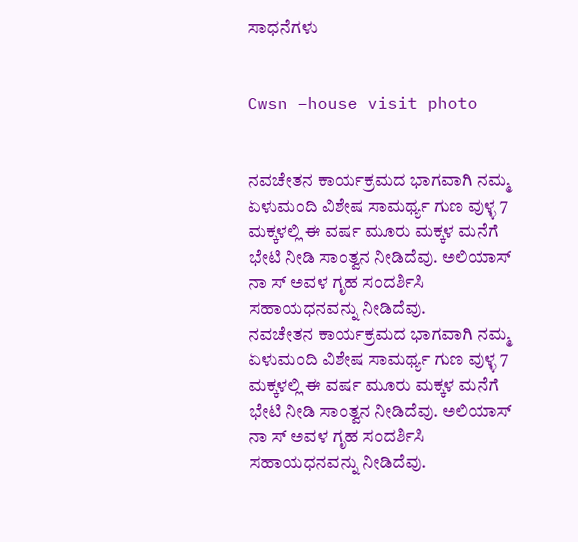ಸಾಧನೆಗಳು


Cwsn –house visit photo


ನವಚೇತನ ಕಾರ್ಯಕ್ರಮದ ಭಾಗವಾಗಿ ನಮ್ಮ ಏಳುಮಂದಿ ವಿಶೇಷ ಸಾಮರ್ಥ್ಯ ಗುಣ ವುಳ್ಳ 7 ಮಕ್ಕಳಲ್ಲಿ ಈ ವರ್ಷ ಮೂರು ಮಕ್ಕಳ ಮನೆಗೆ ಭೇಟಿ ನೀಡಿ ಸಾಂತ್ವನ ನೀಡಿದೆವು. ಅಲಿಯಾಸ್ ನಾ ಸ್ ಅವಳ ಗೃಹ ಸಂದರ್ಶಿಸಿ ಸಹಾಯಧನವನ್ನು ನೀಡಿದೆವು.
ನವಚೇತನ ಕಾರ್ಯಕ್ರಮದ ಭಾಗವಾಗಿ ನಮ್ಮ ಏಳುಮಂದಿ ವಿಶೇಷ ಸಾಮರ್ಥ್ಯ ಗುಣ ವುಳ್ಳ 7 ಮಕ್ಕಳಲ್ಲಿ ಈ ವರ್ಷ ಮೂರು ಮಕ್ಕಳ ಮನೆಗೆ ಭೇಟಿ ನೀಡಿ ಸಾಂತ್ವನ ನೀಡಿದೆವು. ಅಲಿಯಾಸ್ ನಾ ಸ್ ಅವಳ ಗೃಹ ಸಂದರ್ಶಿಸಿ ಸಹಾಯಧನವನ್ನು ನೀಡಿದೆವು.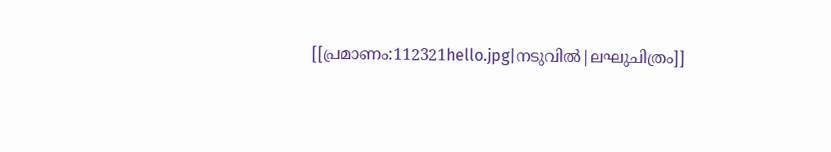[[പ്രമാണം:112321hello.jpg|നടുവിൽ|ലഘുചിത്രം]]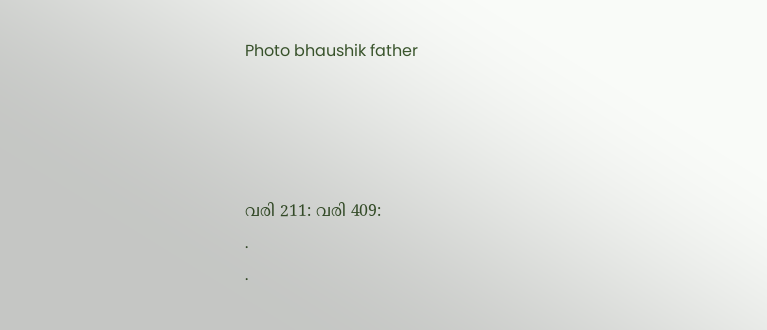Photo bhaushik father




വരി 211: വരി 409:
.
.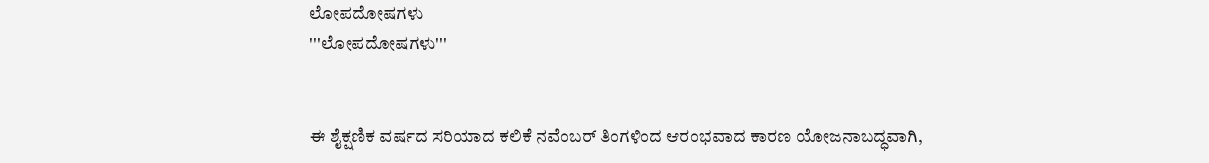ಲೋಪದೋಷಗಳು
'''ಲೋಪದೋಷಗಳು'''


ಈ ಶೈಕ್ಷಣಿಕ ವರ್ಷದ ಸರಿಯಾದ ಕಲಿಕೆ ನವೆಂಬರ್ ತಿಂಗಳಿಂದ ಆರಂಭವಾದ ಕಾರಣ ಯೋಜನಾಬದ್ಧವಾಗಿ,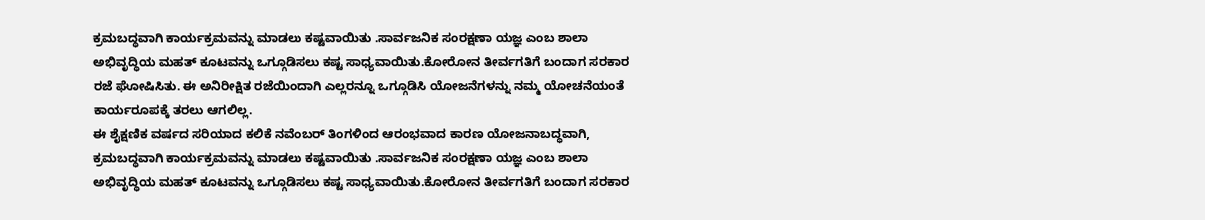ಕ್ರಮಬದ್ಧವಾಗಿ ಕಾರ್ಯಕ್ರಮವನ್ನು ಮಾಡಲು ಕಷ್ಟವಾಯಿತು .ಸಾರ್ವಜನಿಕ ಸಂರಕ್ಷಣಾ ಯಜ್ಞ ಎಂಬ ಶಾಲಾ ಅಭಿವೃದ್ಧಿಯ ಮಹತ್ ಕೂಟವನ್ನು ಒಗ್ಗೂಡಿಸಲು ಕಷ್ಟ ಸಾಧ್ಯವಾಯಿತು.ಕೋರೋನ ತೀರ್ವಗತಿಗೆ ಬಂದಾಗ ಸರಕಾರ ರಜೆ ಘೋಷಿಸಿತು. ಈ ಅನಿರೀಕ್ಷಿತ ರಜೆಯಿಂದಾಗಿ ಎಲ್ಲರನ್ನೂ ಒಗ್ಗೂಡಿಸಿ ಯೋಜನೆಗಳನ್ನು ನಮ್ಮ ಯೋಚನೆಯಂತೆ ಕಾರ್ಯರೂಪಕ್ಕೆ ತರಲು ಆಗಲಿಲ್ಲ.
ಈ ಶೈಕ್ಷಣಿಕ ವರ್ಷದ ಸರಿಯಾದ ಕಲಿಕೆ ನವೆಂಬರ್ ತಿಂಗಳಿಂದ ಆರಂಭವಾದ ಕಾರಣ ಯೋಜನಾಬದ್ಧವಾಗಿ, ಕ್ರಮಬದ್ಧವಾಗಿ ಕಾರ್ಯಕ್ರಮವನ್ನು ಮಾಡಲು ಕಷ್ಟವಾಯಿತು .ಸಾರ್ವಜನಿಕ ಸಂರಕ್ಷಣಾ ಯಜ್ಞ ಎಂಬ ಶಾಲಾ ಅಭಿವೃದ್ಧಿಯ ಮಹತ್ ಕೂಟವನ್ನು ಒಗ್ಗೂಡಿಸಲು ಕಷ್ಟ ಸಾಧ್ಯವಾಯಿತು.ಕೋರೋನ ತೀರ್ವಗತಿಗೆ ಬಂದಾಗ ಸರಕಾರ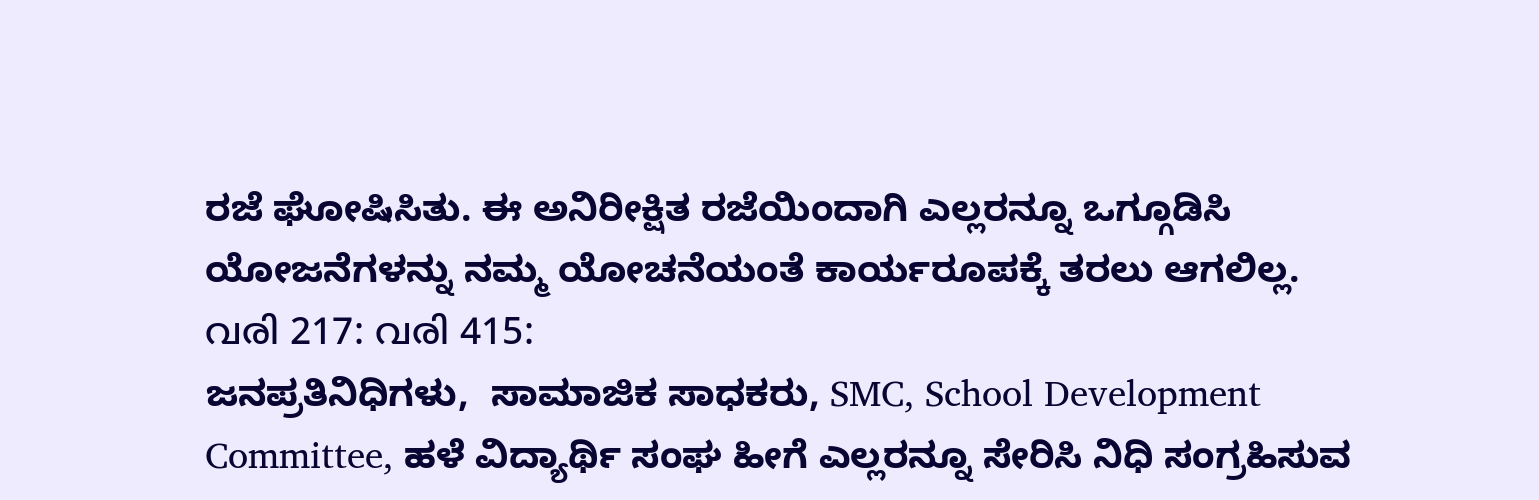ರಜೆ ಘೋಷಿಸಿತು. ಈ ಅನಿರೀಕ್ಷಿತ ರಜೆಯಿಂದಾಗಿ ಎಲ್ಲರನ್ನೂ ಒಗ್ಗೂಡಿಸಿ ಯೋಜನೆಗಳನ್ನು ನಮ್ಮ ಯೋಚನೆಯಂತೆ ಕಾರ್ಯರೂಪಕ್ಕೆ ತರಲು ಆಗಲಿಲ್ಲ.
വരി 217: വരി 415:
ಜನಪ್ರತಿನಿಧಿಗಳು,  ಸಾಮಾಜಿಕ ಸಾಧಕರು, SMC, School Development Committee, ಹಳೆ ವಿದ್ಯಾರ್ಥಿ ಸಂಘ ಹೀಗೆ ಎಲ್ಲರನ್ನೂ ಸೇರಿಸಿ ನಿಧಿ ಸಂಗ್ರಹಿಸುವ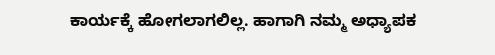ಕಾರ್ಯಕ್ಕೆ ಹೋಗಲಾಗಲಿಲ್ಲ. ಹಾಗಾಗಿ ನಮ್ಮ ಅಧ್ಯಾಪಕ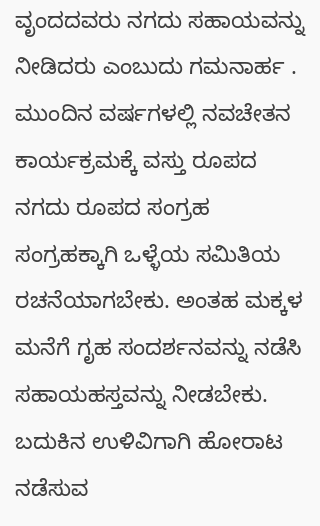ವೃಂದದವರು ನಗದು ಸಹಾಯವನ್ನು ನೀಡಿದರು ಎಂಬುದು ಗಮನಾರ್ಹ . ಮುಂದಿನ ವರ್ಷಗಳಲ್ಲಿ ನವಚೇತನ ಕಾರ್ಯಕ್ರಮಕ್ಕೆ ವಸ್ತು ರೂಪದ ನಗದು ರೂಪದ ಸಂಗ್ರಹ ಸಂಗ್ರಹಕ್ಕಾಗಿ ಒಳ್ಳೆಯ ಸಮಿತಿಯ ರಚನೆಯಾಗಬೇಕು. ಅಂತಹ ಮಕ್ಕಳ ಮನೆಗೆ ಗೃಹ ಸಂದರ್ಶನವನ್ನು ನಡೆಸಿ ಸಹಾಯಹಸ್ತವನ್ನು ನೀಡಬೇಕು. ಬದುಕಿನ ಉಳಿವಿಗಾಗಿ ಹೋರಾಟ ನಡೆಸುವ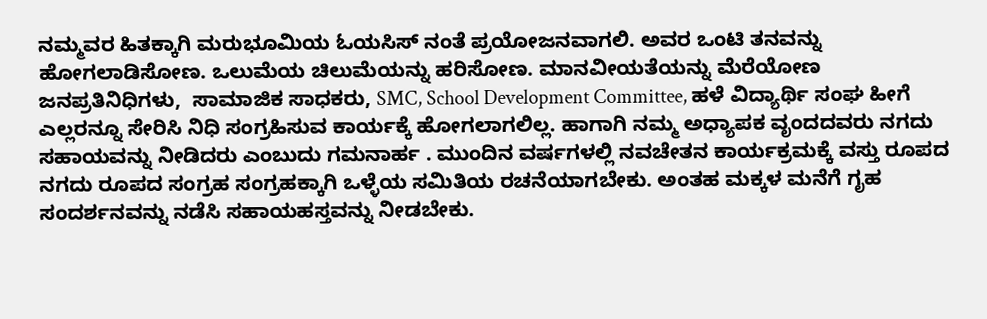ನಮ್ಮವರ ಹಿತಕ್ಕಾಗಿ ಮರುಭೂಮಿಯ ಓಯಸಿಸ್ ನಂತೆ ಪ್ರಯೋಜನವಾಗಲಿ. ಅವರ ಒಂಟಿ ತನವನ್ನು ಹೋಗಲಾಡಿಸೋಣ. ಒಲುಮೆಯ ಚಿಲುಮೆಯನ್ನು ಹರಿಸೋಣ. ಮಾನವೀಯತೆಯನ್ನು ಮೆರೆಯೋಣ
ಜನಪ್ರತಿನಿಧಿಗಳು,  ಸಾಮಾಜಿಕ ಸಾಧಕರು, SMC, School Development Committee, ಹಳೆ ವಿದ್ಯಾರ್ಥಿ ಸಂಘ ಹೀಗೆ ಎಲ್ಲರನ್ನೂ ಸೇರಿಸಿ ನಿಧಿ ಸಂಗ್ರಹಿಸುವ ಕಾರ್ಯಕ್ಕೆ ಹೋಗಲಾಗಲಿಲ್ಲ. ಹಾಗಾಗಿ ನಮ್ಮ ಅಧ್ಯಾಪಕ ವೃಂದದವರು ನಗದು ಸಹಾಯವನ್ನು ನೀಡಿದರು ಎಂಬುದು ಗಮನಾರ್ಹ . ಮುಂದಿನ ವರ್ಷಗಳಲ್ಲಿ ನವಚೇತನ ಕಾರ್ಯಕ್ರಮಕ್ಕೆ ವಸ್ತು ರೂಪದ ನಗದು ರೂಪದ ಸಂಗ್ರಹ ಸಂಗ್ರಹಕ್ಕಾಗಿ ಒಳ್ಳೆಯ ಸಮಿತಿಯ ರಚನೆಯಾಗಬೇಕು. ಅಂತಹ ಮಕ್ಕಳ ಮನೆಗೆ ಗೃಹ ಸಂದರ್ಶನವನ್ನು ನಡೆಸಿ ಸಹಾಯಹಸ್ತವನ್ನು ನೀಡಬೇಕು.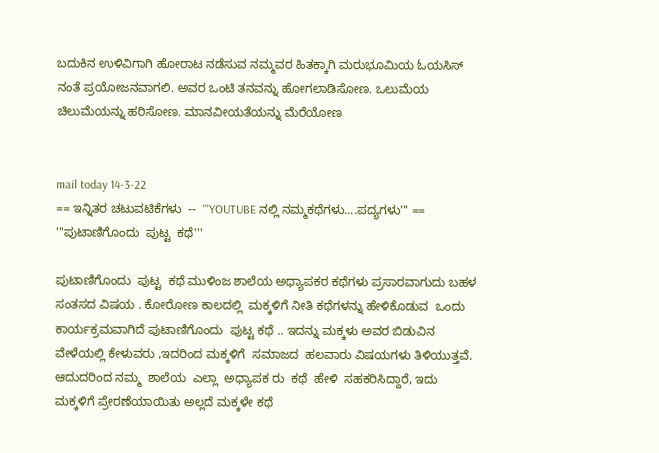ಬದುಕಿನ ಉಳಿವಿಗಾಗಿ ಹೋರಾಟ ನಡೆಸುವ ನಮ್ಮವರ ಹಿತಕ್ಕಾಗಿ ಮರುಭೂಮಿಯ ಓಯಸಿಸ್ ನಂತೆ ಪ್ರಯೋಜನವಾಗಲಿ. ಅವರ ಒಂಟಿ ತನವನ್ನು ಹೋಗಲಾಡಿಸೋಣ. ಒಲುಮೆಯ ಚಿಲುಮೆಯನ್ನು ಹರಿಸೋಣ. ಮಾನವೀಯತೆಯನ್ನು ಮೆರೆಯೋಣ


mail today 14-3-22
== ಇನ್ನಿತರ ಚಟುವಟಿಕೆಗಳು  --  '''YOUTUBE ನಲ್ಲಿ ನಮ್ಮಕಥೆಗಳು....ಪದ್ಯಗಳು''' ==
'''ಪುಟಾಣಿಗೊಂದು  ಪುಟ್ಟ  ಕಥೆ'''

ಪುಟಾಣಿಗೊಂದು  ಪುಟ್ಟ  ಕಥೆ ಮುಳಿಂಜ ಶಾಲೆಯ ಅಧ್ಯಾಪಕರ ಕಥೆಗಳು ಪ್ರಸಾರವಾಗುದು ಬಹಳ ಸಂತಸದ ವಿಷಯ . ಕೋರೋಣ ಕಾಲದಲ್ಲಿ  ಮಕ್ಕಳಿಗೆ ನೀತಿ ಕಥೆಗಳನ್ನು ಹೇಳಿಕೊಡುವ  ಒಂದು ಕಾರ್ಯಕ್ರಮವಾಗಿದೆ ಪುಟಾಣಿಗೊಂದು  ಪುಟ್ಟ ಕಥೆ .. ಇದನ್ನು ಮಕ್ಕಳು ಅವರ ಬಿಡುವಿನ ವೇಳೆಯಲ್ಲಿ ಕೇಳುವರು ,ಇದರಿಂದ ಮಕ್ಕಳಿಗೆ  ಸಮಾಜದ  ಹಲವಾರು ವಿಷಯಗಳು ತಿಳಿಯುತ್ತವೆ.  ಆದುದರಿಂದ ನಮ್ಮ  ಶಾಲೆಯ  ಎಲ್ಲಾ  ಅಧ್ಯಾಪಕ ರು  ಕಥೆ  ಹೇಳಿ  ಸಹಕರಿಸಿದ್ದಾರೆ, ಇದು ಮಕ್ಕಳಿಗೆ ಪ್ರೇರಣೆಯಾಯಿತು ಅಲ್ಲದೆ ಮಕ್ಕಳೇ ಕಥೆ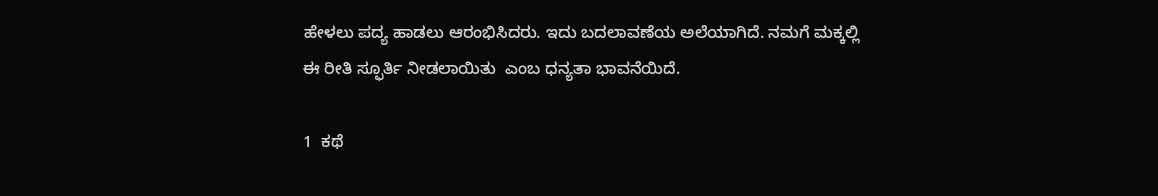ಹೇಳಲು ಪದ್ಯ ಹಾಡಲು ಆರಂಭಿಸಿದರು. ಇದು ಬದಲಾವಣೆಯ ಅಲೆಯಾಗಿದೆ. ನಮಗೆ ಮಕ್ಕಲ್ಲಿ  ಈ ರೀತಿ ಸ್ಫೂರ್ತಿ ನೀಡಲಾಯಿತು  ಎಂಬ ಧನ್ಯತಾ ಭಾವನೆಯಿದೆ.

1  ಕಥೆ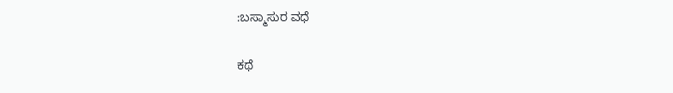:ಬಸ್ಮಾಸುರ ವಧೆ

ಕಥೆ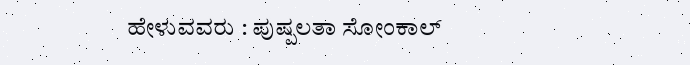ಹೇಳುವವರು : ಪುಷ್ಪಲತಾ ಸೋಂಕಾಲ್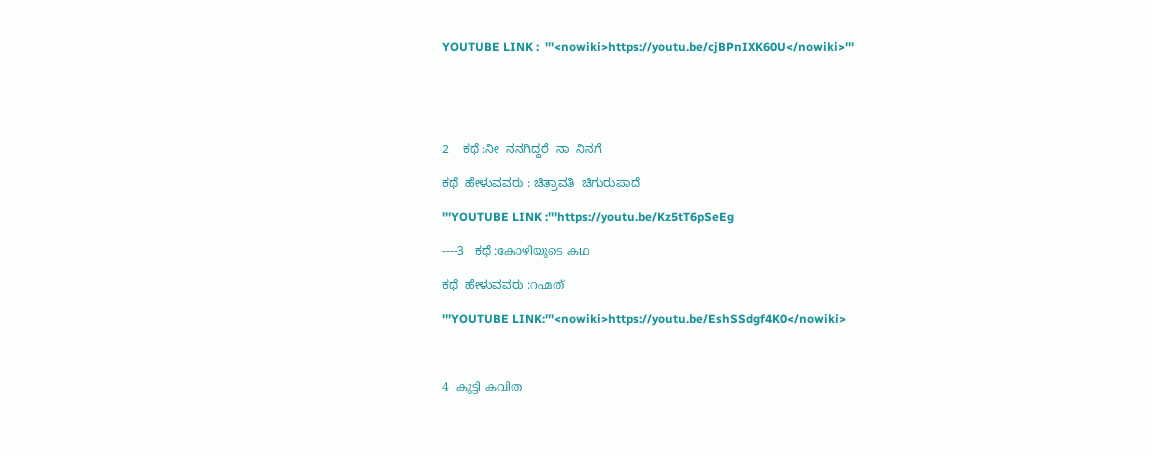YOUTUBE LINK :  '''<nowiki>https://youtu.be/cjBPnIXK60U</nowiki>'''





2    ಕಥೆ :ನೀ  ನನಗಿದ್ದರೆ  ನಾ  ನಿನಗೆ

ಕಥೆ  ಹೇಳುವವರು : ಚಿತ್ರಾವತಿ  ಚಿಗುರುಪಾದೆ

'''YOUTUBE LINK :'''https://youtu.be/Kz5tT6pSeEg

----3   ಕಥೆ :കോഴിയുടെ കഥ

ಕಥೆ  ಹೇಳುವವರು :റഹ്മത്

'''YOUTUBE LINK:'''<nowiki>https://youtu.be/EshSSdgf4K0</nowiki>



4  കുട്ടി കവിത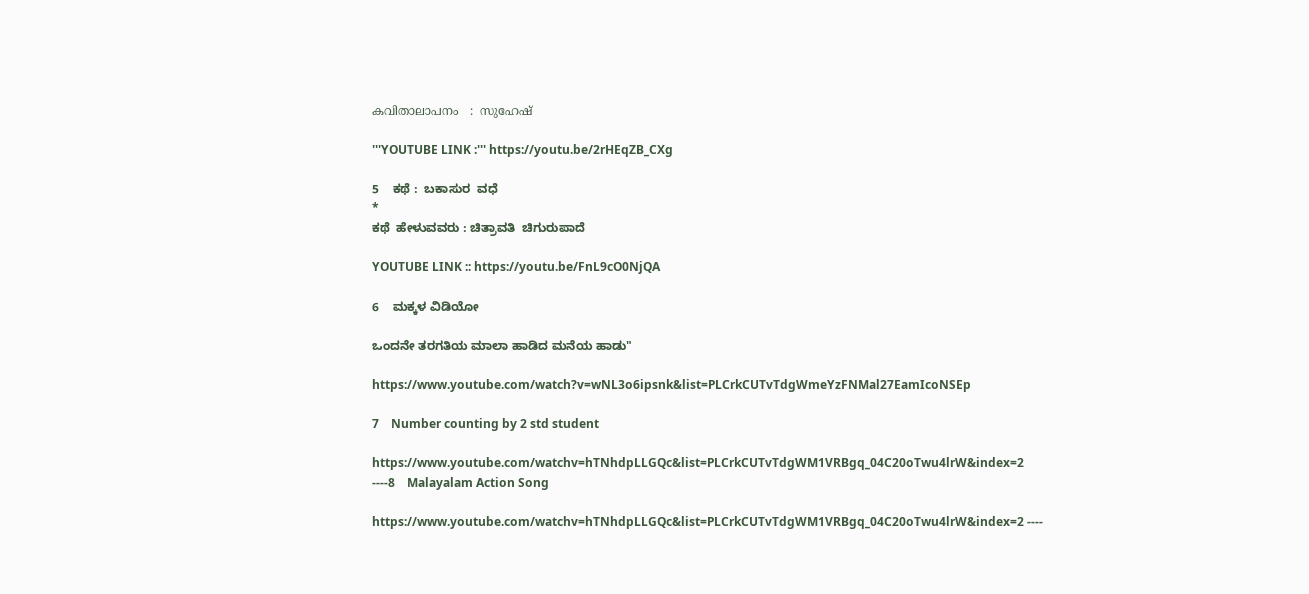കവിതാലാപനം   :  സുഹേഷ്

'''YOUTUBE LINK :''' https://youtu.be/2rHEqZB_CXg

5    ಕಥೆ :  ಬಕಾಸುರ  ವಧೆ
*
ಕಥೆ  ಹೇಳುವವರು : ಚಿತ್ರಾವತಿ  ಚಿಗುರುಪಾದೆ

YOUTUBE LINK :: https://youtu.be/FnL9cO0NjQA

6    ಮಕ್ಕಳ ವಿಡಿಯೋ

ಒಂದನೇ ತರಗತಿಯ ಮಾಲಾ ಹಾಡಿದ ಮನೆಯ ಹಾಡು"

https://www.youtube.com/watch?v=wNL3o6ipsnk&list=PLCrkCUTvTdgWmeYzFNMal27EamIcoNSEp

7    Number counting by 2 std student

https://www.youtube.com/watchv=hTNhdpLLGQc&list=PLCrkCUTvTdgWM1VRBgq_04C20oTwu4lrW&index=2
----8    Malayalam Action Song

https://www.youtube.com/watchv=hTNhdpLLGQc&list=PLCrkCUTvTdgWM1VRBgq_04C20oTwu4lrW&index=2 ----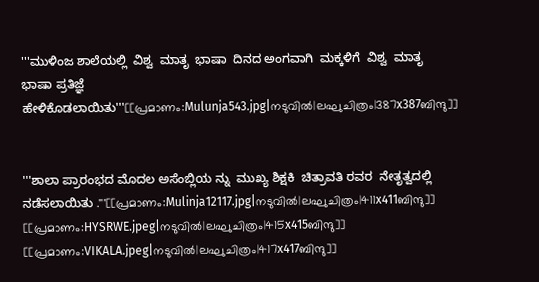'''ಮುಳಿಂಜ ಶಾಲೆಯಲ್ಲಿ  ವಿಶ್ವ  ಮಾತೃ  ಭಾಷಾ  ದಿನದ ಅಂಗವಾಗಿ  ಮಕ್ಕಳಿಗೆ  ವಿಶ್ವ  ಮಾತೃ  ಭಾಷಾ ಪ್ರತಿಜ್ಞೆ  ಹೇಳಿಕೊಡಲಾಯಿತು'''[[പ്രമാണം:Mulunja543.jpg|നടുവിൽ|ലഘുചിത്രം|387x387ബിന്ദു]]


'''ಶಾಲಾ ಪ್ರಾರಂಭದ ಮೊದಲ ಅಸೆಂಬ್ಲಿಯ ನ್ನು  ಮುಖ್ಯ ಶಿಕ್ಷಕಿ  ಚಿತ್ರಾವತಿ ರವರ  ನೇತೃತ್ವದಲ್ಲಿ  ನಡೆಸಲಾಯಿತು .'''[[പ്രമാണം:Mulinja12117.jpg|നടുവിൽ|ലഘുചിത്രം|411x411ബിന്ദു]]
[[പ്രമാണം:HYSRWE.jpeg|നടുവിൽ|ലഘുചിത്രം|415x415ബിന്ദു]]
[[പ്രമാണം:VIKALA.jpeg|നടുവിൽ|ലഘുചിത്രം|417x417ബിന്ദു]]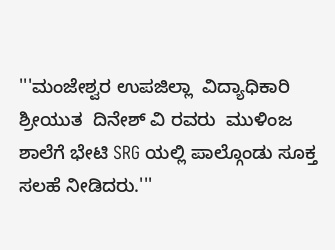'''ಮಂಜೇಶ್ವರ ಉಪಜಿಲ್ಲಾ  ವಿದ್ಯಾಧಿಕಾರಿ ಶ್ರೀಯುತ  ದಿನೇಶ್ ವಿ ರವರು  ಮುಳಿಂಜ  ಶಾಲೆಗೆ ಭೇಟಿ SRG ಯಲ್ಲಿ ಪಾಲ್ಗೊಂಡು ಸೂಕ್ತ ಸಲಹೆ ನೀಡಿದರು.'''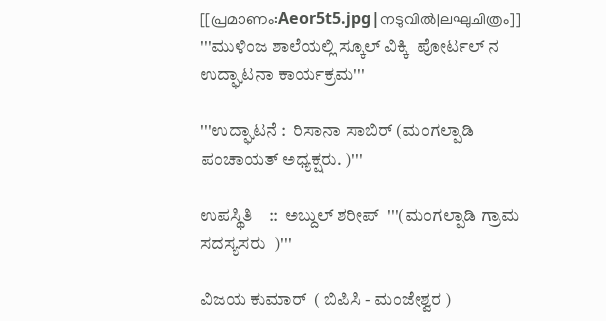[[പ്രമാണം:Aeor5t5.jpg|നടുവിൽ|ലഘുചിത്രം]]
'''ಮುಳಿಂಜ ಶಾಲೆಯಲ್ಲಿ ಸ್ಕೂಲ್ ವಿಕ್ಕಿ  ಪೋರ್ಟಲ್ ನ  ಉದ್ಘಾಟನಾ ಕಾರ್ಯಕ್ರಮ'''

'''ಉದ್ಘಾಟನೆ :  ರಿಸಾನಾ ಸಾಬಿರ್ (ಮಂಗಲ್ಪಾಡಿ ಪಂಚಾಯತ್ ಅಧ್ಯಕ್ಷರು. )'''

ಉಪಸ್ಥಿತಿ    ::  ಅಬ್ದುಲ್ ಶರೀಪ್  '''(ಮಂಗಲ್ಪಾಡಿ ಗ್ರಾಮ ಸದಸ್ಯಸರು  )'''

ವಿಜಯ ಕುಮಾರ್  ( ಬಿಪಿಸಿ - ಮಂಜೇಶ್ವರ )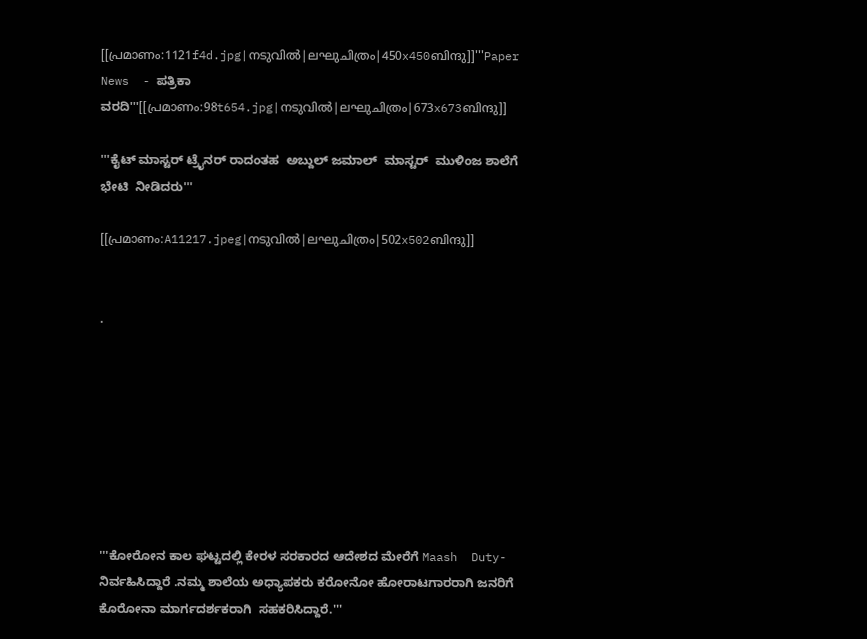[[പ്രമാണം:1121f4d.jpg|നടുവിൽ|ലഘുചിത്രം|450x450ബിന്ദു]]'''Paper News  - ಪತ್ರಿಕಾ ವರದಿ'''[[പ്രമാണം:98t654.jpg|നടുവിൽ|ലഘുചിത്രം|673x673ബിന്ദു]]

'''ಕೈಟ್ ಮಾಸ್ಟರ್ ಟ್ರೈನರ್ ರಾದಂತಹ  ಅಬ್ದುಲ್ ಜಮಾಲ್  ಮಾಸ್ಟರ್  ಮುಳಿಂಜ ಶಾಲೆಗೆ  ಭೇಟಿ  ನೀಡಿದರು'''

[[പ്രമാണം:A11217.jpeg|നടുവിൽ|ലഘുചിത്രം|502x502ബിന്ദു]]


.








'''ಕೋರೋನ ಕಾಲ ಘಟ್ಟದಲ್ಲಿ ಕೇರಳ ಸರಕಾರದ ಆದೇಶದ ಮೇರೆಗೆ Maash  Duty-  ನಿರ್ವಹಿಸಿದ್ದಾರೆ .ನಮ್ಮ ಶಾಲೆಯ ಅಧ್ಯಾಪಕರು ಕರೋನೋ ಹೋರಾಟಗಾರರಾಗಿ ಜನರಿಗೆ ಕೊರೋನಾ ಮಾರ್ಗದರ್ಶಕರಾಗಿ  ಸಹಕರಿಸಿದ್ದಾರೆ.'''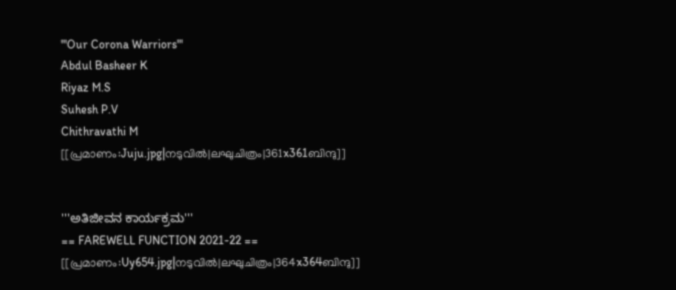'''Our Corona Warriors'''
Abdul Basheer K
Riyaz M.S
Suhesh P.V
Chithravathi M
[[പ്രമാണം:Juju.jpg|നടുവിൽ|ലഘുചിത്രം|361x361ബിന്ദു]]


'''ಅತಿಜೀವನ ಕಾರ್ಯಕ್ರಮ'''
== FAREWELL FUNCTION 2021-22 ==
[[പ്രമാണം:Uy654.jpg|നടുവിൽ|ലഘുചിത്രം|364x364ബിന്ദു]]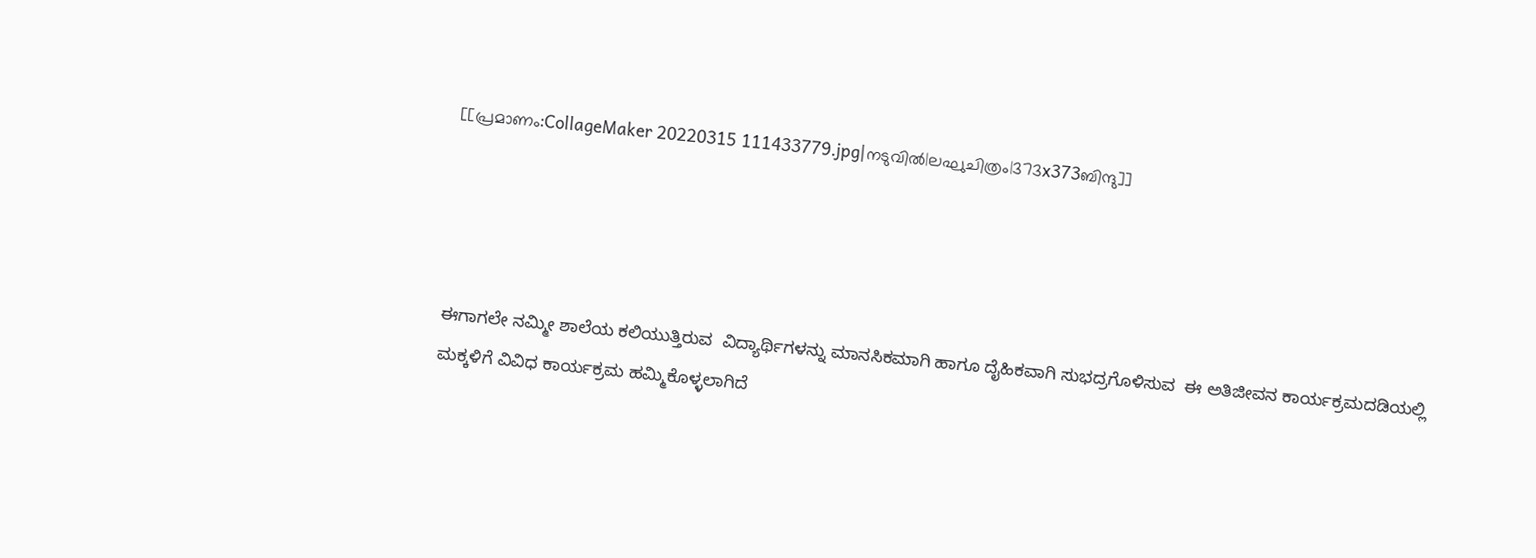[[പ്രമാണം:CollageMaker 20220315 111433779.jpg|നടുവിൽ|ലഘുചിത്രം|373x373ബിന്ദു]]




ಈಗಾಗಲೇ ನಮ್ಮೀ ಶಾಲೆಯ ಕಲಿಯುತ್ತಿರುವ  ವಿದ್ಯಾರ್ಥಿಗಳನ್ನು ಮಾನಸಿಕಮಾಗಿ ಹಾಗೂ ದೈಹಿಕವಾಗಿ ಸುಭದ್ರಗೊಳಿಸುವ  ಈ ಅತಿಜೀವನ ಕಾರ್ಯಕ್ರಮದಡಿಯಲ್ಲಿ ಮಕ್ಕಳಿಗೆ ವಿವಿಧ ಕಾರ್ಯಕ್ರಮ ಹಮ್ಮಿಕೊಳ್ಳಲಾಗಿದೆ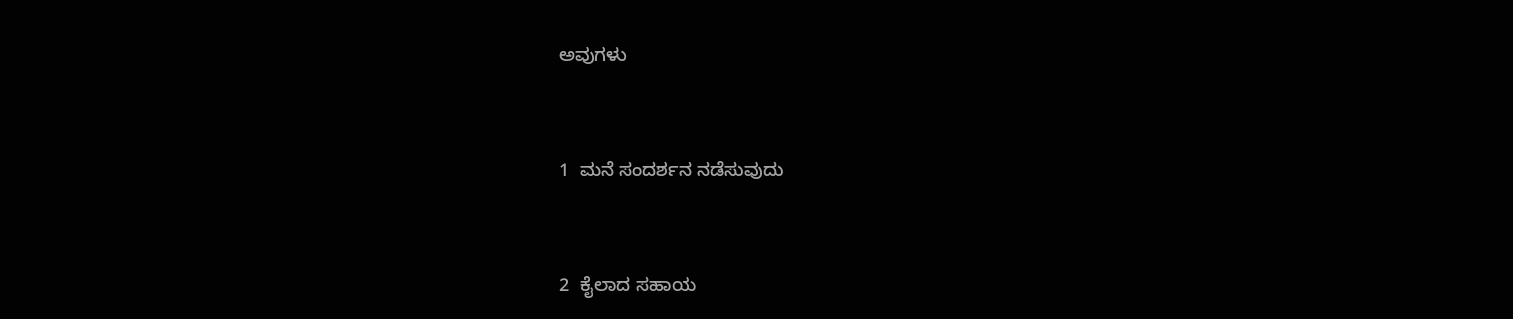ಅವುಗಳು


1  ಮನೆ ಸಂದರ್ಶನ ನಡೆಸುವುದು


2  ಕೈಲಾದ ಸಹಾಯ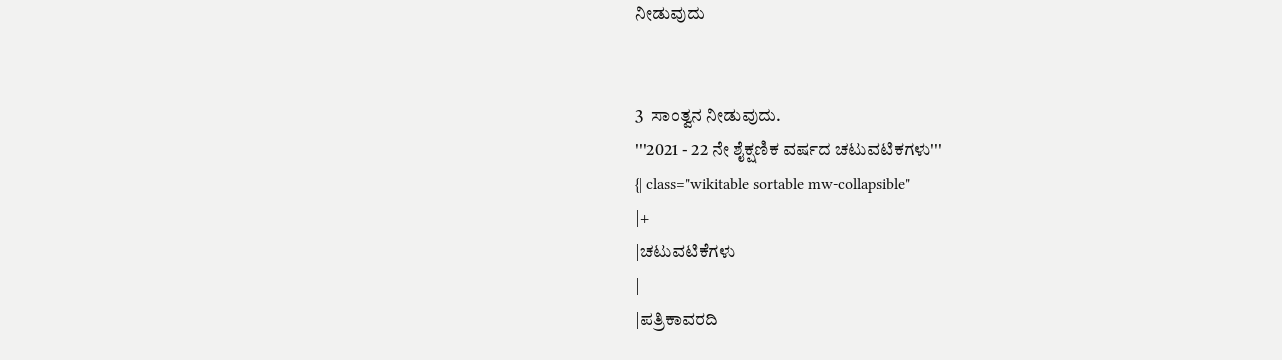ನೀಡುವುದು


3  ಸಾಂತ್ವನ ನೀಡುವುದು.
'''2021 - 22 ನೇ ಶೈಕ್ಷಣಿಕ ವರ್ಷದ ಚಟುವಟಿಕಗಳು'''
{| class="wikitable sortable mw-collapsible"
|+
|ಚಟುವಟಿಕೆಗಳು
|
|ಪತ್ರಿಕಾವರದಿ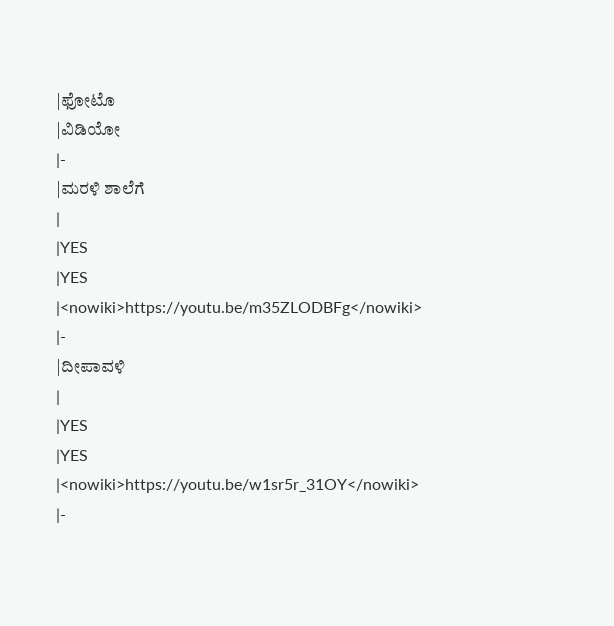|ಫೋಟೊ
|ವಿಡಿಯೋ
|-
|ಮರಳಿ ಶಾಲೆಗೆ
|
|YES
|YES
|<nowiki>https://youtu.be/m35ZLODBFg</nowiki>
|-
|ದೀಪಾವಳಿ
|
|YES
|YES
|<nowiki>https://youtu.be/w1sr5r_31OY</nowiki>
|-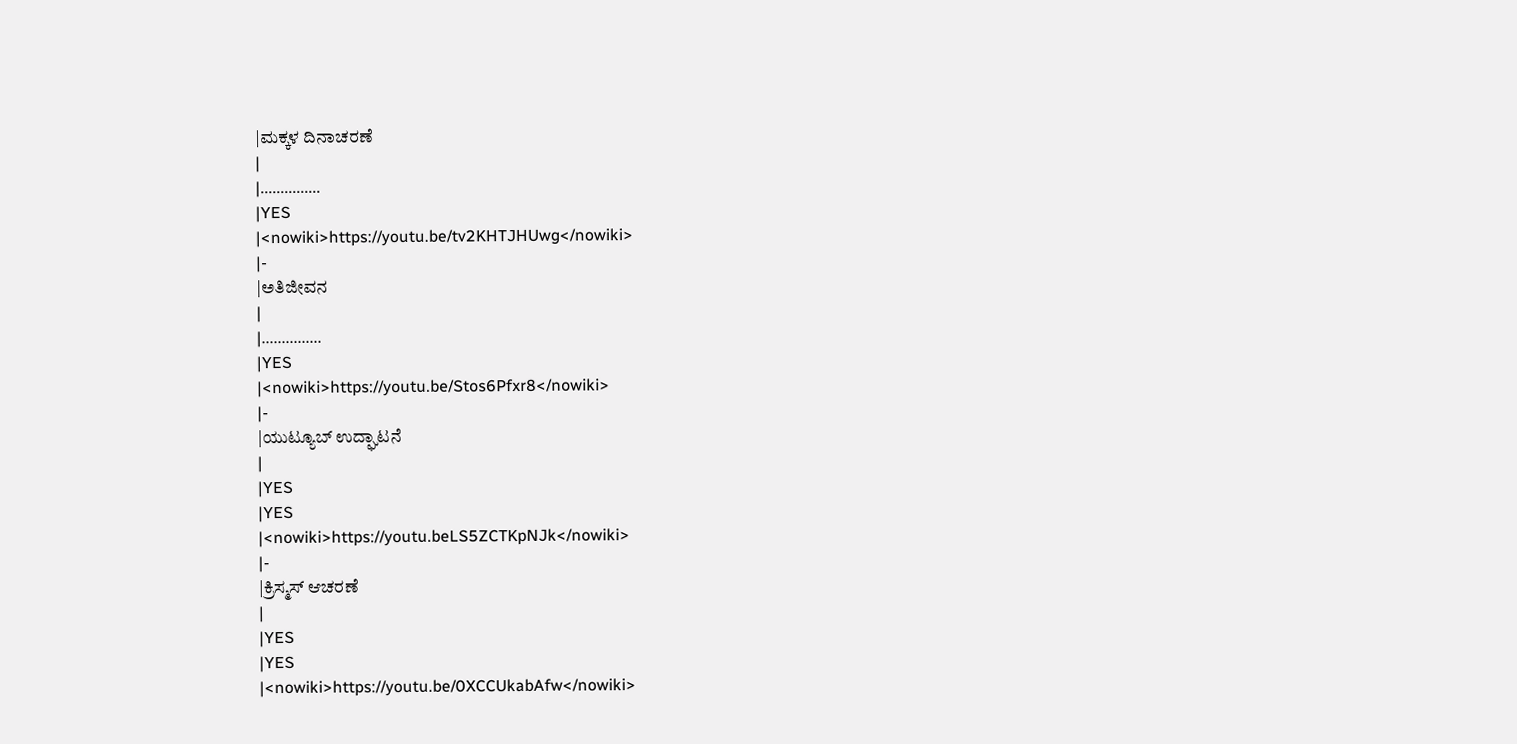|ಮಕ್ಕಳ ದಿನಾಚರಣೆ
|
|...............
|YES
|<nowiki>https://youtu.be/tv2KHTJHUwg</nowiki>
|-
|ಅತಿಜೀವನ
|
|...............
|YES
|<nowiki>https://youtu.be/Stos6Pfxr8</nowiki>
|-
|ಯುಟ್ಯೂಬ್ ಉದ್ಘಾಟನೆ
|
|YES
|YES
|<nowiki>https://youtu.beLS5ZCTKpNJk</nowiki>
|-
|ಕ್ರಿಸ್ಮಸ್ ಆಚರಣೆ
|
|YES
|YES
|<nowiki>https://youtu.be/0XCCUkabAfw</nowiki>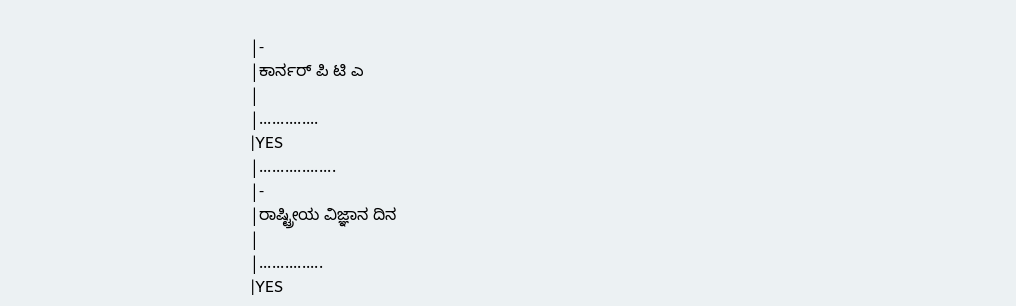|-
|ಕಾರ್ನರ್ ಪಿ ಟಿ ಎ
|
|..............
|YES
|..................
|-
|ರಾಷ್ಟ್ರೀಯ ವಿಜ್ಞಾನ ದಿನ
|
|...............
|YES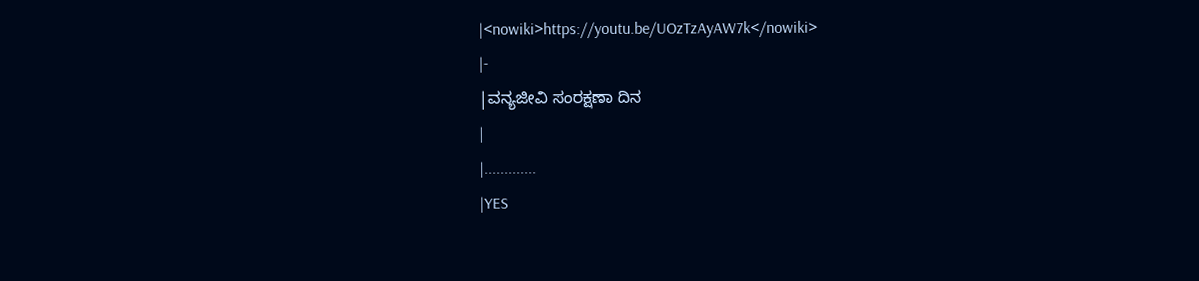|<nowiki>https://youtu.be/UOzTzAyAW7k</nowiki>
|-
|ವನ್ಯಜೀವಿ ಸಂರಕ್ಷಣಾ ದಿನ
|
|.............
|YES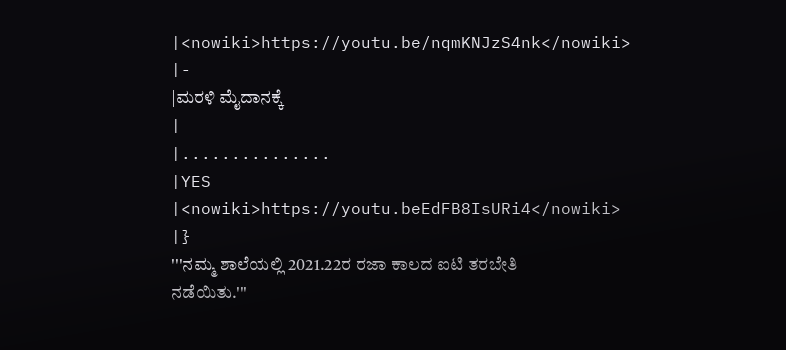|<nowiki>https://youtu.be/nqmKNJzS4nk</nowiki>
|-
|ಮರಳಿ ಮೈದಾನಕ್ಕೆ
|
|...............
|YES
|<nowiki>https://youtu.beEdFB8IsURi4</nowiki>
|}
'''ನಮ್ಮ ಶಾಲೆಯಲ್ಲಿ 2021.22ರ ರಜಾ ಕಾಲದ ಐಟಿ ತರಬೇತಿ ನಡೆಯಿತು.'''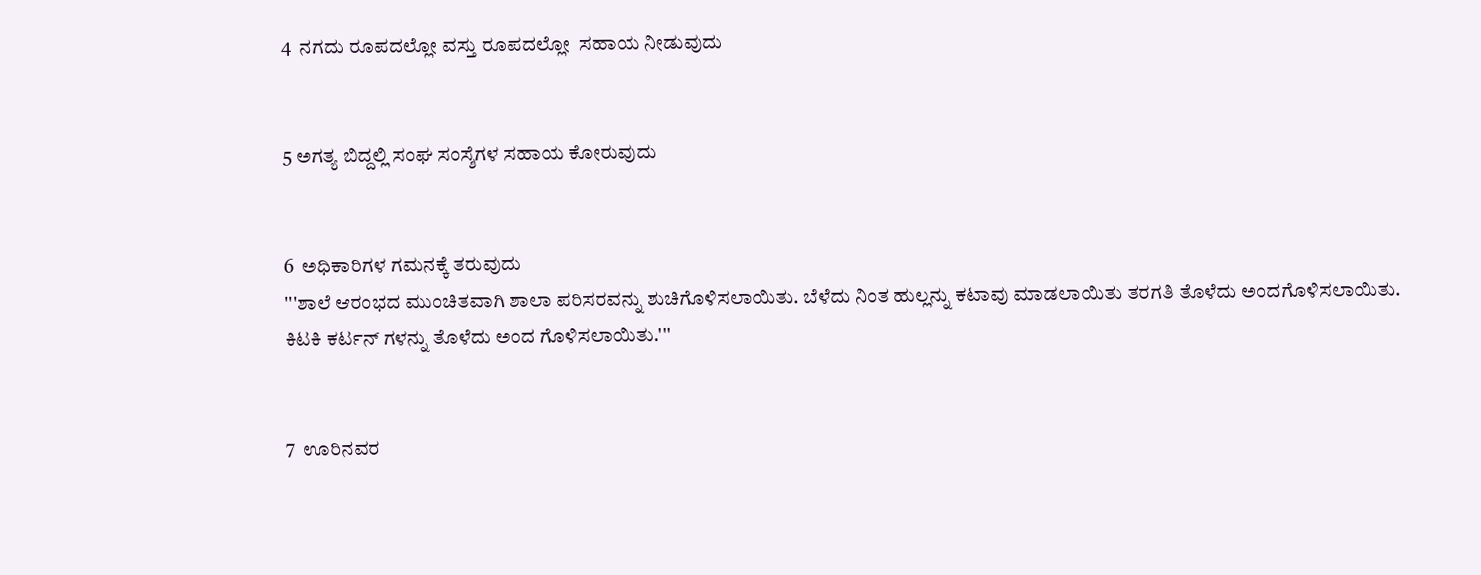4  ನಗದು ರೂಪದಲ್ಲೋ ವಸ್ತು ರೂಪದಲ್ಲೋ  ಸಹಾಯ ನೀಡುವುದು


5 ಅಗತ್ಯ ಬಿದ್ದಲ್ಲಿ ಸಂಘ ಸಂಸ್ಶೆಗಳ ಸಹಾಯ ಕೋರುವುದು


6  ಅಧಿಕಾರಿಗಳ ಗಮನಕ್ಕೆ ತರುವುದು
'''ಶಾಲೆ ಆರಂಭದ ಮುಂಚಿತವಾಗಿ ಶಾಲಾ ಪರಿಸರವನ್ನು ಶುಚಿಗೊಳಿಸಲಾಯಿತು. ಬೆಳೆದು ನಿಂತ ಹುಲ್ಲನ್ನು ಕಟಾವು ಮಾಡಲಾಯಿತು ತರಗತಿ ತೊಳೆದು ಅಂದಗೊಳಿಸಲಾಯಿತು. ಕಿಟಕಿ ಕರ್ಟನ್ ಗಳನ್ನು ತೊಳೆದು ಅಂದ ಗೊಳಿಸಲಾಯಿತು.'''


7  ಊರಿನವರ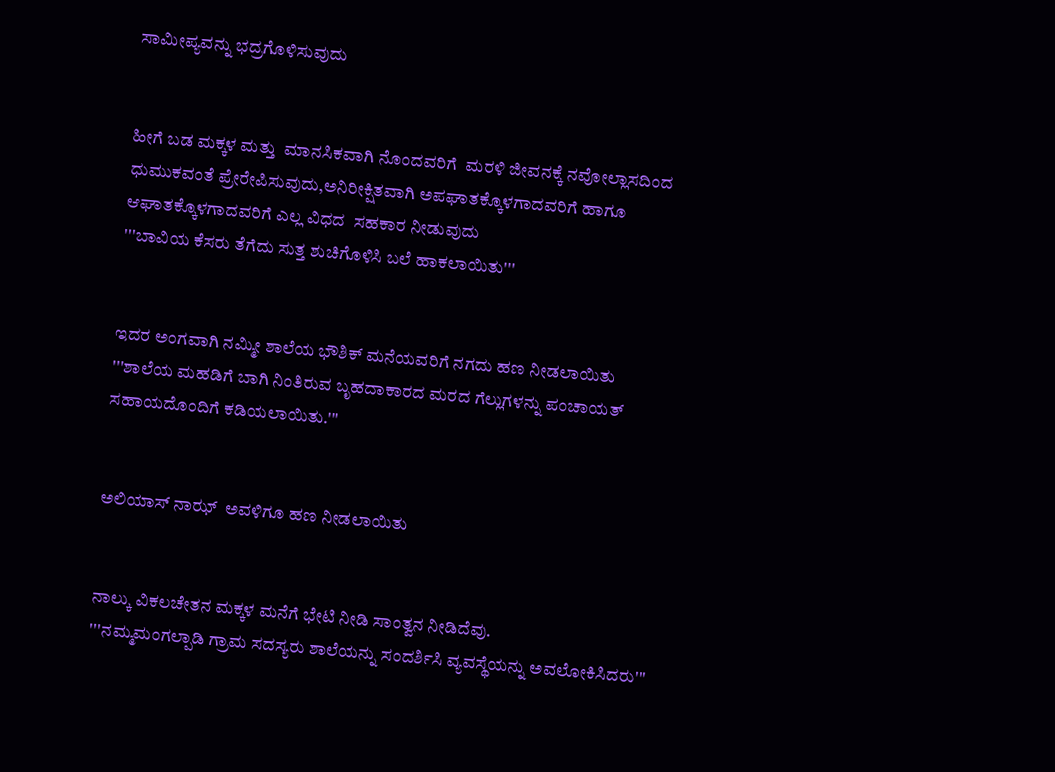ಸಾಮೀಪ್ಯವನ್ನು ಭದ್ರಗೊಳಿಸುವುದು


ಹೀಗೆ ಬಡ ಮಕ್ಕಳ ಮತ್ತು  ಮಾನಸಿಕವಾಗಿ ನೊಂದವರಿಗೆ  ಮರಳಿ ಜೀವನಕ್ಕೆ ನವೋಲ್ಲಾಸದಿಂದ  ಧುಮುಕವಂತೆ ಪ್ರೇರೇಪಿಸುವುದು,ಅನಿರೀಕ್ಷಿತವಾಗಿ ಅಪಘಾತಕ್ಕೊಳಗಾದವರಿಗೆ ಹಾಗೂ ಆಘಾತಕ್ಕೊಳಗಾದವರಿಗೆ ಎಲ್ಲ ವಿಧದ  ಸಹಕಾರ ನೀಡುವುದು
'''ಬಾವಿಯ ಕೆಸರು ತೆಗೆದು ಸುತ್ತ ಶುಚಿಗೊಳಿಸಿ ಬಲೆ ಹಾಕಲಾಯಿತು'''


ಇದರ ಅಂಗವಾಗಿ ನಮ್ಮೀ ಶಾಲೆಯ ಭೌಶಿಕ್ ಮನೆಯವರಿಗೆ ನಗದು ಹಣ ನೀಡಲಾಯಿತು
'''ಶಾಲೆಯ ಮಹಡಿಗೆ ಬಾಗಿ ನಿಂತಿರುವ ಬೃಹದಾಕಾರದ ಮರದ ಗೆಲ್ಲುಗಳನ್ನು ಪಂಚಾಯತ್ ಸಹಾಯದೊಂದಿಗೆ ಕಡಿಯಲಾಯಿತು.'''


ಅಲಿಯಾಸ್ ನಾಝ್  ಅವಳಿಗೂ ಹಣ ನೀಡಲಾಯಿತು


ನಾಲ್ಕು ವಿಕಲಚೇತನ ಮಕ್ಕಳ ಮನೆಗೆ ಭೇಟಿ ನೀಡಿ ಸಾಂತ್ವನ ನೀಡಿದೆವು.
'''ನಮ್ಮಮಂಗಲ್ಪಾಡಿ ಗ್ರಾಮ ಸದಸ್ಯರು ಶಾಲೆಯನ್ನು ಸಂದರ್ಶಿಸಿ ವ್ಯವಸ್ಥೆಯನ್ನು ಅವಲೋಕಿಸಿದರು'''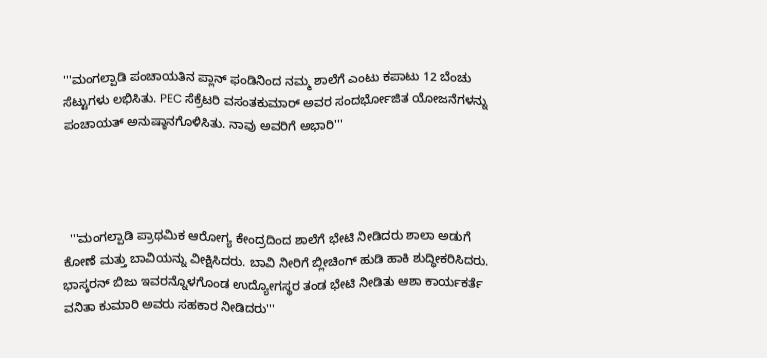'''ಮಂಗಲ್ಪಾಡಿ ಪಂಚಾಯತಿನ ಪ್ಲಾನ್ ಫಂಡಿನಿಂದ ನಮ್ಮ ಶಾಲೆಗೆ ಎಂಟು ಕಪಾಟು 12 ಬೆಂಚು ಸೆಟ್ಟುಗಳು ಲಭಿಸಿತು. PEC ಸೆಕ್ರೆಟರಿ ವಸಂತಕುಮಾರ್ ಅವರ ಸಂದರ್ಭೋಜಿತ ಯೋಜನೆಗಳನ್ನು ಪಂಚಾಯತ್ ಅನುಷ್ಠಾನಗೊಳಿಸಿತು. ನಾವು ಅವರಿಗೆ ಅಭಾರಿ'''




  '''ಮಂಗಲ್ಪಾಡಿ ಪ್ರಾಥಮಿಕ ಆರೋಗ್ಯ ಕೇಂದ್ರದಿಂದ ಶಾಲೆಗೆ ಭೇಟಿ ನೀಡಿದರು ಶಾಲಾ ಅಡುಗೆ ಕೋಣೆ ಮತ್ತು ಬಾವಿಯನ್ನು ವೀಕ್ಷಿಸಿದರು. ಬಾವಿ ನೀರಿಗೆ ಬ್ಲೀಚಿಂಗ್ ಹುಡಿ ಹಾಕಿ ಶುದ್ಧೀಕರಿಸಿದರು. ಭಾಸ್ಕರನ್ ಬಿಜು ಇವರನ್ನೊಳಗೊಂಡ ಉದ್ಯೋಗಸ್ಥರ ತಂಡ ಭೇಟಿ ನೀಡಿತು ಆಶಾ ಕಾರ್ಯಕರ್ತೆ ವನಿತಾ ಕುಮಾರಿ ಅವರು ಸಹಕಾರ ನೀಡಿದರು'''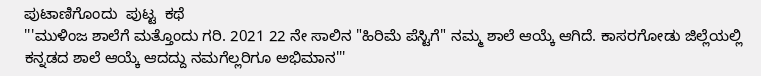ಪುಟಾಣಿಗೊಂದು  ಪುಟ್ಟ  ಕಥೆ
'''ಮುಳಿಂಜ ಶಾಲೆಗೆ ಮತ್ತೊಂದು ಗರಿ. 2021 22 ನೇ ಸಾಲಿನ "ಹಿರಿಮೆ ಪೆಸ್ಟಿಗೆ" ನಮ್ಮ ಶಾಲೆ ಆಯ್ಕೆ ಆಗಿದೆ. ಕಾಸರಗೋಡು ಜಿಲ್ಲೆಯಲ್ಲಿ ಕನ್ನಡದ ಶಾಲೆ ಆಯ್ಕೆ ಆದದ್ದು ನಮಗೆಲ್ಲರಿಗೂ ಅಭಿಮಾನ'''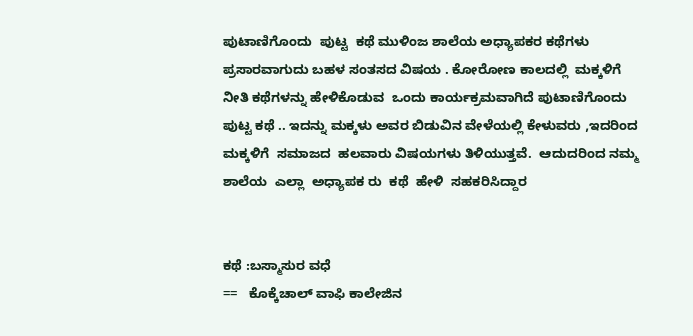ಪುಟಾಣಿಗೊಂದು  ಪುಟ್ಟ  ಕಥೆ ಮುಳಿಂಜ ಶಾಲೆಯ ಅಧ್ಯಾಪಕರ ಕಥೆಗಳು ಪ್ರಸಾರವಾಗುದು ಬಹಳ ಸಂತಸದ ವಿಷಯ . ಕೋರೋಣ ಕಾಲದಲ್ಲಿ  ಮಕ್ಕಳಿಗೆ ನೀತಿ ಕಥೆಗಳನ್ನು ಹೇಳಿಕೊಡುವ  ಒಂದು ಕಾರ್ಯಕ್ರಮವಾಗಿದೆ ಪುಟಾಣಿಗೊಂದು  ಪುಟ್ಟ ಕಥೆ .. ಇದನ್ನು ಮಕ್ಕಳು ಅವರ ಬಿಡುವಿನ ವೇಳೆಯಲ್ಲಿ ಕೇಳುವರು ,ಇದರಿಂದ ಮಕ್ಕಳಿಗೆ  ಸಮಾಜದ  ಹಲವಾರು ವಿಷಯಗಳು ತಿಳಿಯುತ್ತವೆ.  ಆದುದರಿಂದ ನಮ್ಮ  ಶಾಲೆಯ  ಎಲ್ಲಾ  ಅಧ್ಯಾಪಕ ರು  ಕಥೆ  ಹೇಳಿ  ಸಹಕರಿಸಿದ್ದಾರ


ಕಥೆ :ಬಸ್ಮಾಸುರ ವಧೆ
==   ಕೊಕ್ಕೆಚಾಲ್ ವಾಫಿ ಕಾಲೇಜಿನ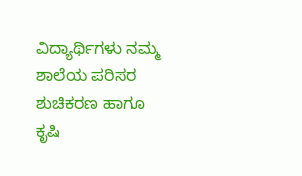ವಿದ್ಯಾರ್ಥಿಗಳು ನಮ್ಮ ಶಾಲೆಯ ಪರಿಸರ ಶುಚಿಕರಣ ಹಾಗೂ ಕೃಷಿ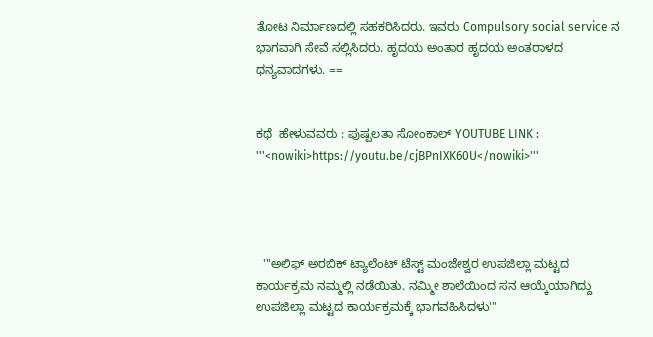ತೋಟ ನಿರ್ಮಾಣದಲ್ಲಿ ಸಹಕರಿಸಿದರು. ಇವರು Compulsory social service ನ ಭಾಗವಾಗಿ ಸೇವೆ ಸಲ್ಲಿಸಿದರು. ಹೃದಯ ಅಂತಾರ ಹೃದಯ ಅಂತರಾಳದ ಧನ್ಯವಾದಗಳು. ==


ಕಥೆ  ಹೇಳುವವರು : ಪುಷ್ಪಲತಾ ಸೋಂಕಾಲ್ YOUTUBE LINK :  '''<nowiki>https://youtu.be/cjBPnIXK60U</nowiki>'''




  '''ಅಲಿಫ್ ಅರಬಿಕ್ ಟ್ಯಾಲೆಂಟ್ ಟೆಸ್ಟ್ ಮಂಜೇಶ್ವರ ಉಪಜಿಲ್ಲಾ ಮಟ್ಟದ ಕಾರ್ಯಕ್ರಮ ನಮ್ಮಲ್ಲಿ ನಡೆಯಿತು. ನಮ್ಮೀ ಶಾಲೆಯಿಂದ ಸನ ಆಯ್ಕೆಯಾಗಿದ್ದು ಉಪಜಿಲ್ಲಾ ಮಟ್ಟದ ಕಾರ್ಯಕ್ರಮಕ್ಕೆ ಭಾಗವಹಿಸಿದಳು'''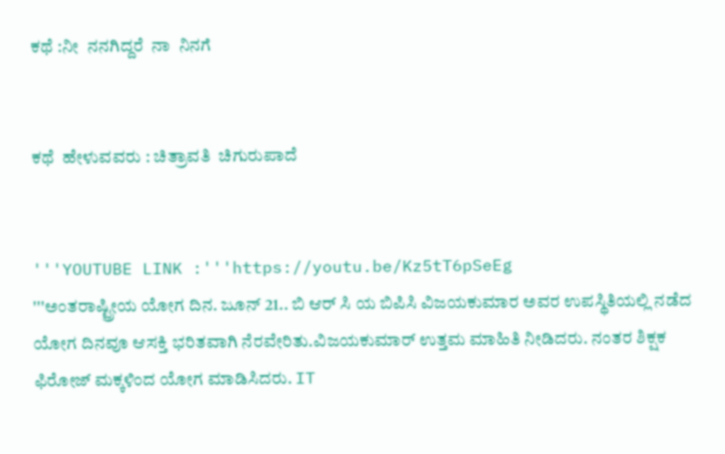ಕಥೆ :ನೀ  ನನಗಿದ್ದರೆ  ನಾ  ನಿನಗೆ


ಕಥೆ  ಹೇಳುವವರು : ಚಿತ್ರಾವತಿ  ಚಿಗುರುಪಾದೆ


'''YOUTUBE LINK :'''https://youtu.be/Kz5tT6pSeEg
'''ಅಂತರಾಷ್ಟ್ರೀಯ ಯೋಗ ದಿನ. ಜೂನ್ 21.. ಬಿ ಆರ್ ಸಿ ಯ ಬಿಪಿಸಿ ವಿಜಯಕುಮಾರ ಅವರ ಉಪಸ್ಥಿತಿಯಲ್ಲಿ ನಡೆದ ಯೋಗ ದಿನವೂ ಆಸಕ್ತಿ ಭರಿತವಾಗಿ ನೆರವೇರಿತು.ವಿಜಯಕುಮಾರ್ ಉತ್ತಮ ಮಾಹಿತಿ ನೀಡಿದರು. ನಂತರ ಶಿಕ್ಷಕ ಫಿರೋಜ್ ಮಕ್ಕಳಿಂದ ಯೋಗ ಮಾಡಿಸಿದರು. IT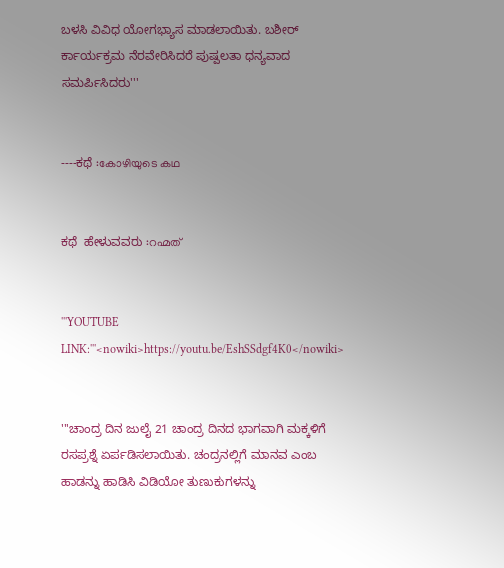ಬಳಸಿ ವಿವಿಧ ಯೋಗಭ್ಯಾಸ ಮಾಡಲಾಯಿತು. ಬಶೀರ್ ರ್ಕಾರ್ಯಕ್ರಮ ನೆರವೇರಿಸಿದರೆ ಪುಷ್ಪಲತಾ ಧನ್ಯವಾದ ಸಮರ್ಪಿಸಿದರು'''


----ಕಥೆ :കോഴിയുടെ കഥ


ಕಥೆ  ಹೇಳುವವರು :റഹ്മത്


'''YOUTUBE LINK:'''<nowiki>https://youtu.be/EshSSdgf4K0</nowiki>


'''ಚಾಂದ್ರ ದಿನ ಜುಲೈ 21 ಚಾಂದ್ರ ದಿನದ ಭಾಗವಾಗಿ ಮಕ್ಕಳಿಗೆ ರಸಪ್ರಶ್ನೆ ಏರ್ಪಡಿಸಲಾಯಿತು. ಚಂದ್ರನಲ್ಲಿಗೆ ಮಾನವ ಎಂಬ ಹಾಡನ್ನು ಹಾಡಿಸಿ ವಿಡಿಯೋ ತುಣುಕುಗಳನ್ನು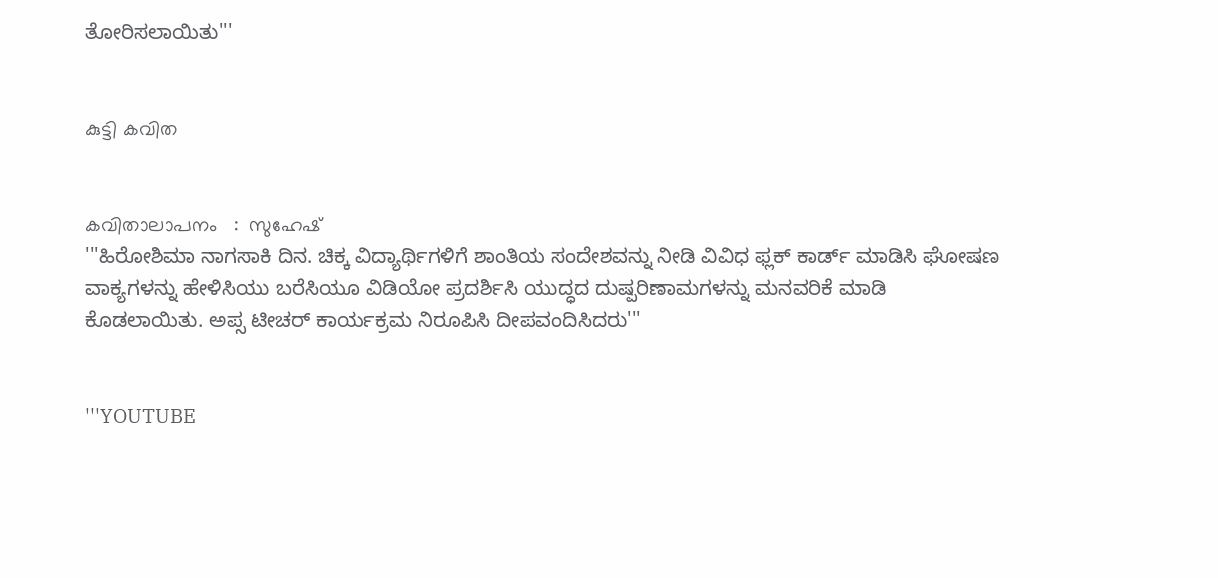ತೋರಿಸಲಾಯಿತು'''


കുട്ടി കവിത


കവിതാലാപനം   :  സുഹേഷ്
'''ಹಿರೋಶಿಮಾ ನಾಗಸಾಕಿ ದಿನ. ಚಿಕ್ಕ ವಿದ್ಯಾರ್ಥಿಗಳಿಗೆ ಶಾಂತಿಯ ಸಂದೇಶವನ್ನು ನೀಡಿ ವಿವಿಧ ಫ್ಲಕ್ ಕಾರ್ಡ್ ಮಾಡಿಸಿ ಘೋಷಣ ವಾಕ್ಯಗಳನ್ನು ಹೇಳಿಸಿಯು ಬರೆಸಿಯೂ ವಿಡಿಯೋ ಪ್ರದರ್ಶಿಸಿ ಯುದ್ಧದ ದುಷ್ಪರಿಣಾಮಗಳನ್ನು ಮನವರಿಕೆ ಮಾಡಿ ಕೊಡಲಾಯಿತು. ಅಪ್ಸ ಟೀಚರ್ ಕಾರ್ಯಕ್ರಮ ನಿರೂಪಿಸಿ ದೀಪವಂದಿಸಿದರು'''


'''YOUTUBE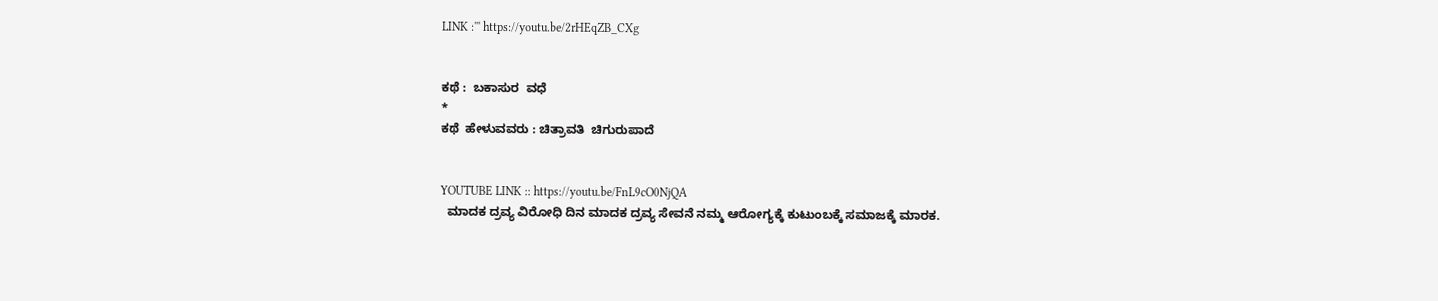LINK :''' https://youtu.be/2rHEqZB_CXg


ಕಥೆ :  ಬಕಾಸುರ  ವಧೆ
*
ಕಥೆ  ಹೇಳುವವರು : ಚಿತ್ರಾವತಿ  ಚಿಗುರುಪಾದೆ


YOUTUBE LINK :: https://youtu.be/FnL9cO0NjQA
  ಮಾದಕ ದ್ರವ್ಯ ವಿರೋಧಿ ದಿನ ಮಾದಕ ದ್ರವ್ಯ ಸೇವನೆ ನಮ್ಮ ಆರೋಗ್ಯಕ್ಕೆ ಕುಟುಂಬಕ್ಕೆ ಸಮಾಜಕ್ಕೆ ಮಾರಕ.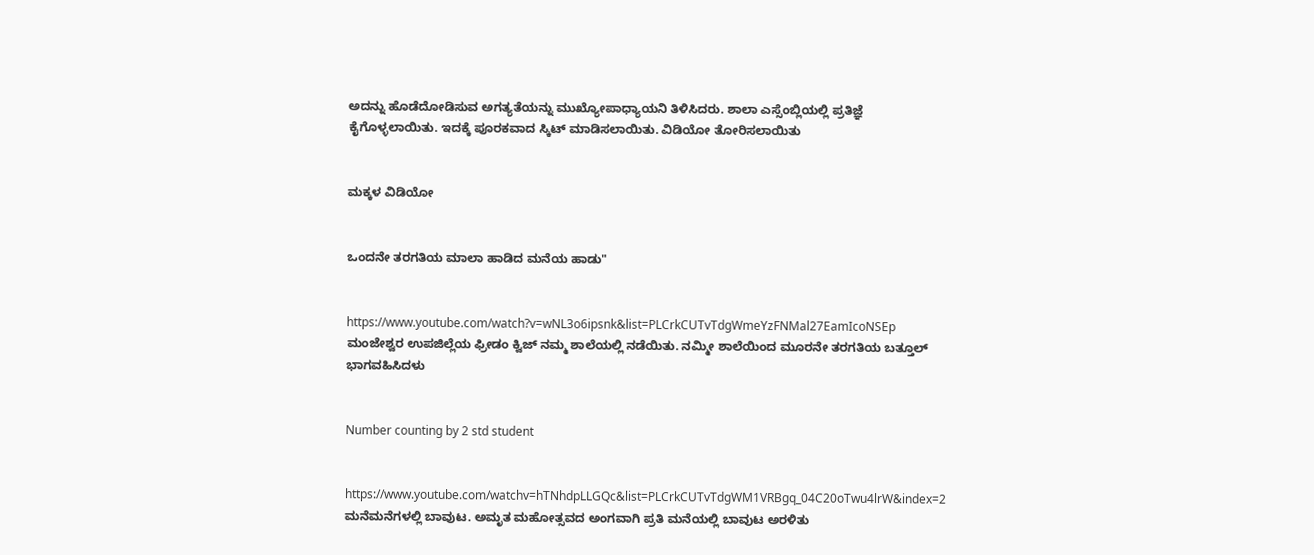ಅದನ್ನು ಹೊಡೆದೋಡಿಸುವ ಅಗತ್ಯತೆಯನ್ನು ಮುಖ್ಯೋಪಾಧ್ಯಾಯನಿ ತಿಳಿಸಿದರು. ಶಾಲಾ ಎಸ್ಸೆಂಬ್ಲಿಯಲ್ಲಿ ಪ್ರತಿಜ್ಞೆ ಕೈಗೊಳ್ಳಲಾಯಿತು. ಇದಕ್ಕೆ ಪೂರಕವಾದ ಸ್ಕಿಟ್ ಮಾಡಿಸಲಾಯಿತು. ವಿಡಿಯೋ ತೋರಿಸಲಾಯಿತು


ಮಕ್ಕಳ ವಿಡಿಯೋ


ಒಂದನೇ ತರಗತಿಯ ಮಾಲಾ ಹಾಡಿದ ಮನೆಯ ಹಾಡು"


https://www.youtube.com/watch?v=wNL3o6ipsnk&list=PLCrkCUTvTdgWmeYzFNMal27EamIcoNSEp
ಮಂಜೇಶ್ವರ ಉಪಜಿಲ್ಲೆಯ ಫ್ರೀಡಂ ಕ್ವಿಜ್ ನಮ್ಮ ಶಾಲೆಯಲ್ಲಿ ನಡೆಯಿತು. ನಮ್ಮೀ ಶಾಲೆಯಿಂದ ಮೂರನೇ ತರಗತಿಯ ಬತ್ತೂಲ್ ಭಾಗವಹಿಸಿದಳು


Number counting by 2 std student


https://www.youtube.com/watchv=hTNhdpLLGQc&list=PLCrkCUTvTdgWM1VRBgq_04C20oTwu4lrW&index=2
ಮನೆಮನೆಗಳಲ್ಲಿ ಬಾವುಟ. ಅಮೃತ ಮಹೋತ್ಸವದ ಅಂಗವಾಗಿ ಪ್ರತಿ ಮನೆಯಲ್ಲಿ ಬಾವುಟ ಅರಳಿತು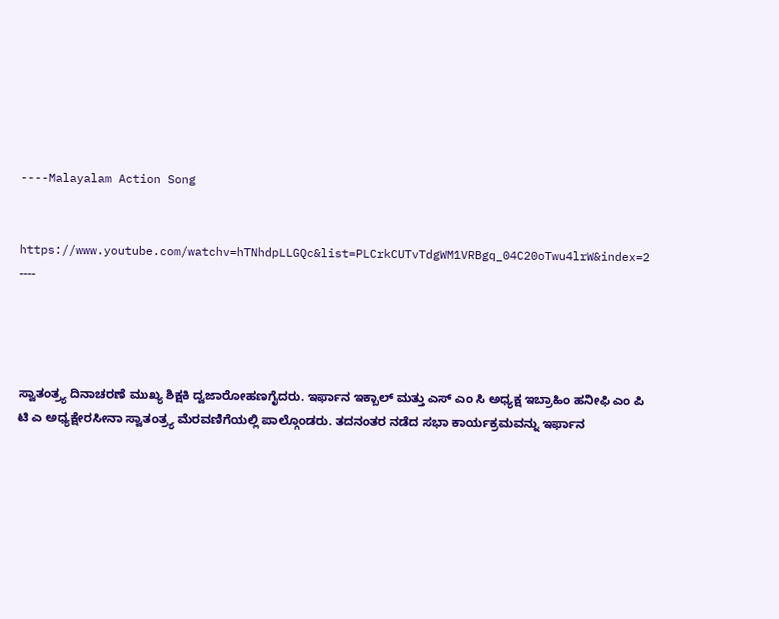----Malayalam Action Song


https://www.youtube.com/watchv=hTNhdpLLGQc&list=PLCrkCUTvTdgWM1VRBgq_04C20oTwu4lrW&index=2 ----




ಸ್ವಾತಂತ್ರ್ಯ ದಿನಾಚರಣೆ ಮುಖ್ಯ ಶಿಕ್ಷಕಿ ದ್ವಜಾರೋಹಣಗೈದರು. ಇರ್ಫಾನ ಇಕ್ಬಾಲ್ ಮತ್ತು ಎಸ್ ಎಂ ಸಿ ಅಧ್ಯಕ್ಷ ಇಬ್ರಾಹಿಂ ಹನೀಫಿ ಎಂ ಪಿ ಟಿ ಎ ಅಧ್ಯಕ್ಷೇರಸೀನಾ ಸ್ವಾತಂತ್ರ್ಯ ಮೆರವಣಿಗೆಯಲ್ಲಿ ಪಾಲ್ಗೊಂಡರು. ತದನಂತರ ನಡೆದ ಸಭಾ ಕಾರ್ಯಕ್ರಮವನ್ನು ಇರ್ಫಾನ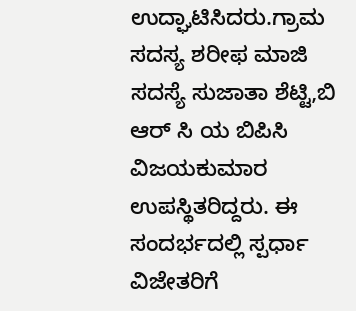ಉದ್ಘಾಟಿಸಿದರು.ಗ್ರಾಮ ಸದಸ್ಯ ಶರೀಫ ಮಾಜಿ ಸದಸ್ಯೆ ಸುಜಾತಾ ಶೆಟ್ಟಿ,ಬಿ ಆರ್ ಸಿ ಯ ಬಿಪಿಸಿ ವಿಜಯಕುಮಾರ ಉಪಸ್ಥಿತರಿದ್ದರು. ಈ ಸಂದರ್ಭದಲ್ಲಿ ಸ್ಪರ್ಧಾ ವಿಜೇತರಿಗೆ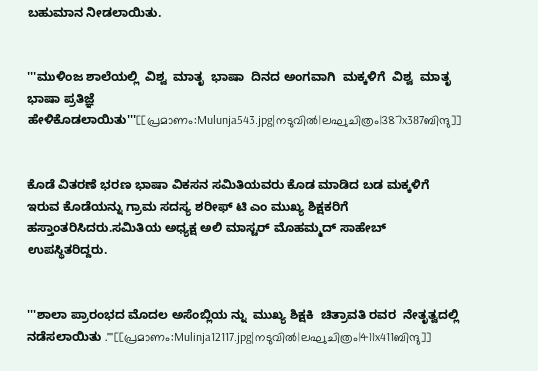ಬಹುಮಾನ ನೀಡಲಾಯಿತು.


'''ಮುಳಿಂಜ ಶಾಲೆಯಲ್ಲಿ  ವಿಶ್ವ  ಮಾತೃ  ಭಾಷಾ  ದಿನದ ಅಂಗವಾಗಿ  ಮಕ್ಕಳಿಗೆ  ವಿಶ್ವ  ಮಾತೃ  ಭಾಷಾ ಪ್ರತಿಜ್ಞೆ  ಹೇಳಿಕೊಡಲಾಯಿತು'''[[പ്രമാണം:Mulunja543.jpg|നടുവിൽ|ലഘുചിത്രം|387x387ബിന്ദു]]


ಕೊಡೆ ವಿತರಣೆ ಭರಣ ಭಾಷಾ ವಿಕಸನ ಸಮಿತಿಯವರು ಕೊಡ ಮಾಡಿದ ಬಡ ಮಕ್ಕಳಿಗೆ ಇರುವ ಕೊಡೆಯನ್ನು ಗ್ರಾಮ ಸದಸ್ಯ ಶರೀಫ್ ಟಿ ಎಂ ಮುಖ್ಯ ಶಿಕ್ಷಕರಿಗೆ ಹಸ್ತಾಂತರಿಸಿದರು.ಸಮಿತಿಯ ಅಧ್ಯಕ್ಷ ಅಲಿ ಮಾಸ್ಟರ್ ಮೊಹಮ್ಮದ್ ಸಾಹೇಬ್ ಉಪಸ್ಥಿತರಿದ್ದರು.


'''ಶಾಲಾ ಪ್ರಾರಂಭದ ಮೊದಲ ಅಸೆಂಬ್ಲಿಯ ನ್ನು  ಮುಖ್ಯ ಶಿಕ್ಷಕಿ  ಚಿತ್ರಾವತಿ ರವರ  ನೇತೃತ್ವದಲ್ಲಿ  ನಡೆಸಲಾಯಿತು .'''[[പ്രമാണം:Mulinja12117.jpg|നടുവിൽ|ലഘുചിത്രം|411x411ബിന്ദു]]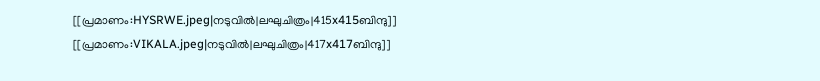[[പ്രമാണം:HYSRWE.jpeg|നടുവിൽ|ലഘുചിത്രം|415x415ബിന്ദു]]
[[പ്രമാണം:VIKALA.jpeg|നടുവിൽ|ലഘുചിത്രം|417x417ബിന്ദു]]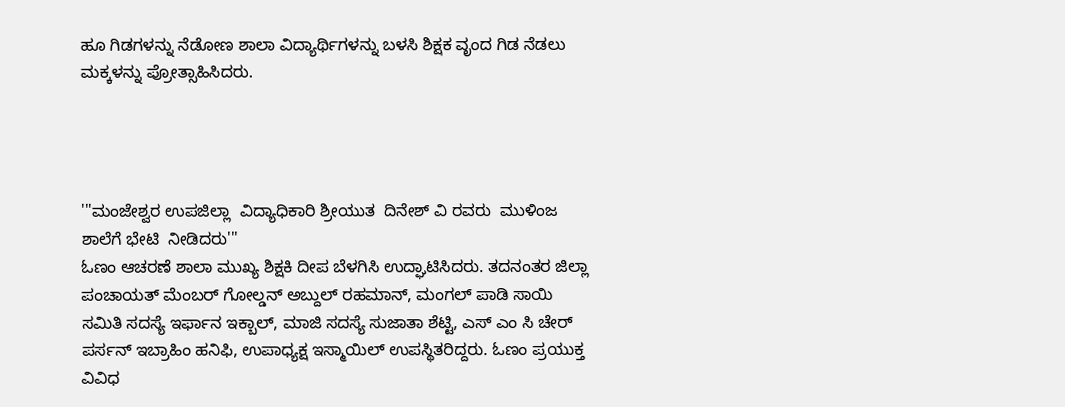ಹೂ ಗಿಡಗಳನ್ನು ನೆಡೋಣ ಶಾಲಾ ವಿದ್ಯಾರ್ಥಿಗಳನ್ನು ಬಳಸಿ ಶಿಕ್ಷಕ ವೃಂದ ಗಿಡ ನೆಡಲು ಮಕ್ಕಳನ್ನು ಪ್ರೋತ್ಸಾಹಿಸಿದರು.




'''ಮಂಜೇಶ್ವರ ಉಪಜಿಲ್ಲಾ  ವಿದ್ಯಾಧಿಕಾರಿ ಶ್ರೀಯುತ  ದಿನೇಶ್ ವಿ ರವರು  ಮುಳಿಂಜ  ಶಾಲೆಗೆ ಭೇಟಿ  ನೀಡಿದರು'''
ಓಣಂ ಆಚರಣೆ ಶಾಲಾ ಮುಖ್ಯ ಶಿಕ್ಷಕಿ ದೀಪ ಬೆಳಗಿಸಿ ಉದ್ಘಾಟಿಸಿದರು. ತದನಂತರ ಜಿಲ್ಲಾ ಪಂಚಾಯತ್ ಮೆಂಬರ್ ಗೋಲ್ಡನ್ ಅಬ್ದುಲ್ ರಹಮಾನ್, ಮಂಗಲ್ ಪಾಡಿ ಸಾಯಿ ಸಮಿತಿ ಸದಸ್ಯೆ ಇರ್ಫಾನ ಇಕ್ಬಾಲ್, ಮಾಜಿ ಸದಸ್ಯೆ ಸುಜಾತಾ ಶೆಟ್ಟಿ, ಎಸ್ ಎಂ ಸಿ ಚೇರ್ ಪರ್ಸನ್ ಇಬ್ರಾಹಿಂ ಹನಿಫಿ, ಉಪಾಧ್ಯಕ್ಷ ಇಸ್ಮಾಯಿಲ್ ಉಪಸ್ಥಿತರಿದ್ದರು. ಓಣಂ ಪ್ರಯುಕ್ತ ವಿವಿಧ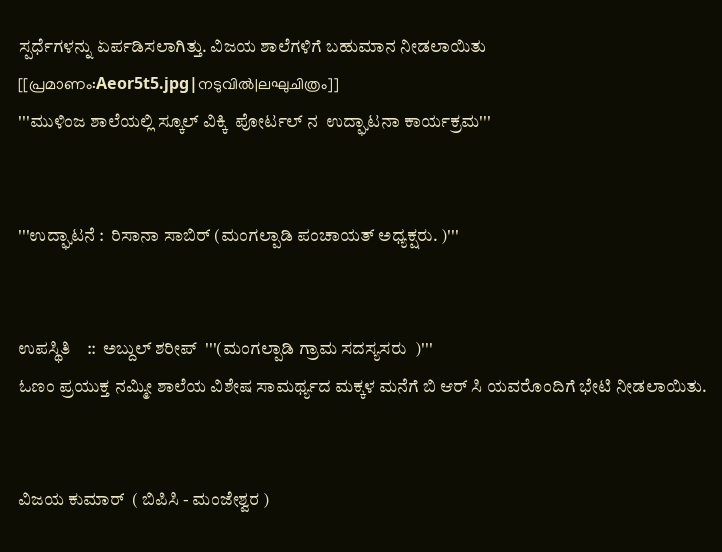ಸ್ಪರ್ಧೆಗಳನ್ನು ಏರ್ಪಡಿಸಲಾಗಿತ್ತು. ವಿಜಯ ಶಾಲೆಗಳಿಗೆ ಬಹುಮಾನ ನೀಡಲಾಯಿತು
[[പ്രമാണം:Aeor5t5.jpg|നടുവിൽ|ലഘുചിത്രം]]
'''ಮುಳಿಂಜ ಶಾಲೆಯಲ್ಲಿ ಸ್ಕೂಲ್ ವಿಕ್ಕಿ  ಪೋರ್ಟಲ್ ನ  ಉದ್ಘಾಟನಾ ಕಾರ್ಯಕ್ರಮ'''


'''ಉದ್ಘಾಟನೆ :  ರಿಸಾನಾ ಸಾಬಿರ್ (ಮಂಗಲ್ಪಾಡಿ ಪಂಚಾಯತ್ ಅಧ್ಯಕ್ಷರು. )'''


ಉಪಸ್ಥಿತಿ    ::  ಅಬ್ದುಲ್ ಶರೀಪ್  '''(ಮಂಗಲ್ಪಾಡಿ ಗ್ರಾಮ ಸದಸ್ಯಸರು  )'''
ಓಣಂ ಪ್ರಯುಕ್ತ ನಮ್ಮೀ ಶಾಲೆಯ ವಿಶೇಷ ಸಾಮರ್ಥ್ಯದ ಮಕ್ಕಳ ಮನೆಗೆ ಬಿ ಆರ್ ಸಿ ಯವರೊಂದಿಗೆ ಭೇಟಿ ನೀಡಲಾಯಿತು.


ವಿಜಯ ಕುಮಾರ್  ( ಬಿಪಿಸಿ - ಮಂಜೇಶ್ವರ )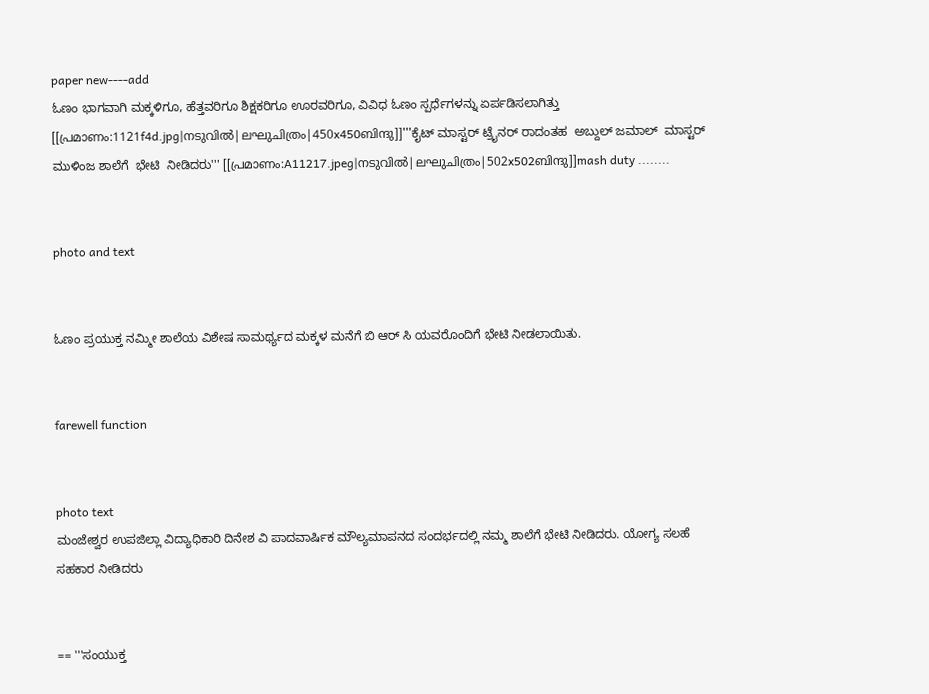paper new----add
ಓಣಂ ಭಾಗವಾಗಿ ಮಕ್ಕಳಿಗೂ, ಹೆತ್ತವರಿಗೂ ಶಿಕ್ಷಕರಿಗೂ ಊರವರಿಗೂ, ವಿವಿಧ ಓಣಂ ಸ್ಪರ್ಧೆಗಳನ್ನು ಏರ್ಪಡಿಸಲಾಗಿತ್ತು
[[പ്രമാണം:1121f4d.jpg|നടുവിൽ|ലഘുചിത്രം|450x450ബിന്ദു]]'''ಕೈಟ್ ಮಾಸ್ಟರ್ ಟ್ರೈನರ್ ರಾದಂತಹ  ಅಬ್ದುಲ್ ಜಮಾಲ್  ಮಾಸ್ಟರ್  ಮುಳಿಂಜ ಶಾಲೆಗೆ  ಭೇಟಿ  ನೀಡಿದರು''' [[പ്രമാണം:A11217.jpeg|നടുവിൽ|ലഘുചിത്രം|502x502ബിന്ദു]]mash duty ........


photo and text


ಓಣಂ ಪ್ರಯುಕ್ತ ನಮ್ಮೀ ಶಾಲೆಯ ವಿಶೇಷ ಸಾಮರ್ಥ್ಯದ ಮಕ್ಕಳ ಮನೆಗೆ ಬಿ ಆರ್ ಸಿ ಯವರೊಂದಿಗೆ ಭೇಟಿ ನೀಡಲಾಯಿತು.


farewell function


photo text
ಮಂಜೇಶ್ವರ ಉಪಜಿಲ್ಲಾ ವಿದ್ಯಾಧಿಕಾರಿ ದಿನೇಶ ವಿ ಪಾದವಾರ್ಷಿಕ ಮೌಲ್ಯಮಾಪನದ ಸಂದರ್ಭದಲ್ಲಿ ನಮ್ಮ ಶಾಲೆಗೆ ಭೇಟಿ ನೀಡಿದರು. ಯೋಗ್ಯ ಸಲಹೆ ಸಹಕಾರ ನೀಡಿದರು


== '''ಸಂಯುಕ್ತ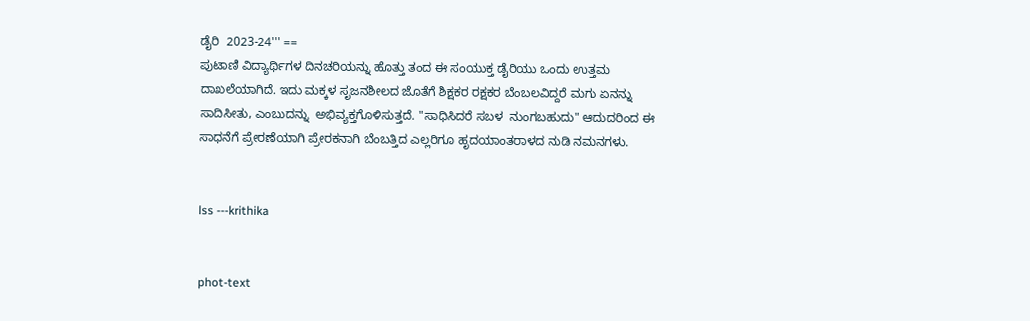ಡೈರಿ  2023-24''' ==
ಪುಟಾಣಿ ವಿದ್ಯಾರ್ಥಿಗಳ ದಿನಚರಿಯನ್ನು ಹೊತ್ತು ತಂದ ಈ ಸಂಯುಕ್ತ ಡೈರಿಯು ಒಂದು ಉತ್ತಮ ದಾಖಲೆಯಾಗಿದೆ. ಇದು ಮಕ್ಕಳ ಸೃಜನಶೀಲದ ಜೊತೆಗೆ ಶಿಕ್ಷಕರ ರಕ್ಷಕರ ಬೆಂಬಲವಿದ್ದರೆ ಮಗು ಏನನ್ನು ಸಾದಿಸೀತು, ಎಂಬುದನ್ನು  ಅಭಿವ್ಯಕ್ತಗೊಳಿಸುತ್ತದೆ. "ಸಾಧಿಸಿದರೆ ಸಬಳ  ನುಂಗಬಹುದು" ಆದುದರಿಂದ ಈ ಸಾಧನೆಗೆ ಪ್ರೇರಣೆಯಾಗಿ ಪ್ರೇರಕನಾಗಿ ಬೆಂಬತ್ತಿದ ಎಲ್ಲರಿಗೂ ಹೃದಯಾಂತರಾಳದ ನುಡಿ ನಮನಗಳು.


lss ---krithika


phot-text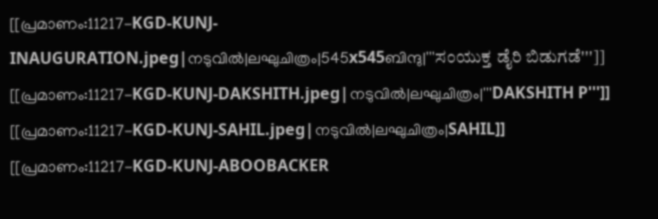[[പ്രമാണം:11217-KGD-KUNJ-INAUGURATION.jpeg|നടുവിൽ|ലഘുചിത്രം|545x545ബിന്ദു|'''ಸಂಯುಕ್ತ ಡೈರಿ ಬಿಡುಗಡೆ''']]
[[പ്രമാണം:11217-KGD-KUNJ-DAKSHITH.jpeg|നടുവിൽ|ലഘുചിത്രം|'''DAKSHITH P''']]
[[പ്രമാണം:11217-KGD-KUNJ-SAHIL.jpeg|നടുവിൽ|ലഘുചിത്രം|SAHIL]]
[[പ്രമാണം:11217-KGD-KUNJ-ABOOBACKER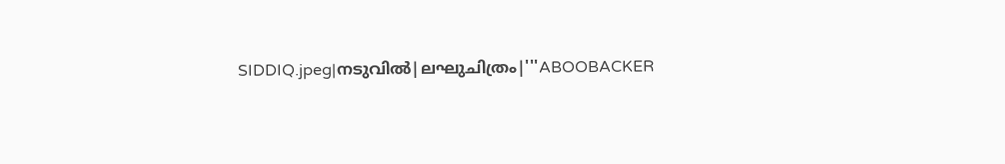SIDDIQ.jpeg|നടുവിൽ|ലഘുചിത്രം|'''ABOOBACKER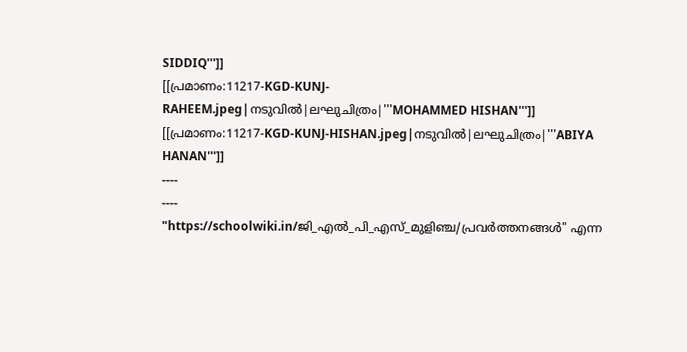SIDDIQ''']]
[[പ്രമാണം:11217-KGD-KUNJ-RAHEEM.jpeg|നടുവിൽ|ലഘുചിത്രം|'''MOHAMMED HISHAN''']]
[[പ്രമാണം:11217-KGD-KUNJ-HISHAN.jpeg|നടുവിൽ|ലഘുചിത്രം|'''ABIYA HANAN''']]
----
----
"https://schoolwiki.in/ജി_എൽ_പി_എസ്_മുളിഞ്ച/പ്രവർത്തനങ്ങൾ" എന്ന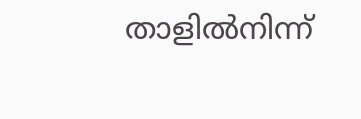താളിൽനിന്ന്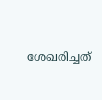ശേഖരിച്ചത്